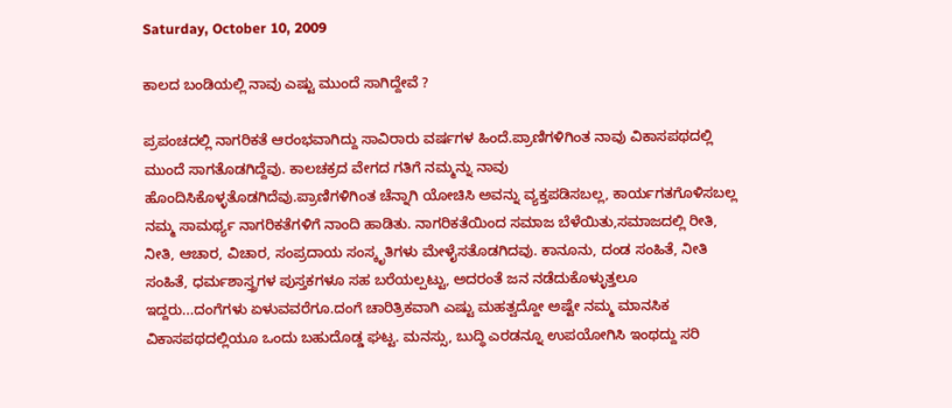Saturday, October 10, 2009

ಕಾಲದ ಬಂಡಿಯಲ್ಲಿ ನಾವು ಎಷ್ಟು ಮುಂದೆ ಸಾಗಿದ್ದೇವೆ ?

ಪ್ರಪಂಚದಲ್ಲಿ ನಾಗರಿಕತೆ ಆರಂಭವಾಗಿದ್ದು ಸಾವಿರಾರು ವರ್ಷಗಳ ಹಿಂದೆ.ಪ್ರಾಣಿಗಳಿಗಿಂತ ನಾವು ವಿಕಾಸಪಥದಲ್ಲಿ ಮುಂದೆ ಸಾಗತೊಡಗಿದ್ದೆವು. ಕಾಲಚಕ್ರದ ವೇಗದ ಗತಿಗೆ ನಮ್ಮನ್ನು ನಾವು ಹೊಂದಿಸಿಕೊಳ್ಳತೊಡಗಿದೆವು.ಪ್ರಾಣಿಗಳಿಗಿಂತ ಚೆನ್ನಾಗಿ ಯೋಚಿಸಿ ಅವನ್ನು ವ್ಯಕ್ತಪಡಿಸಬಲ್ಲ, ಕಾರ್ಯಗತಗೊಳಿಸಬಲ್ಲ ನಮ್ಮ ಸಾಮರ್ಥ್ಯ ನಾಗರಿಕತೆಗಳಿಗೆ ನಾಂದಿ ಹಾಡಿತು. ನಾಗರಿಕತೆಯಿಂದ ಸಮಾಜ ಬೆಳೆಯಿತು,ಸಮಾಜದಲ್ಲಿ ರೀತಿ, ನೀತಿ, ಆಚಾರ, ವಿಚಾರ, ಸಂಪ್ರದಾಯ ಸಂಸ್ಕೃತಿಗಳು ಮೇಳೈಸತೊಡಗಿದವು. ಕಾನೂನು, ದಂಡ ಸಂಹಿತೆ, ನೀತಿ ಸಂಹಿತೆ, ಧರ್ಮಶಾಸ್ತ್ರಗಳ ಪುಸ್ತಕಗಳೂ ಸಹ ಬರೆಯಲ್ಪಟ್ಟು, ಅದರಂತೆ ಜನ ನಡೆದುಕೊಳ್ಳುತ್ತಲೂ ಇದ್ದರು...ದಂಗೆಗಳು ಏಳುವವರೆಗೂ.ದಂಗೆ ಚಾರಿತ್ರಿಕವಾಗಿ ಎಷ್ಟು ಮಹತ್ವದ್ದೋ ಅಷ್ಟೇ ನಮ್ಮ ಮಾನಸಿಕ ವಿಕಾಸಪಥದಲ್ಲಿಯೂ ಒಂದು ಬಹುದೊಡ್ಡ ಘಟ್ಟ. ಮನಸ್ಸು, ಬುದ್ಧಿ ಎರಡನ್ನೂ ಉಪಯೋಗಿಸಿ ಇಂಥದ್ದು ಸರಿ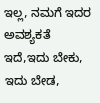ಇಲ್ಲ, ನಮಗೆ ಇದರ ಅವಶ್ಯಕತೆ ಇದೆ,ಇದು ಬೇಕು, ಇದು ಬೇಡ,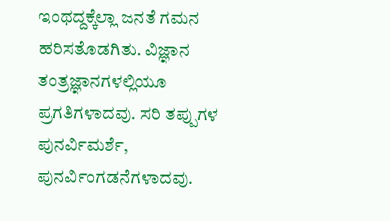ಇಂಥದ್ದಕ್ಕೆಲ್ಲಾ ಜನತೆ ಗಮನ ಹರಿಸತೊಡಗಿತು. ವಿಜ್ಞಾನ ತಂತ್ರಜ್ಞಾನಗಳಲ್ಲಿಯೂ ಪ್ರಗತಿಗಳಾದವು. ಸರಿ ತಪ್ಪುಗಳ ಪುನರ್ವಿಮರ್ಶೆ, ಪುನರ್ವಿಂಗಡನೆಗಳಾದವು.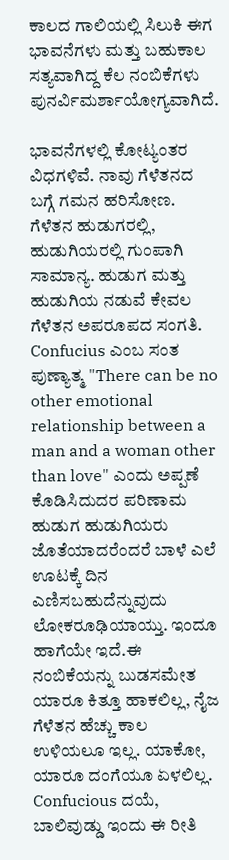ಕಾಲದ ಗಾಲಿಯಲ್ಲಿ ಸಿಲುಕಿ ಈಗ ಭಾವನೆಗಳು ಮತ್ತು ಬಹುಕಾಲ ಸತ್ಯವಾಗಿದ್ದ ಕೆಲ ನಂಬಿಕೆಗಳು ಪುನರ್ವಿಮರ್ಶಾಯೋಗ್ಯವಾಗಿದೆ.

ಭಾವನೆಗಳಲ್ಲಿ ಕೋಟ್ಯಂತರ ವಿಧಗಳಿವೆ. ನಾವು ಗೆಳೆತನದ ಬಗ್ಗೆ ಗಮನ ಹರಿಸೋಣ. ಗೆಳೆತನ ಹುಡುಗರಲ್ಲಿ, ಹುಡುಗಿಯರಲ್ಲಿ ಗುಂಪಾಗಿ ಸಾಮಾನ್ಯ. ಹುಡುಗ ಮತ್ತು ಹುಡುಗಿಯ ನಡುವೆ ಕೇವಲ ಗೆಳೆತನ ಅಪರೂಪದ ಸಂಗತಿ. Confucius ಎಂಬ ಸಂತ ಪುಣ್ಯಾತ್ಮ "There can be no other emotional relationship between a man and a woman other than love" ಎಂದು ಅಪ್ಪಣೆ ಕೊಡಿಸಿದುದರ ಪರಿಣಾಮ ಹುಡುಗ ಹುಡುಗಿಯರು ಜೊತೆಯಾದರೆಂದರೆ ಬಾಳೆ ಎಲೆ ಊಟಕ್ಕೆ ದಿನ ಎಣಿಸಬಹುದೆನ್ನುವುದು ಲೋಕರೂಢಿಯಾಯ್ತು. ಇಂದೂ ಹಾಗೆಯೇ ಇದೆ.ಈ ನಂಬಿಕೆಯನ್ನು ಬುಡಸಮೇತ ಯಾರೂ ಕಿತ್ತೂ ಹಾಕಲಿಲ್ಲ, ನೈಜ ಗೆಳೆತನ ಹೆಚ್ಚು ಕಾಲ ಉಳಿಯಲೂ ಇಲ್ಲ. ಯಾಕೋ, ಯಾರೂ ದಂಗೆಯೂ ಏಳಲಿಲ್ಲ. Confucious ದಯೆ, ಬಾಲಿವುಡ್ಡು ಇಂದು ಈ ರೀತಿ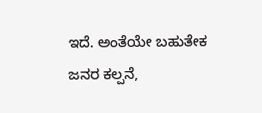ಇದೆ. ಅಂತೆಯೇ ಬಹುತೇಕ ಜನರ ಕಲ್ಪನೆ,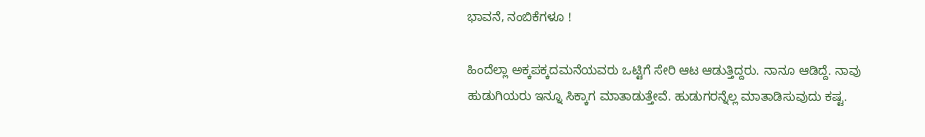ಭಾವನೆ, ನಂಬಿಕೆಗಳೂ !

ಹಿಂದೆಲ್ಲಾ ಅಕ್ಕಪಕ್ಕದಮನೆಯವರು ಒಟ್ಟಿಗೆ ಸೇರಿ ಆಟ ಆಡುತ್ತಿದ್ದರು. ನಾನೂ ಆಡಿದ್ದೆ. ನಾವು ಹುಡುಗಿಯರು ಇನ್ನೂ ಸಿಕ್ಕಾಗ ಮಾತಾಡುತ್ತೇವೆ. ಹುಡುಗರನ್ನೆಲ್ಲ ಮಾತಾಡಿಸುವುದು ಕಷ್ಟ.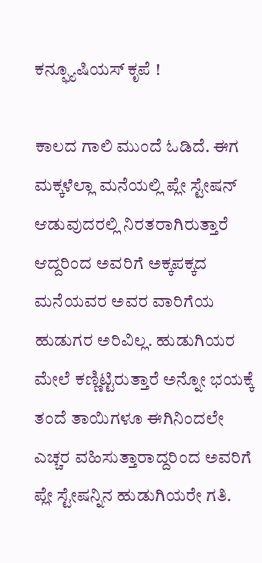ಕನ್ಫ್ಯೂಷಿಯಸ್ ಕೃಪೆ !

ಕಾಲದ ಗಾಲಿ ಮುಂದೆ ಓಡಿದೆ. ಈಗ ಮಕ್ಕಳೆಲ್ಲಾ ಮನೆಯಲ್ಲಿ ಪ್ಲೇ ಸ್ಟೇಷನ್ ಆಡುವುದರಲ್ಲಿ ನಿರತರಾಗಿರುತ್ತಾರೆ ಆದ್ದರಿಂದ ಅವರಿಗೆ ಅಕ್ಕಪಕ್ಕದ ಮನೆಯವರ ಅವರ ವಾರಿಗೆಯ ಹುಡುಗರ ಅರಿವಿಲ್ಲ. ಹುಡುಗಿಯರ ಮೇಲೆ ಕಣ್ಣಿಟ್ಟಿರುತ್ತಾರೆ ಅನ್ನೋ ಭಯಕ್ಕೆ ತಂದೆ ತಾಯಿಗಳೂ ಈಗಿನಿಂದಲೇ ಎಚ್ಚರ ವಹಿಸುತ್ತಾರಾದ್ದರಿಂದ ಅವರಿಗೆ ಪ್ಲೇ ಸ್ಟೇಷನ್ನಿನ ಹುಡುಗಿಯರೇ ಗತಿ.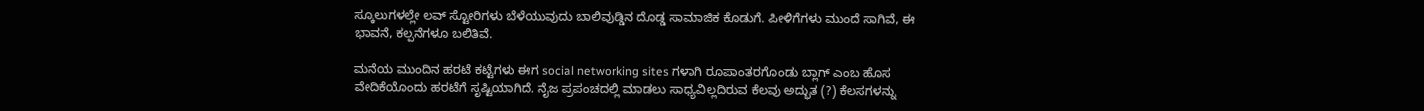ಸ್ಕೂಲುಗಳಲ್ಲೇ ಲವ್ ಸ್ಟೋರಿಗಳು ಬೆಳೆಯುವುದು ಬಾಲಿವುಡ್ಡಿನ ದೊಡ್ಡ ಸಾಮಾಜಿಕ ಕೊಡುಗೆ. ಪೀಳಿಗೆಗಳು ಮುಂದೆ ಸಾಗಿವೆ, ಈ ಭಾವನೆ, ಕಲ್ಪನೆಗಳೂ ಬಲಿತಿವೆ.

ಮನೆಯ ಮುಂದಿನ ಹರಟೆ ಕಟ್ಟೆಗಳು ಈಗ social networking sites ಗಳಾಗಿ ರೂಪಾಂತರಗೊಂಡು ಬ್ಲಾಗ್ ಎಂಬ ಹೊಸ ವೇದಿಕೆಯೊಂದು ಹರಟೆಗೆ ಸೃಷ್ಟಿಯಾಗಿದೆ. ನೈಜ ಪ್ರಪಂಚದಲ್ಲಿ ಮಾಡಲು ಸಾಧ್ಯವಿಲ್ಲದಿರುವ ಕೆಲವು ಅದ್ಭುತ (?) ಕೆಲಸಗಳನ್ನು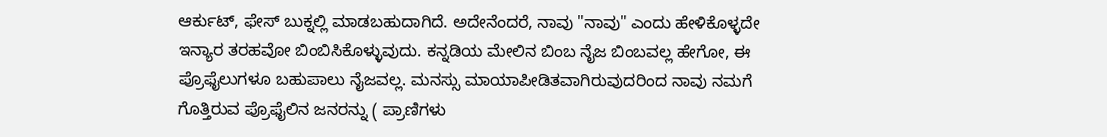ಆರ್ಕುಟ್, ಫೇಸ್ ಬುಕ್ನಲ್ಲಿ ಮಾಡಬಹುದಾಗಿದೆ. ಅದೇನೆಂದರೆ, ನಾವು "ನಾವು" ಎಂದು ಹೇಳಿಕೊಳ್ಳದೇ ಇನ್ಯಾರ ತರಹವೋ ಬಿಂಬಿಸಿಕೊಳ್ಳುವುದು. ಕನ್ನಡಿಯ ಮೇಲಿನ ಬಿಂಬ ನೈಜ ಬಿಂಬವಲ್ಲ ಹೇಗೋ, ಈ ಪ್ರೊಫೈಲುಗಳೂ ಬಹುಪಾಲು ನೈಜವಲ್ಲ. ಮನಸ್ಸು ಮಾಯಾಪೀಡಿತವಾಗಿರುವುದರಿಂದ ನಾವು ನಮಗೆ ಗೊತ್ತಿರುವ ಪ್ರೊಫೈಲಿನ ಜನರನ್ನು ( ಪ್ರಾಣಿಗಳು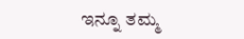ಇನ್ನೂ ತಮ್ಮ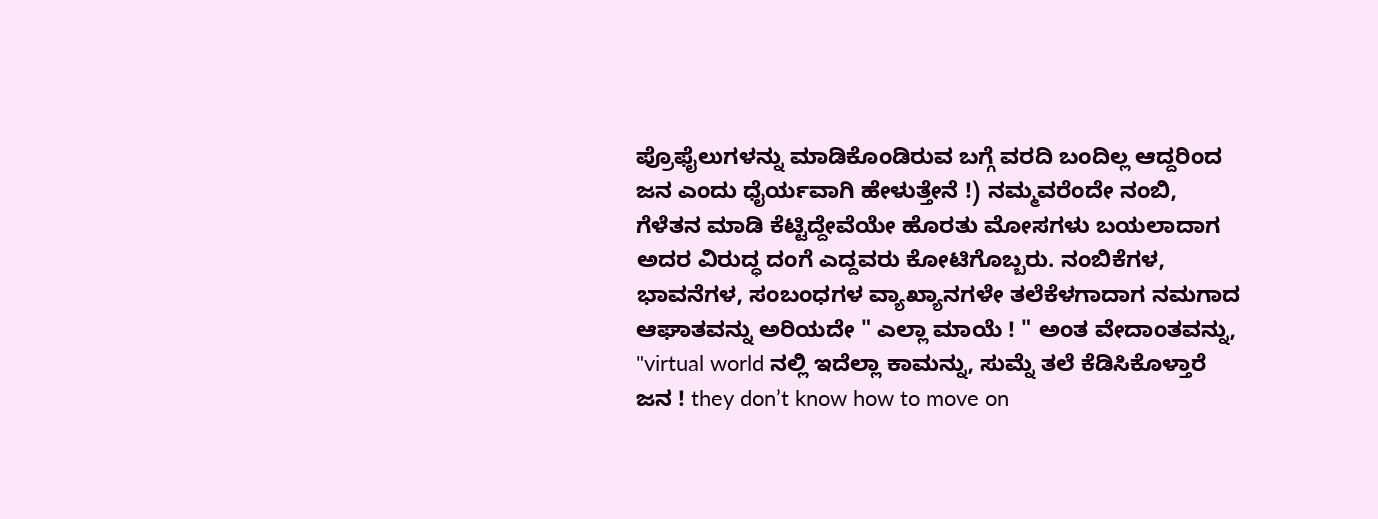ಪ್ರೊಫೈಲುಗಳನ್ನು ಮಾಡಿಕೊಂಡಿರುವ ಬಗ್ಗೆ ವರದಿ ಬಂದಿಲ್ಲ ಆದ್ದರಿಂದ ಜನ ಎಂದು ಧೈರ್ಯವಾಗಿ ಹೇಳುತ್ತೇನೆ !) ನಮ್ಮವರೆಂದೇ ನಂಬಿ, ಗೆಳೆತನ ಮಾಡಿ ಕೆಟ್ಟಿದ್ದೇವೆಯೇ ಹೊರತು ಮೋಸಗಳು ಬಯಲಾದಾಗ ಅದರ ವಿರುದ್ಧ ದಂಗೆ ಎದ್ದವರು ಕೋಟಿಗೊಬ್ಬರು. ನಂಬಿಕೆಗಳ, ಭಾವನೆಗಳ, ಸಂಬಂಧಗಳ ವ್ಯಾಖ್ಯಾನಗಳೇ ತಲೆಕೆಳಗಾದಾಗ ನಮಗಾದ ಆಘಾತವನ್ನು ಅರಿಯದೇ " ಎಲ್ಲಾ ಮಾಯೆ ! " ಅಂತ ವೇದಾಂತವನ್ನು, "virtual world ನಲ್ಲಿ ಇದೆಲ್ಲಾ ಕಾಮನ್ನು, ಸುಮ್ನೆ ತಲೆ ಕೆಡಿಸಿಕೊಳ್ತಾರೆ ಜನ ! they don’t know how to move on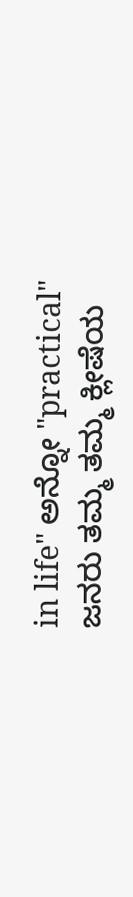in life" ಅನ್ನೋ "practical" ಜನರು ತಮ್ಮ ತಮ್ಮ ಕ್ಲೀಷೆಯ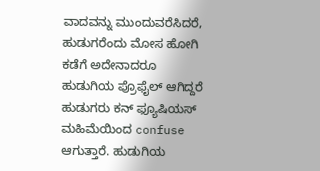ವಾದವನ್ನು ಮುಂದುವರೆಸಿದರೆ, ಹುಡುಗರೆಂದು ಮೋಸ ಹೋಗಿ ಕಡೆಗೆ ಅದೇನಾದರೂ ಹುಡುಗಿಯ ಪ್ರೊಫೈಲ್ ಆಗಿದ್ದರೆ ಹುಡುಗರು ಕನ್ ಫ್ಯೂಷಿಯಸ್ ಮಹಿಮೆಯಿಂದ confuse ಆಗುತ್ತಾರೆ. ಹುಡುಗಿಯ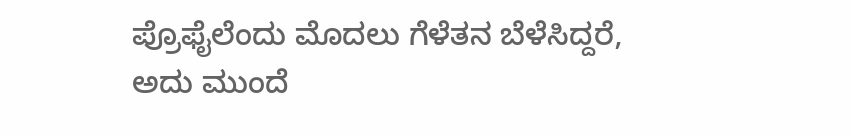ಪ್ರೊಫೈಲೆಂದು ಮೊದಲು ಗೆಳೆತನ ಬೆಳೆಸಿದ್ದರೆ, ಅದು ಮುಂದೆ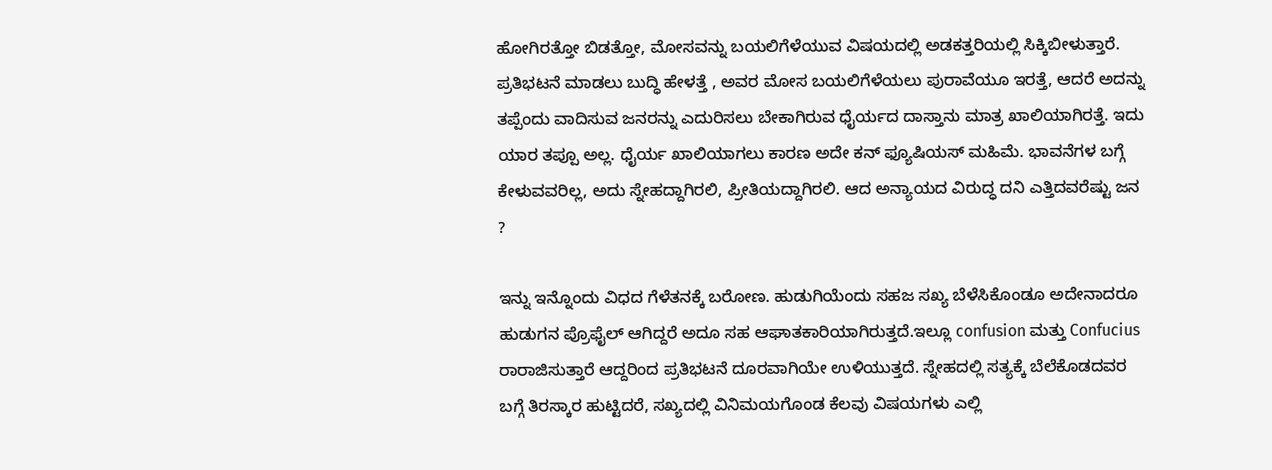ಹೋಗಿರತ್ತೋ ಬಿಡತ್ತೋ, ಮೋಸವನ್ನು ಬಯಲಿಗೆಳೆಯುವ ವಿಷಯದಲ್ಲಿ ಅಡಕತ್ತರಿಯಲ್ಲಿ ಸಿಕ್ಕಿಬೀಳುತ್ತಾರೆ. ಪ್ರತಿಭಟನೆ ಮಾಡಲು ಬುದ್ಧಿ ಹೇಳತ್ತೆ , ಅವರ ಮೋಸ ಬಯಲಿಗೆಳೆಯಲು ಪುರಾವೆಯೂ ಇರತ್ತೆ, ಆದರೆ ಅದನ್ನು ತಪ್ಪೆಂದು ವಾದಿಸುವ ಜನರನ್ನು ಎದುರಿಸಲು ಬೇಕಾಗಿರುವ ಧೈರ್ಯದ ದಾಸ್ತಾನು ಮಾತ್ರ ಖಾಲಿಯಾಗಿರತ್ತೆ. ಇದು ಯಾರ ತಪ್ಪೂ ಅಲ್ಲ. ಧೈರ್ಯ ಖಾಲಿಯಾಗಲು ಕಾರಣ ಅದೇ ಕನ್ ಫ್ಯೂಷಿಯಸ್ ಮಹಿಮೆ. ಭಾವನೆಗಳ ಬಗ್ಗೆ ಕೇಳುವವರಿಲ್ಲ, ಅದು ಸ್ನೇಹದ್ದಾಗಿರಲಿ, ಪ್ರೀತಿಯದ್ದಾಗಿರಲಿ. ಆದ ಅನ್ಯಾಯದ ವಿರುದ್ಧ ದನಿ ಎತ್ತಿದವರೆಷ್ಟು ಜನ ?

ಇನ್ನು ಇನ್ನೊಂದು ವಿಧದ ಗೆಳೆತನಕ್ಕೆ ಬರೋಣ. ಹುಡುಗಿಯೆಂದು ಸಹಜ ಸಖ್ಯ ಬೆಳೆಸಿಕೊಂಡೂ ಅದೇನಾದರೂ ಹುಡುಗನ ಪ್ರೊಫೈಲ್ ಆಗಿದ್ದರೆ ಅದೂ ಸಹ ಆಘಾತಕಾರಿಯಾಗಿರುತ್ತದೆ.ಇಲ್ಲೂ confusion ಮತ್ತು Confucius ರಾರಾಜಿಸುತ್ತಾರೆ ಆದ್ದರಿಂದ ಪ್ರತಿಭಟನೆ ದೂರವಾಗಿಯೇ ಉಳಿಯುತ್ತದೆ. ಸ್ನೇಹದಲ್ಲಿ ಸತ್ಯಕ್ಕೆ ಬೆಲೆಕೊಡದವರ ಬಗ್ಗೆ ತಿರಸ್ಕಾರ ಹುಟ್ಟಿದರೆ, ಸಖ್ಯದಲ್ಲಿ ವಿನಿಮಯಗೊಂಡ ಕೆಲವು ವಿಷಯಗಳು ಎಲ್ಲಿ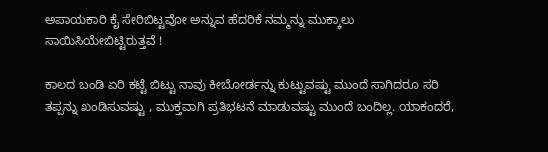ಅಪಾಯಕಾರಿ ಕೈ ಸೇರಿಬಿಟ್ಟವೋ ಅನ್ನುವ ಹೆದರಿಕೆ ನಮ್ಮನ್ನು ಮುಕ್ಕಾಲು ಸಾಯಿಸಿಯೇಬಿಟ್ಟಿರುತ್ತವೆ !

ಕಾಲದ ಬಂಡಿ ಏರಿ ಕಟ್ಟೆ ಬಿಟ್ಟು ನಾವು ಕೀಬೋರ್ಡನ್ನು ಕುಟ್ಟುವಷ್ಟು ಮುಂದೆ ಸಾಗಿದರೂ ಸರಿ ತಪ್ಪನ್ನು ಖಂಡಿಸುವಷ್ಟು , ಮುಕ್ತವಾಗಿ ಪ್ರತಿಭಟನೆ ಮಾಡುವಷ್ಟು ಮುಂದೆ ಬಂದಿಲ್ಲ. ಯಾಕಂದರೆ,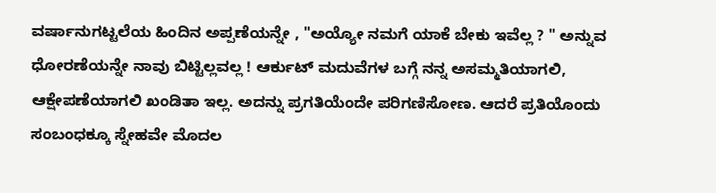ವರ್ಷಾನುಗಟ್ಟಲೆಯ ಹಿಂದಿನ ಅಪ್ಪಣೆಯನ್ನೇ , "ಅಯ್ಯೋ ನಮಗೆ ಯಾಕೆ ಬೇಕು ಇವೆಲ್ಲ ? " ಅನ್ನುವ ಧೋರಣೆಯನ್ನೇ ನಾವು ಬಿಟ್ಟಿಲ್ಲವಲ್ಲ ! ಆರ್ಕುಟ್ ಮದುವೆಗಳ ಬಗ್ಗೆ ನನ್ನ ಅಸಮ್ಮತಿಯಾಗಲಿ, ಆಕ್ಷೇಪಣೆಯಾಗಲಿ ಖಂಡಿತಾ ಇಲ್ಲ. ಅದನ್ನು ಪ್ರಗತಿಯೆಂದೇ ಪರಿಗಣಿಸೋಣ. ಆದರೆ ಪ್ರತಿಯೊಂದು ಸಂಬಂಧಕ್ಕೂ ಸ್ನೇಹವೇ ಮೊದಲ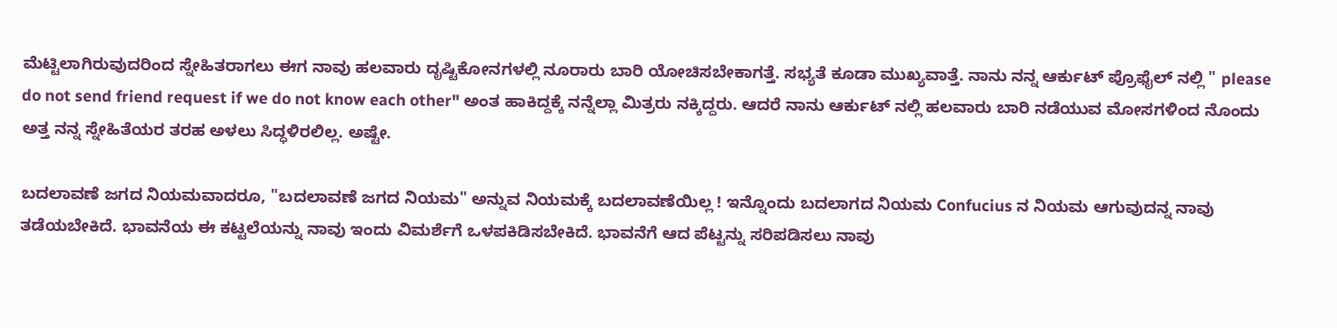ಮೆಟ್ಟಿಲಾಗಿರುವುದರಿಂದ ಸ್ನೇಹಿತರಾಗಲು ಈಗ ನಾವು ಹಲವಾರು ದೃಷ್ಟಿಕೋನಗಳಲ್ಲಿ ನೂರಾರು ಬಾರಿ ಯೋಚಿಸಬೇಕಾಗತ್ತೆ. ಸಭ್ಯತೆ ಕೂಡಾ ಮುಖ್ಯವಾತ್ತೆ. ನಾನು ನನ್ನ ಆರ್ಕುಟ್ ಪ್ರೊಫೈಲ್ ನಲ್ಲಿ " please do not send friend request if we do not know each other" ಅಂತ ಹಾಕಿದ್ದಕ್ಕೆ ನನ್ನೆಲ್ಲಾ ಮಿತ್ರರು ನಕ್ಕಿದ್ದರು. ಆದರೆ ನಾನು ಆರ್ಕುಟ್ ನಲ್ಲಿ ಹಲವಾರು ಬಾರಿ ನಡೆಯುವ ಮೋಸಗಳಿಂದ ನೊಂದು ಅತ್ತ ನನ್ನ ಸ್ನೇಹಿತೆಯರ ತರಹ ಅಳಲು ಸಿದ್ಧಳಿರಲಿಲ್ಲ. ಅಷ್ಟೇ.

ಬದಲಾವಣೆ ಜಗದ ನಿಯಮವಾದರೂ, "ಬದಲಾವಣೆ ಜಗದ ನಿಯಮ" ಅನ್ನುವ ನಿಯಮಕ್ಕೆ ಬದಲಾವಣೆಯಿಲ್ಲ ! ಇನ್ನೊಂದು ಬದಲಾಗದ ನಿಯಮ Confucius ನ ನಿಯಮ ಆಗುವುದನ್ನ ನಾವು ತಡೆಯಬೇಕಿದೆ. ಭಾವನೆಯ ಈ ಕಟ್ಟಲೆಯನ್ನು ನಾವು ಇಂದು ವಿಮರ್ಶೆಗೆ ಒಳಪಕಿಡಿಸಬೇಕಿದೆ. ಭಾವನೆಗೆ ಆದ ಪೆಟ್ಟನ್ನು ಸರಿಪಡಿಸಲು ನಾವು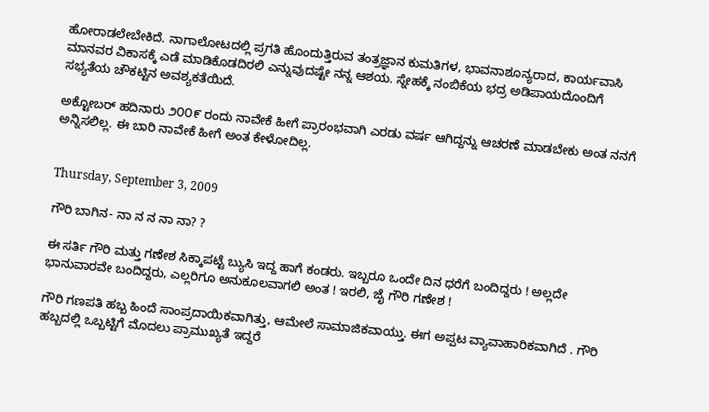ಹೋರಾಡಲೇಬೇಕಿದೆ. ನಾಗಾಲೋಟದಲ್ಲಿ ಪ್ರಗತಿ ಹೊಂದುತ್ತಿರುವ ತಂತ್ರಜ್ಞಾನ ಕುಮತಿಗಳ, ಭಾವನಾಶೂನ್ಯರಾದ, ಕಾರ್ಯವಾಸಿ ಮಾನವರ ವಿಕಾಸಕ್ಕೆ ಎಡೆ ಮಾಡಿಕೊಡದಿರಲಿ ಎನ್ನುವುದಷ್ಟೇ ನನ್ನ ಆಶಯ. ಸ್ನೇಹಕ್ಕೆ ನಂಬಿಕೆಯ ಭದ್ರ ಅಡಿಪಾಯದೊಂದಿಗೆ ಸಭ್ಯತೆಯ ಚೌಕಟ್ಟಿನ ಅವಶ್ಯಕತೆಯಿದೆ.

ಅಕ್ಟೋಬರ್ ಹದಿನಾರು ೨೦೦೯ ರಂದು ನಾವೇಕೆ ಹೀಗೆ ಪ್ರಾರಂಭವಾಗಿ ಎರಡು ವರ್ಷ ಆಗಿದ್ದನ್ನು ಆಚರಣೆ ಮಾಡಬೇಕು ಅಂತ ನನಗೆ ಅನ್ನಿಸಲಿಲ್ಲ. ಈ ಬಾರಿ ನಾವೇಕೆ ಹೀಗೆ ಅಂತ ಕೇಳೋದಿಲ್ಲ.


Thursday, September 3, 2009

ಗೌರಿ ಬಾಗಿನ- ನಾ ನ ನ ನಾ ನಾ? ?

ಈ ಸರ್ತಿ ಗೌರಿ ಮತ್ತು ಗಣೇಶ ಸಿಕ್ಕಾಪಟ್ಟೆ ಬ್ಯುಸಿ ಇದ್ದ ಹಾಗೆ ಕಂಡರು. ಇಬ್ಬರೂ ಒಂದೇ ದಿನ ಧರೆಗೆ ಬಂದಿದ್ದರು ! ಅಲ್ಲದೇ ಭಾನುವಾರವೇ ಬಂದಿದ್ದರು, ಎಲ್ಲರಿಗೂ ಅನುಕೂಲವಾಗಲಿ ಅಂತ ! ಇರಲಿ, ಜೈ ಗೌರಿ ಗಣೇಶ !

ಗೌರಿ ಗಣಪತಿ ಹಬ್ಬ ಹಿಂದೆ ಸಾಂಪ್ರದಾಯಿಕವಾಗಿತ್ತು, ಆಮೇಲೆ ಸಾಮಾಜಿಕವಾಯ್ತು. ಈಗ ಅಪ್ಪಟ ವ್ಯಾವಾಹಾರಿಕವಾಗಿದೆ . ಗೌರಿ ಹಬ್ಬದಲ್ಲಿ ಒಬ್ಬಟ್ಟಿಗೆ ಮೊದಲು ಪ್ರಾಮುಖ್ಯತೆ ಇದ್ದರೆ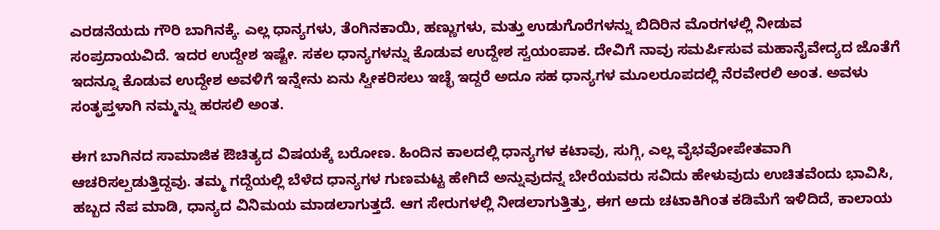ಎರಡನೆಯದು ಗೌರಿ ಬಾಗಿನಕ್ಕೆ. ಎಲ್ಲ ಧಾನ್ಯಗಳು, ತೆಂಗಿನಕಾಯಿ, ಹಣ್ಣುಗಳು, ಮತ್ತು ಉಡುಗೊರೆಗಳನ್ನು ಬಿದಿರಿನ ಮೊರಗಳಲ್ಲಿ ನೀಡುವ ಸಂಪ್ರದಾಯವಿದೆ. ಇದರ ಉದ್ದೇಶ ಇಷ್ಟೇ. ಸಕಲ ಧಾನ್ಯಗಳನ್ನು ಕೊಡುವ ಉದ್ದೇಶ ಸ್ವಯಂಪಾಕ. ದೇವಿಗೆ ನಾವು ಸಮರ್ಪಿಸುವ ಮಹಾನೈವೇದ್ಯದ ಜೊತೆಗೆ ಇದನ್ನೂ ಕೊಡುವ ಉದ್ದೇಶ ಅವಳಿಗೆ ಇನ್ನೇನು ಏನು ಸ್ವೀಕರಿಸಲು ಇಚ್ಛೆ ಇದ್ದರೆ ಅದೂ ಸಹ ಧಾನ್ಯಗಳ ಮೂಲರೂಪದಲ್ಲಿ ನೆರವೇರಲಿ ಅಂತ. ಅವಳು ಸಂತೃಪ್ತಳಾಗಿ ನಮ್ಮನ್ನು ಹರಸಲಿ ಅಂತ.

ಈಗ ಬಾಗಿನದ ಸಾಮಾಜಿಕ ಔಚಿತ್ಯದ ವಿಷಯಕ್ಕೆ ಬರೋಣ. ಹಿಂದಿನ ಕಾಲದಲ್ಲಿ ಧಾನ್ಯಗಳ ಕಟಾವು, ಸುಗ್ಗಿ, ಎಲ್ಲ ವೈಭವೋಪೇತವಾಗಿ ಆಚರಿಸಲ್ಪಡುತ್ತಿದ್ದವು. ತಮ್ಮ ಗದ್ದೆಯಲ್ಲಿ ಬೆಳೆದ ಧಾನ್ಯಗಳ ಗುಣಮಟ್ಟ ಹೇಗಿದೆ ಅನ್ನುವುದನ್ನ ಬೇರೆಯವರು ಸವಿದು ಹೇಳುವುದು ಉಚಿತವೆಂದು ಭಾವಿಸಿ, ಹಬ್ಬದ ನೆಪ ಮಾಡಿ, ಧಾನ್ಯದ ವಿನಿಮಯ ಮಾಡಲಾಗುತ್ತದೆ. ಆಗ ಸೇರುಗಳಲ್ಲಿ ನೀಡಲಾಗುತ್ತಿತ್ತು, ಈಗ ಅದು ಚಟಾಕಿಗಿಂತ ಕಡಿಮೆಗೆ ಇಳಿದಿದೆ, ಕಾಲಾಯ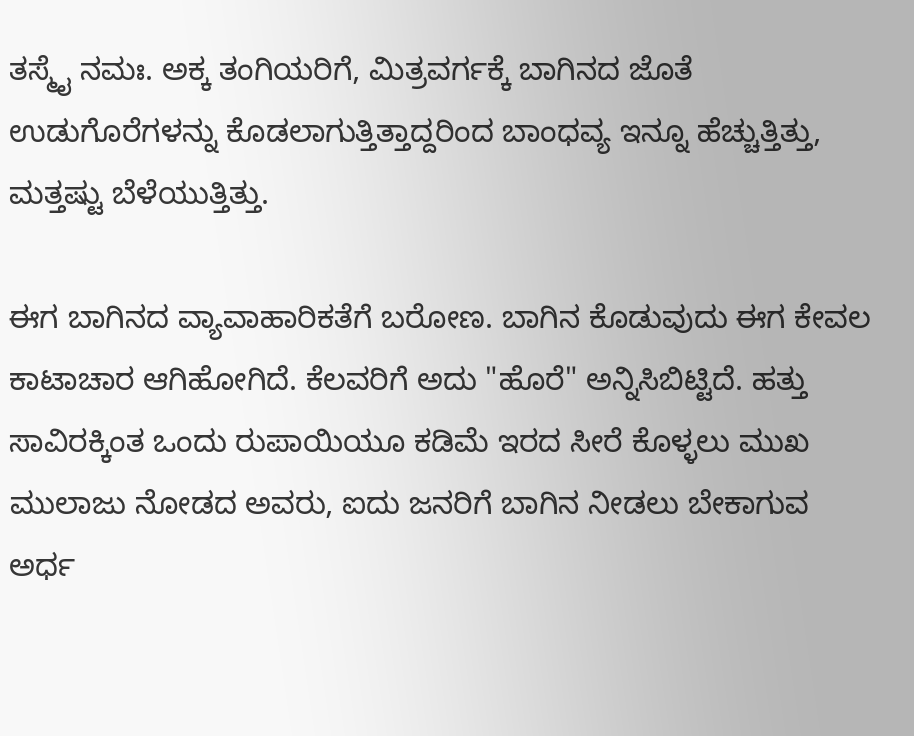ತಸ್ಮೈ ನಮಃ. ಅಕ್ಕ ತಂಗಿಯರಿಗೆ, ಮಿತ್ರವರ್ಗಕ್ಕೆ ಬಾಗಿನದ ಜೊತೆ ಉಡುಗೊರೆಗಳನ್ನು ಕೊಡಲಾಗುತ್ತಿತ್ತಾದ್ದರಿಂದ ಬಾಂಧವ್ಯ ಇನ್ನೂ ಹೆಚ್ಚುತ್ತಿತ್ತು, ಮತ್ತಷ್ಟು ಬೆಳೆಯುತ್ತಿತ್ತು.

ಈಗ ಬಾಗಿನದ ವ್ಯಾವಾಹಾರಿಕತೆಗೆ ಬರೋಣ. ಬಾಗಿನ ಕೊಡುವುದು ಈಗ ಕೇವಲ ಕಾಟಾಚಾರ ಆಗಿಹೋಗಿದೆ. ಕೆಲವರಿಗೆ ಅದು "ಹೊರೆ" ಅನ್ನಿಸಿಬಿಟ್ಟಿದೆ. ಹತ್ತು ಸಾವಿರಕ್ಕಿಂತ ಒಂದು ರುಪಾಯಿಯೂ ಕಡಿಮೆ ಇರದ ಸೀರೆ ಕೊಳ್ಳಲು ಮುಖ ಮುಲಾಜು ನೋಡದ ಅವರು, ಐದು ಜನರಿಗೆ ಬಾಗಿನ ನೀಡಲು ಬೇಕಾಗುವ ಅರ್ಧ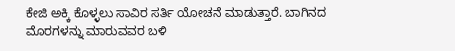ಕೇಜಿ ಅಕ್ಕಿ ಕೊಳ್ಳಲು ಸಾವಿರ ಸರ್ತಿ ಯೋಚನೆ ಮಾಡುತ್ತಾರೆ. ಬಾಗಿನದ ಮೊರಗಳನ್ನು ಮಾರುವವರ ಬಳಿ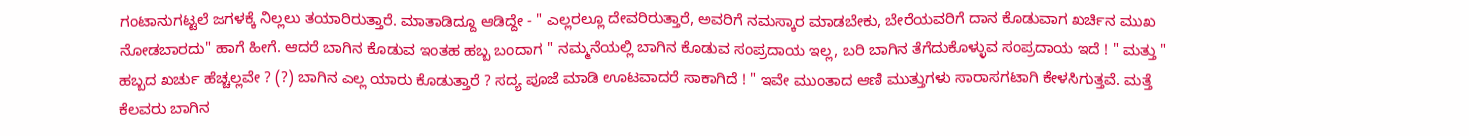ಗಂಟಾನುಗಟ್ಟಲೆ ಜಗಳಕ್ಕೆ ನಿಲ್ಲಲು ತಯಾರಿರುತ್ತಾರೆ. ಮಾತಾಡಿದ್ದೂ ಆಡಿದ್ದೇ - " ಎಲ್ಲರಲ್ಲೂ ದೇವರಿರುತ್ತಾರೆ, ಅವರಿಗೆ ನಮಸ್ಕಾರ ಮಾಡಬೇಕು, ಬೇರೆಯವರಿಗೆ ದಾನ ಕೊಡುವಾಗ ಖರ್ಚಿನ ಮುಖ ನೋಡಬಾರದು" ಹಾಗೆ ಹೀಗೆ. ಆದರೆ ಬಾಗಿನ ಕೊಡುವ ಇಂತಹ ಹಬ್ಬ ಬಂದಾಗ " ನಮ್ಮನೆಯಲ್ಲಿ ಬಾಗಿನ ಕೊಡುವ ಸಂಪ್ರದಾಯ ಇಲ್ಲ, ಬರಿ ಬಾಗಿನ ತೆಗೆದುಕೊಳ್ಳುವ ಸಂಪ್ರದಾಯ ಇದೆ ! " ಮತ್ತು " ಹಬ್ಬದ ಖರ್ಚು ಹೆಚ್ಚಲ್ಲವೇ ? (?) ಬಾಗಿನ ಎಲ್ಲ ಯಾರು ಕೊಡುತ್ತಾರೆ ? ಸದ್ಯ ಪೂಜೆ ಮಾಡಿ ಊಟವಾದರೆ ಸಾಕಾಗಿದೆ ! " ಇವೇ ಮುಂತಾದ ಆಣಿ ಮುತ್ತುಗಳು ಸಾರಾಸಗಟಾಗಿ ಕೇಳಸಿಗುತ್ತವೆ. ಮತ್ತೆ ಕೆಲವರು ಬಾಗಿನ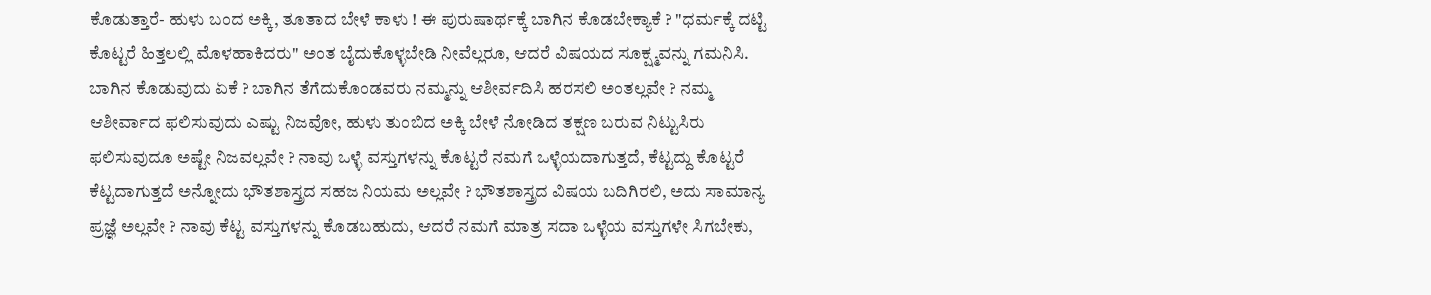ಕೊಡುತ್ತಾರೆ- ಹುಳು ಬಂದ ಅಕ್ಕಿ, ತೂತಾದ ಬೇಳೆ ಕಾಳು ! ಈ ಪುರುಷಾರ್ಥಕ್ಕೆ ಬಾಗಿನ ಕೊಡಬೇಕ್ಯಾಕೆ ? "ಧರ್ಮಕ್ಕೆ ದಟ್ಟಿ ಕೊಟ್ಟರೆ ಹಿತ್ತಲಲ್ಲಿ ಮೊಳಹಾಕಿದರು" ಅಂತ ಬೈದುಕೊಳ್ಳಬೇಡಿ ನೀವೆಲ್ಲರೂ, ಆದರೆ ವಿಷಯದ ಸೂಕ್ಷ್ಮವನ್ನು ಗಮನಿಸಿ. ಬಾಗಿನ ಕೊಡುವುದು ಏಕೆ ? ಬಾಗಿನ ತೆಗೆದುಕೊಂಡವರು ನಮ್ಮನ್ನು ಆಶೀರ್ವದಿಸಿ ಹರಸಲಿ ಅಂತಲ್ಲವೇ ? ನಮ್ಮ ಆಶೀರ್ವಾದ ಫಲಿಸುವುದು ಎಷ್ಟು ನಿಜವೋ, ಹುಳು ತುಂಬಿದ ಅಕ್ಕಿ ಬೇಳೆ ನೋಡಿದ ತಕ್ಷಣ ಬರುವ ನಿಟ್ಟುಸಿರು ಫಲಿಸುವುದೂ ಅಷ್ಟೇ ನಿಜವಲ್ಲವೇ ? ನಾವು ಒಳ್ಳೆ ವಸ್ತುಗಳನ್ನು ಕೊಟ್ಟರೆ ನಮಗೆ ಒಳ್ಳೆಯದಾಗುತ್ತದೆ, ಕೆಟ್ಟದ್ದು ಕೊಟ್ಟರೆ ಕೆಟ್ಟದಾಗುತ್ತದೆ ಅನ್ನೋದು ಭೌತಶಾಸ್ತ್ರದ ಸಹಜ ನಿಯಮ ಅಲ್ಲವೇ ? ಭೌತಶಾಸ್ತ್ರದ ವಿಷಯ ಬದಿಗಿರಲಿ, ಅದು ಸಾಮಾನ್ಯ ಪ್ರಜ್ಞೆ ಅಲ್ಲವೇ ? ನಾವು ಕೆಟ್ಟ ವಸ್ತುಗಳನ್ನು ಕೊಡಬಹುದು, ಆದರೆ ನಮಗೆ ಮಾತ್ರ ಸದಾ ಒಳ್ಳೆಯ ವಸ್ತುಗಳೇ ಸಿಗಬೇಕು,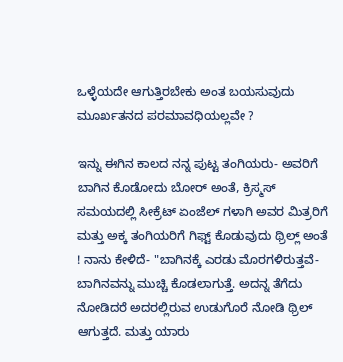ಒಳ್ಳೆಯದೇ ಆಗುತ್ತಿರಬೇಕು ಅಂತ ಬಯಸುವುದು ಮೂರ್ಖತನದ ಪರಮಾವಧಿಯಲ್ಲವೇ ?

ಇನ್ನು ಈಗಿನ ಕಾಲದ ನನ್ನ ಪುಟ್ಟ ತಂಗಿಯರು- ಅವರಿಗೆ ಬಾಗಿನ ಕೊಡೋದು ಬೋರ್ ಅಂತೆ, ಕ್ರಿಸ್ಮಸ್ ಸಮಯದಲ್ಲಿ ಸೀಕ್ರೆಟ್ ಏಂಜೆಲ್ ಗಳಾಗಿ ಅವರ ಮಿತ್ರರಿಗೆ ಮತ್ತು ಅಕ್ಕ ತಂಗಿಯರಿಗೆ ಗಿಫ್ಟ್ ಕೊಡುವುದು ಥ್ರಿಲ್ಲ್ ಅಂತೆ ! ನಾನು ಕೇಳಿದೆ- "ಬಾಗಿನಕ್ಕೆ ಎರಡು ಮೊರಗಳಿರುತ್ತವೆ- ಬಾಗಿನವನ್ನು ಮುಚ್ಚಿ ಕೊಡಲಾಗುತ್ತೆ. ಅದನ್ನ ತೆಗೆದು ನೋಡಿದರೆ ಅದರಲ್ಲಿರುವ ಉಡುಗೊರೆ ನೋಡಿ ಥ್ರಿಲ್ ಆಗುತ್ತದೆ. ಮತ್ತು ಯಾರು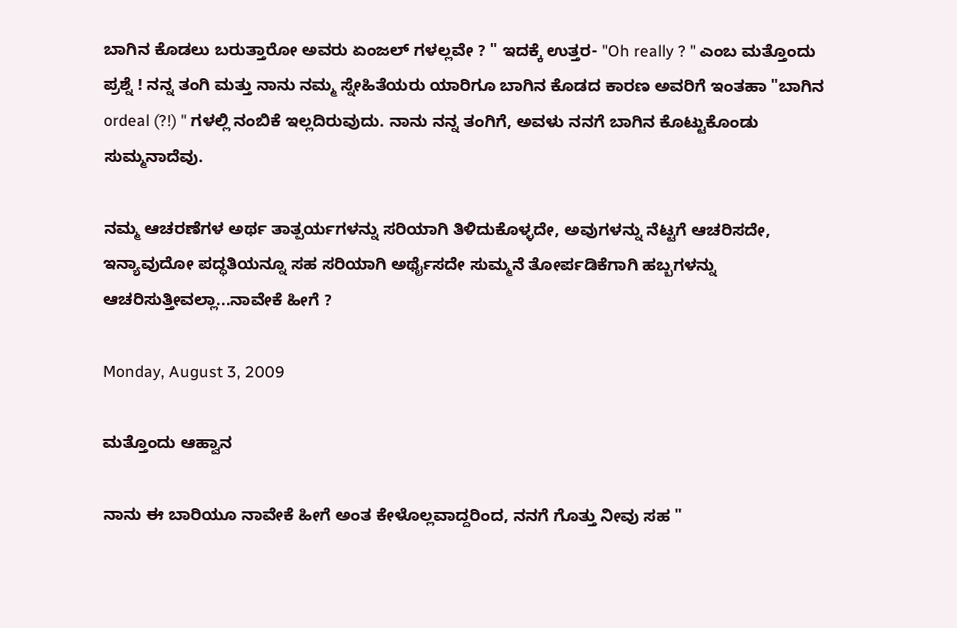ಬಾಗಿನ ಕೊಡಲು ಬರುತ್ತಾರೋ ಅವರು ಏಂಜಲ್ ಗಳಲ್ಲವೇ ? " ಇದಕ್ಕೆ ಉತ್ತರ- "Oh really ? " ಎಂಬ ಮತ್ತೊಂದು ಪ್ರಶ್ನೆ ! ನನ್ನ ತಂಗಿ ಮತ್ತು ನಾನು ನಮ್ಮ ಸ್ನೇಹಿತೆಯರು ಯಾರಿಗೂ ಬಾಗಿನ ಕೊಡದ ಕಾರಣ ಅವರಿಗೆ ಇಂತಹಾ "ಬಾಗಿನ ordeal (?!) " ಗಳಲ್ಲಿ ನಂಬಿಕೆ ಇಲ್ಲದಿರುವುದು. ನಾನು ನನ್ನ ತಂಗಿಗೆ, ಅವಳು ನನಗೆ ಬಾಗಿನ ಕೊಟ್ಟುಕೊಂಡು ಸುಮ್ಮನಾದೆವು.

ನಮ್ಮ ಆಚರಣೆಗಳ ಅರ್ಥ ತಾತ್ಪರ್ಯಗಳನ್ನು ಸರಿಯಾಗಿ ತಿಳಿದುಕೊಳ್ಳದೇ, ಅವುಗಳನ್ನು ನೆಟ್ಟಗೆ ಆಚರಿಸದೇ, ಇನ್ಯಾವುದೋ ಪದ್ಧತಿಯನ್ನೂ ಸಹ ಸರಿಯಾಗಿ ಅರ್ಥೈಸದೇ ಸುಮ್ಮನೆ ತೋರ್ಪಡಿಕೆಗಾಗಿ ಹಬ್ಬಗಳನ್ನು ಆಚರಿಸುತ್ತೀವಲ್ಲಾ...ನಾವೇಕೆ ಹೀಗೆ ?

Monday, August 3, 2009

ಮತ್ತೊಂದು ಆಹ್ವಾನ

ನಾನು ಈ ಬಾರಿಯೂ ನಾವೇಕೆ ಹೀಗೆ ಅಂತ ಕೇಳೊಲ್ಲವಾದ್ದರಿಂದ, ನನಗೆ ಗೊತ್ತು ನೀವು ಸಹ "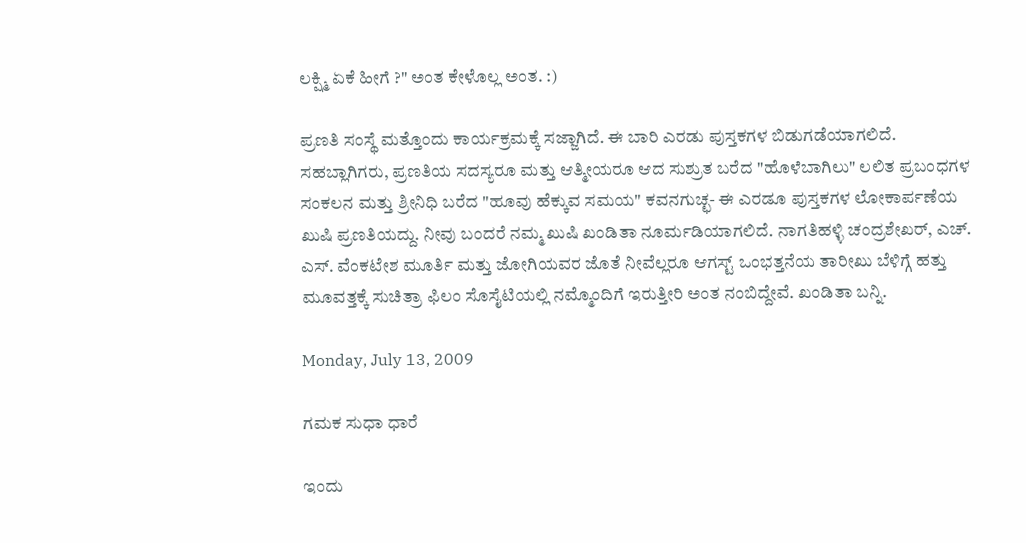ಲಕ್ಷ್ಮಿ ಏಕೆ ಹೀಗೆ ?" ಅಂತ ಕೇಳೊಲ್ಲ ಅಂತ. :)

ಪ್ರಣತಿ ಸಂಸ್ಥೆ ಮತ್ತೊಂದು ಕಾರ್ಯಕ್ರಮಕ್ಕೆ ಸಜ್ಜಾಗಿದೆ. ಈ ಬಾರಿ ಎರಡು ಪುಸ್ತಕಗಳ ಬಿಡುಗಡೆಯಾಗಲಿದೆ. ಸಹಬ್ಲಾಗಿಗರು, ಪ್ರಣತಿಯ ಸದಸ್ಯರೂ ಮತ್ತು ಆತ್ಮೀಯರೂ ಆದ ಸುಶ್ರುತ ಬರೆದ "ಹೊಳೆಬಾಗಿಲು" ಲಲಿತ ಪ್ರಬಂಧಗಳ ಸಂಕಲನ ಮತ್ತು ಶ್ರೀನಿಧಿ ಬರೆದ "ಹೂವು ಹೆಕ್ಕುವ ಸಮಯ" ಕವನಗುಚ್ಛ- ಈ ಎರಡೂ ಪುಸ್ತಕಗಳ ಲೋಕಾರ್ಪಣೆಯ ಖುಷಿ ಪ್ರಣತಿಯದ್ದು. ನೀವು ಬಂದರೆ ನಮ್ಮ ಖುಷಿ ಖಂಡಿತಾ ನೂರ್ಮಡಿಯಾಗಲಿದೆ. ನಾಗತಿಹಳ್ಳಿ ಚಂದ್ರಶೇಖರ್, ಎಚ್. ಎಸ್. ವೆಂಕಟೇಶ ಮೂರ್ತಿ ಮತ್ತು ಜೋಗಿಯವರ ಜೊತೆ ನೀವೆಲ್ಲರೂ ಆಗಸ್ಟ್ ಒಂಭತ್ತನೆಯ ತಾರೀಖು ಬೆಳಿಗ್ಗೆ ಹತ್ತು ಮೂವತ್ತಕ್ಕೆ ಸುಚಿತ್ರಾ ಫಿಲಂ ಸೊಸೈಟಿಯಲ್ಲಿ ನಮ್ಮೊಂದಿಗೆ ಇರುತ್ತೀರಿ ಅಂತ ನಂಬಿದ್ದೇವೆ. ಖಂಡಿತಾ ಬನ್ನಿ.

Monday, July 13, 2009

ಗಮಕ ಸುಧಾ ಧಾರೆ

ಇಂದು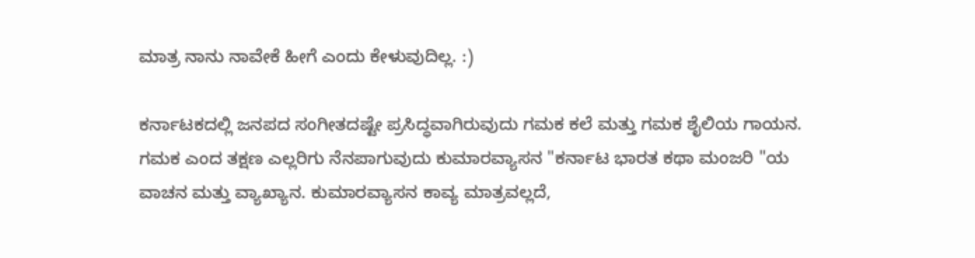ಮಾತ್ರ ನಾನು ನಾವೇಕೆ ಹೀಗೆ ಎಂದು ಕೇಳುವುದಿಲ್ಲ. :)

ಕರ್ನಾಟಕದಲ್ಲಿ ಜನಪದ ಸಂಗೀತದಷ್ಟೇ ಪ್ರಸಿದ್ಧವಾಗಿರುವುದು ಗಮಕ ಕಲೆ ಮತ್ತು ಗಮಕ ಶೈಲಿಯ ಗಾಯನ. ಗಮಕ ಎಂದ ತಕ್ಷಣ ಎಲ್ಲರಿಗು ನೆನಪಾಗುವುದು ಕುಮಾರವ್ಯಾಸನ "ಕರ್ನಾಟ ಭಾರತ ಕಥಾ ಮಂಜರಿ "ಯ ವಾಚನ ಮತ್ತು ವ್ಯಾಖ್ಯಾನ. ಕುಮಾರವ್ಯಾಸನ ಕಾವ್ಯ ಮಾತ್ರವಲ್ಲದೆ,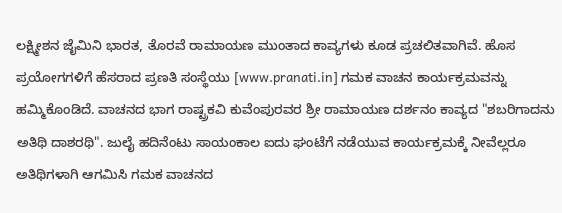ಲಕ್ಷ್ಮೀಶನ ಜೈಮಿನಿ ಭಾರತ, ತೊರವೆ ರಾಮಾಯಣ ಮುಂತಾದ ಕಾವ್ಯಗಳು ಕೂಡ ಪ್ರಚಲಿತವಾಗಿವೆ. ಹೊಸ ಪ್ರಯೋಗಗಳಿಗೆ ಹೆಸರಾದ ಪ್ರಣತಿ ಸಂಸ್ಥೆಯು [www.pranati.in] ಗಮಕ ವಾಚನ ಕಾರ್ಯಕ್ರಮವನ್ನು ಹಮ್ಮಿಕೊಂಡಿದೆ. ವಾಚನದ ಭಾಗ ರಾಷ್ಟ್ರಕವಿ ಕುವೆಂಪುರವರ ಶ್ರೀ ರಾಮಾಯಣ ದರ್ಶನಂ ಕಾವ್ಯದ "ಶಬರಿಗಾದನು ಅತಿಥಿ ದಾಶರಥಿ". ಜುಲೈ ಹದಿನೆಂಟು ಸಾಯಂಕಾಲ ಐದು ಘಂಟೆಗೆ ನಡೆಯುವ ಕಾರ್ಯಕ್ರಮಕ್ಕೆ ನೀವೆಲ್ಲರೂ ಅತಿಥಿಗಳಾಗಿ ಆಗಮಿಸಿ ಗಮಕ ವಾಚನದ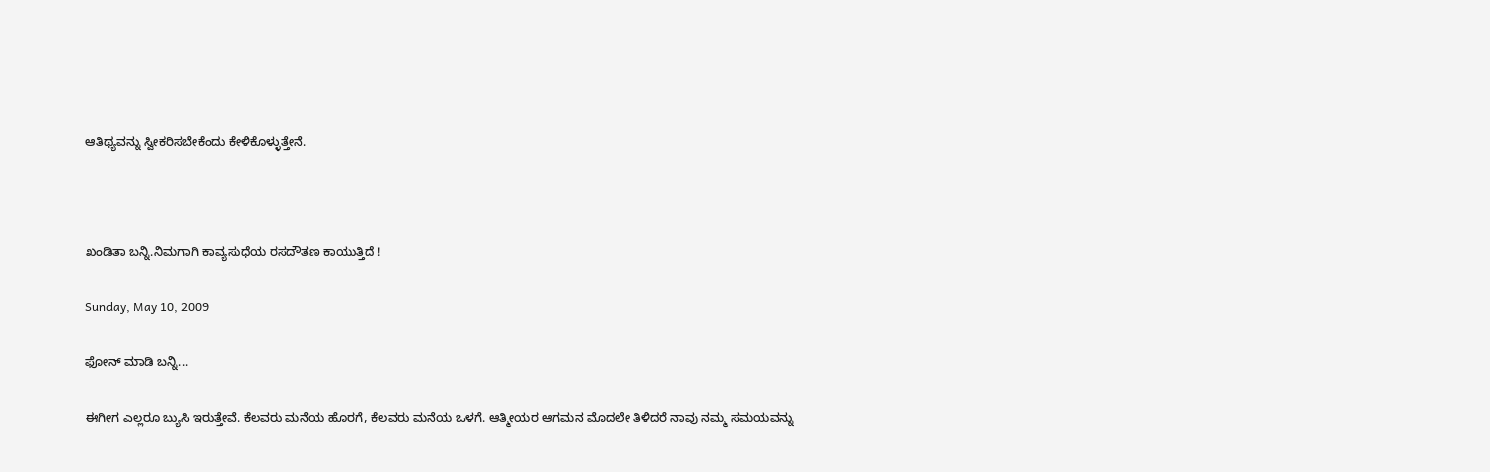ಆತಿಥ್ಯವನ್ನು ಸ್ವೀಕರಿಸಬೇಕೆಂದು ಕೇಳಿಕೊಳ್ಳುತ್ತೇನೆ.



ಖಂಡಿತಾ ಬನ್ನಿ.ನಿಮಗಾಗಿ ಕಾವ್ಯಸುಧೆಯ ರಸದೌತಣ ಕಾಯುತ್ತಿದೆ !

Sunday, May 10, 2009

ಫೋನ್ ಮಾಡಿ ಬನ್ನಿ...

ಈಗೀಗ ಎಲ್ಲರೂ ಬ್ಯುಸಿ ಇರುತ್ತೇವೆ. ಕೆಲವರು ಮನೆಯ ಹೊರಗೆ, ಕೆಲವರು ಮನೆಯ ಒಳಗೆ. ಆತ್ಮೀಯರ ಆಗಮನ ಮೊದಲೇ ತಿಳಿದರೆ ನಾವು ನಮ್ಮ ಸಮಯವನ್ನು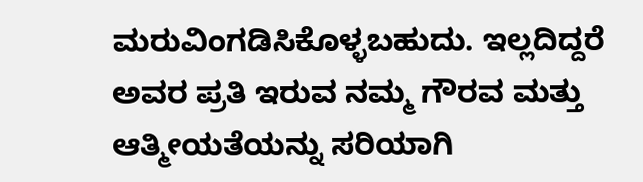ಮರುವಿಂಗಡಿಸಿಕೊಳ್ಳಬಹುದು. ಇಲ್ಲದಿದ್ದರೆ ಅವರ ಪ್ರತಿ ಇರುವ ನಮ್ಮ ಗೌರವ ಮತ್ತು ಆತ್ಮೀಯತೆಯನ್ನು ಸರಿಯಾಗಿ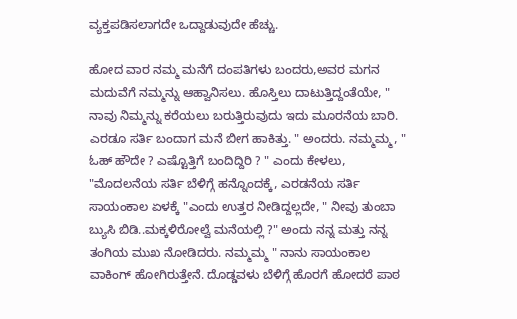ವ್ಯಕ್ತಪಡಿಸಲಾಗದೇ ಒದ್ದಾಡುವುದೇ ಹೆಚ್ಚು.

ಹೋದ ವಾರ ನಮ್ಮ ಮನೆಗೆ ದಂಪತಿಗಳು ಬಂದರು,ಅವರ ಮಗನ ಮದುವೆಗೆ ನಮ್ಮನ್ನು ಆಹ್ವಾನಿಸಲು. ಹೊಸ್ತಿಲು ದಾಟುತ್ತಿದ್ದಂತೆಯೇ, " ನಾವು ನಿಮ್ಮನ್ನು ಕರೆಯಲು ಬರುತ್ತಿರುವುದು ಇದು ಮೂರನೆಯ ಬಾರಿ. ಎರಡೂ ಸರ್ತಿ ಬಂದಾಗ ಮನೆ ಬೀಗ ಹಾಕಿತ್ತು. " ಅಂದರು. ನಮ್ಮಮ್ಮ, " ಓಹ್ ಹೌದೇ ? ಎಷ್ಟೊತ್ತಿಗೆ ಬಂದಿದ್ದಿರಿ ? " ಎಂದು ಕೇಳಲು, "ಮೊದಲನೆಯ ಸರ್ತಿ ಬೆಳಿಗ್ಗೆ ಹನ್ನೊಂದಕ್ಕೆ, ಎರಡನೆಯ ಸರ್ತಿ ಸಾಯಂಕಾಲ ಏಳಕ್ಕೆ "ಎಂದು ಉತ್ತರ ನೀಡಿದ್ದಲ್ಲದೇ, " ನೀವು ತುಂಬಾ ಬ್ಯುಸಿ ಬಿಡಿ..ಮಕ್ಕಳಿರೋಲ್ವೆ ಮನೆಯಲ್ಲಿ ?" ಅಂದು ನನ್ನ ಮತ್ತು ನನ್ನ ತಂಗಿಯ ಮುಖ ನೋಡಿದರು. ನಮ್ಮಮ್ಮ " ನಾನು ಸಾಯಂಕಾಲ ವಾಕಿಂಗ್ ಹೋಗಿರುತ್ತೇನೆ. ದೊಡ್ಡವಳು ಬೆಳಿಗ್ಗೆ ಹೊರಗೆ ಹೋದರೆ ಪಾಠ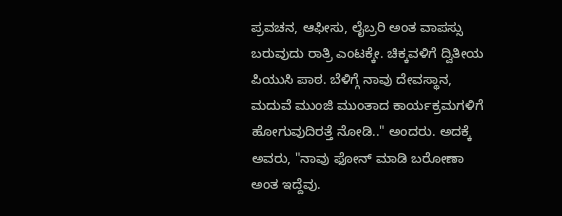ಪ್ರವಚನ, ಆಫೀಸು, ಲೈಬ್ರರಿ ಅಂತ ವಾಪಸ್ಸು ಬರುವುದು ರಾತ್ರಿ ಎಂಟಕ್ಕೇ. ಚಿಕ್ಕವಳಿಗೆ ದ್ವಿತೀಯ ಪಿಯುಸಿ ಪಾಠ. ಬೆಳಿಗ್ಗೆ ನಾವು ದೇವಸ್ಥಾನ, ಮದುವೆ ಮುಂಜಿ ಮುಂತಾದ ಕಾರ್ಯಕ್ರಮಗಳಿಗೆ ಹೋಗುವುದಿರತ್ತೆ ನೋಡಿ.." ಅಂದರು. ಅದಕ್ಕೆ ಅವರು, "ನಾವು ಫೋನ್ ಮಾಡಿ ಬರೋಣಾ ಅಂತ ಇದ್ದೆವು.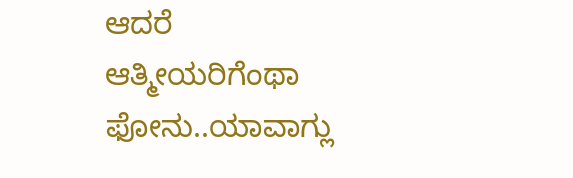ಆದರೆ ಆತ್ಮೀಯರಿಗೆಂಥಾ ಫೋನು..ಯಾವಾಗ್ಲು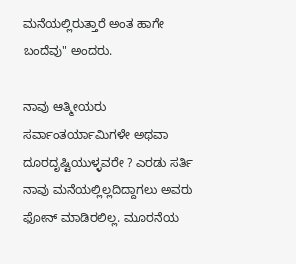ಮನೆಯಲ್ಲಿರುತ್ತಾರೆ ಅಂತ ಹಾಗೇ ಬಂದೆವು" ಅಂದರು.

ನಾವು ಆತ್ಮೀಯರು ಸರ್ವಾಂತರ್ಯಾಮಿಗಳೇ ಅಥವಾ ದೂರದೃಷ್ಟಿಯುಳ್ಳವರೇ ? ಎರಡು ಸರ್ತಿ ನಾವು ಮನೆಯಲ್ಲಿಲ್ಲದಿದ್ದಾಗಲು ಅವರು ಫೋನ್ ಮಾಡಿರಲಿಲ್ಲ. ಮೂರನೆಯ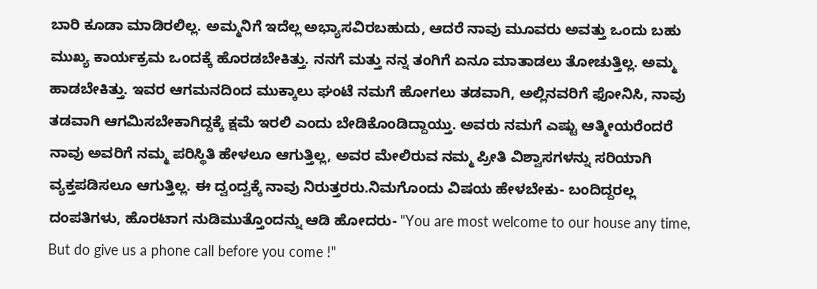ಬಾರಿ ಕೂಡಾ ಮಾಡಿರಲಿಲ್ಲ. ಅಮ್ಮನಿಗೆ ಇದೆಲ್ಲ ಅಭ್ಯಾಸವಿರಬಹುದು, ಆದರೆ ನಾವು ಮೂವರು ಅವತ್ತು ಒಂದು ಬಹು ಮುಖ್ಯ ಕಾರ್ಯಕ್ರಮ ಒಂದಕ್ಕೆ ಹೊರಡಬೇಕಿತ್ತು. ನನಗೆ ಮತ್ತು ನನ್ನ ತಂಗಿಗೆ ಏನೂ ಮಾತಾಡಲು ತೋಚುತ್ತಿಲ್ಲ. ಅಮ್ಮ ಹಾಡಬೇಕಿತ್ತು. ಇವರ ಆಗಮನದಿಂದ ಮುಕ್ಕಾಲು ಘಂಟೆ ನಮಗೆ ಹೋಗಲು ತಡವಾಗಿ, ಅಲ್ಲಿನವರಿಗೆ ಫೋನಿಸಿ, ನಾವು ತಡವಾಗಿ ಆಗಮಿಸಬೇಕಾಗಿದ್ದಕ್ಕೆ ಕ್ಷಮೆ ಇರಲಿ ಎಂದು ಬೇಡಿಕೊಂಡಿದ್ದಾಯ್ತು. ಅವರು ನಮಗೆ ಎಷ್ಟು ಆತ್ಮೀಯರೆಂದರೆ ನಾವು ಅವರಿಗೆ ನಮ್ಮ ಪರಿಸ್ಥಿತಿ ಹೇಳಲೂ ಆಗುತ್ತಿಲ್ಲ, ಅವರ ಮೇಲಿರುವ ನಮ್ಮ ಪ್ರೀತಿ ವಿಶ್ವಾಸಗಳನ್ನು ಸರಿಯಾಗಿ ವ್ಯಕ್ತಪಡಿಸಲೂ ಆಗುತ್ತಿಲ್ಲ. ಈ ದ್ವಂದ್ವಕ್ಕೆ ನಾವು ನಿರುತ್ತರರು.ನಿಮಗೊಂದು ವಿಷಯ ಹೇಳಬೇಕು- ಬಂದಿದ್ದರಲ್ಲ ದಂಪತಿಗಳು, ಹೊರಟಾಗ ನುಡಿಮುತ್ತೊಂದನ್ನು ಆಡಿ ಹೋದರು- "You are most welcome to our house any time, But do give us a phone call before you come !"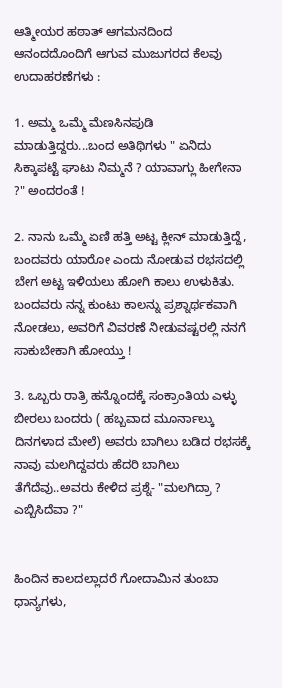ಆತ್ಮೀಯರ ಹಠಾತ್ ಆಗಮನದಿಂದ ಆನಂದದೊಂದಿಗೆ ಆಗುವ ಮುಜುಗರದ ಕೆಲವು ಉದಾಹರಣೆಗಳು :

1. ಅಮ್ಮ ಒಮ್ಮೆ ಮೆಣಸಿನಪುಡಿ ಮಾಡುತ್ತಿದ್ದರು...ಬಂದ ಅತಿಥಿಗಳು " ಏನಿದು ಸಿಕ್ಕಾಪಟ್ಟೆ ಘಾಟು ನಿಮ್ಮನೆ ? ಯಾವಾಗ್ಲು ಹೀಗೇನಾ ?" ಅಂದರಂತೆ !

2. ನಾನು ಒಮ್ಮೆ ಏಣಿ ಹತ್ತಿ ಅಟ್ಟ ಕ್ಲೀನ್ ಮಾಡುತ್ತಿದ್ದೆ, ಬಂದವರು ಯಾರೋ ಎಂದು ನೋಡುವ ರಭಸದಲ್ಲಿ ಬೇಗ ಅಟ್ಟ ಇಳಿಯಲು ಹೋಗಿ ಕಾಲು ಉಳುಕಿತು. ಬಂದವರು ನನ್ನ ಕುಂಟು ಕಾಲನ್ನು ಪ್ರಶ್ನಾರ್ಥಕವಾಗಿ ನೋಡಲು, ಅವರಿಗೆ ವಿವರಣೆ ನೀಡುವಷ್ಟರಲ್ಲಿ ನನಗೆ ಸಾಕುಬೇಕಾಗಿ ಹೋಯ್ತು !

3. ಒಬ್ಬರು ರಾತ್ರಿ ಹನ್ನೊಂದಕ್ಕೆ ಸಂಕ್ರಾಂತಿಯ ಎಳ್ಳು ಬೀರಲು ಬಂದರು ( ಹಬ್ಬವಾದ ಮೂರ್ನಾಲ್ಕು ದಿನಗಳಾದ ಮೇಲೆ) ಅವರು ಬಾಗಿಲು ಬಡಿದ ರಭಸಕ್ಕೆ ನಾವು ಮಲಗಿದ್ದವರು ಹೆದರಿ ಬಾಗಿಲು ತೆಗೆದೆವು..ಅವರು ಕೇಳಿದ ಪ್ರಶ್ನೆ- "ಮಲಗಿದ್ರಾ ? ಎಬ್ಬಿಸಿದೆವಾ ?"


ಹಿಂದಿನ ಕಾಲದಲ್ಲಾದರೆ ಗೋದಾಮಿನ ತುಂಬಾ ಧಾನ್ಯಗಳು,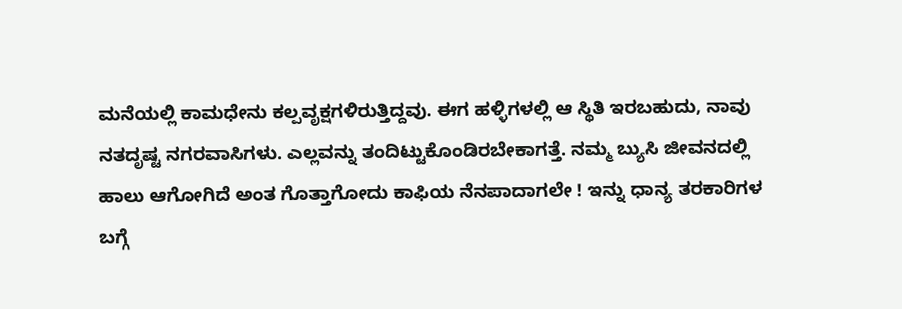ಮನೆಯಲ್ಲಿ ಕಾಮಧೇನು ಕಲ್ಪವೃಕ್ಷಗಳಿರುತ್ತಿದ್ದವು. ಈಗ ಹಳ್ಳಿಗಳಲ್ಲಿ ಆ ಸ್ಥಿತಿ ಇರಬಹುದು, ನಾವು ನತದೃಷ್ಟ ನಗರವಾಸಿಗಳು. ಎಲ್ಲವನ್ನು ತಂದಿಟ್ಟುಕೊಂಡಿರಬೇಕಾಗತ್ತೆ. ನಮ್ಮ ಬ್ಯುಸಿ ಜೀವನದಲ್ಲಿ ಹಾಲು ಆಗೋಗಿದೆ ಅಂತ ಗೊತ್ತಾಗೋದು ಕಾಫಿಯ ನೆನಪಾದಾಗಲೇ ! ಇನ್ನು ಧಾನ್ಯ ತರಕಾರಿಗಳ ಬಗ್ಗೆ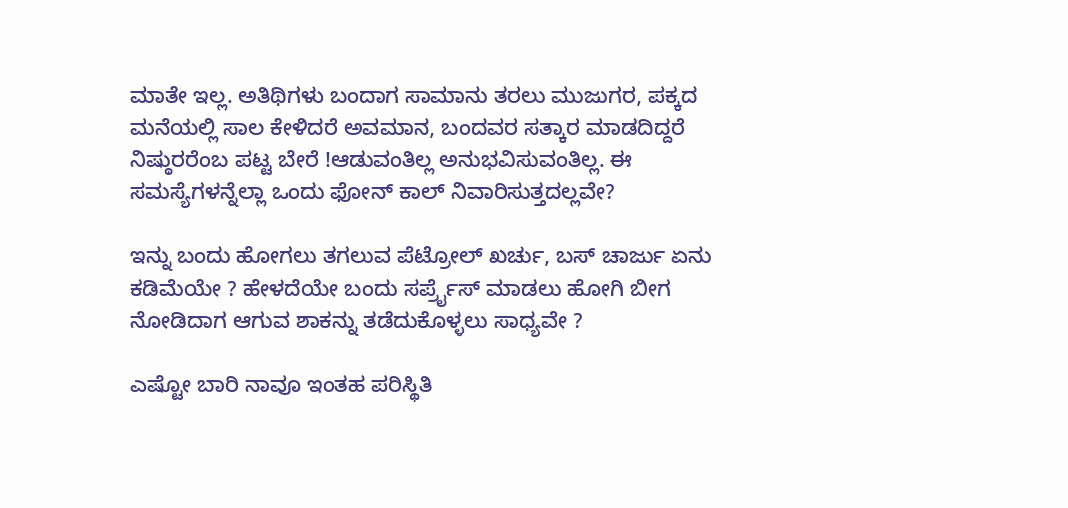ಮಾತೇ ಇಲ್ಲ. ಅತಿಥಿಗಳು ಬಂದಾಗ ಸಾಮಾನು ತರಲು ಮುಜುಗರ, ಪಕ್ಕದ ಮನೆಯಲ್ಲಿ ಸಾಲ ಕೇಳಿದರೆ ಅವಮಾನ, ಬಂದವರ ಸತ್ಕಾರ ಮಾಡದಿದ್ದರೆ ನಿಷ್ಠುರರೆಂಬ ಪಟ್ಟ ಬೇರೆ !ಆಡುವಂತಿಲ್ಲ ಅನುಭವಿಸುವಂತಿಲ್ಲ. ಈ ಸಮಸ್ಯೆಗಳನ್ನೆಲ್ಲಾ ಒಂದು ಫೋನ್ ಕಾಲ್ ನಿವಾರಿಸುತ್ತದಲ್ಲವೇ?

ಇನ್ನು ಬಂದು ಹೋಗಲು ತಗಲುವ ಪೆಟ್ರೋಲ್ ಖರ್ಚು, ಬಸ್ ಚಾರ್ಜು ಏನು ಕಡಿಮೆಯೇ ? ಹೇಳದೆಯೇ ಬಂದು ಸರ್ಪ್ರೈಸ್ ಮಾಡಲು ಹೋಗಿ ಬೀಗ ನೋಡಿದಾಗ ಆಗುವ ಶಾಕನ್ನು ತಡೆದುಕೊಳ್ಳಲು ಸಾಧ್ಯವೇ ?

ಎಷ್ಟೋ ಬಾರಿ ನಾವೂ ಇಂತಹ ಪರಿಸ್ಥಿತಿ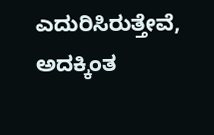ಎದುರಿಸಿರುತ್ತೇವೆ, ಅದಕ್ಕಿಂತ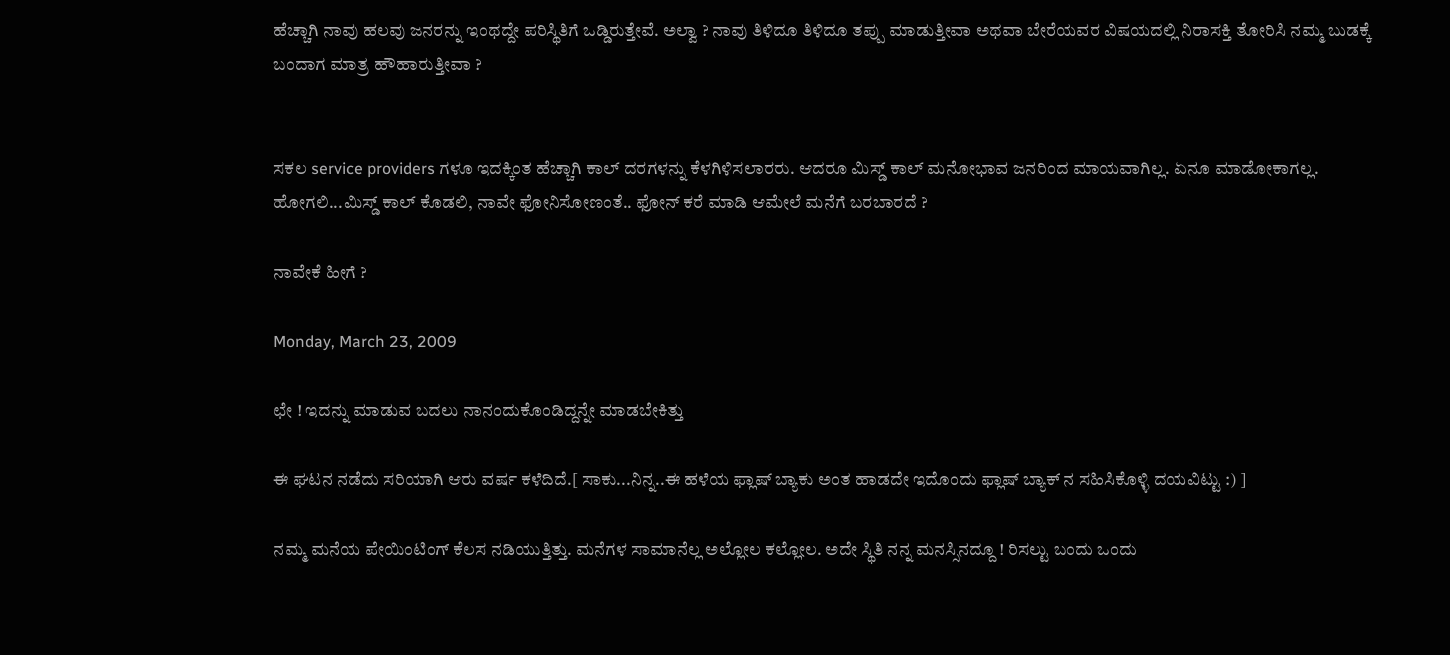ಹೆಚ್ಚಾಗಿ ನಾವು ಹಲವು ಜನರನ್ನು ಇಂಥದ್ದೇ ಪರಿಸ್ಥಿತಿಗೆ ಒಡ್ಡಿರುತ್ತೇವೆ. ಅಲ್ವಾ ? ನಾವು ತಿಳಿದೂ ತಿಳಿದೂ ತಪ್ಪು ಮಾಡುತ್ತೀವಾ ಅಥವಾ ಬೇರೆಯವರ ವಿಷಯದಲ್ಲಿ ನಿರಾಸಕ್ತಿ ತೋರಿಸಿ ನಮ್ಮ ಬುಡಕ್ಕೆ ಬಂದಾಗ ಮಾತ್ರ ಹೌಹಾರುತ್ತೀವಾ ?


ಸಕಲ service providers ಗಳೂ ಇದಕ್ಕಿಂತ ಹೆಚ್ಚಾಗಿ ಕಾಲ್ ದರಗಳನ್ನು ಕೆಳಗಿಳಿಸಲಾರರು. ಆದರೂ ಮಿಸ್ಡ್ ಕಾಲ್ ಮನೋಭಾವ ಜನರಿಂದ ಮಾಯವಾಗಿಲ್ಲ. ಏನೂ ಮಾಡೋಕಾಗಲ್ಲ. ಹೋಗಲಿ...ಮಿಸ್ಡ್ ಕಾಲ್ ಕೊಡಲಿ, ನಾವೇ ಫೋನಿಸೋಣಂತೆ.. ಫೋನ್ ಕರೆ ಮಾಡಿ ಆಮೇಲೆ ಮನೆಗೆ ಬರಬಾರದೆ ?

ನಾವೇಕೆ ಹೀಗೆ ?

Monday, March 23, 2009

ಛೇ ! ಇದನ್ನು ಮಾಡುವ ಬದಲು ನಾನಂದುಕೊಂಡಿದ್ದನ್ನೇ ಮಾಡಬೇಕಿತ್ತು

ಈ ಘಟನ ನಡೆದು ಸರಿಯಾಗಿ ಆರು ವರ್ಷ ಕಳೆದಿದೆ.[ ಸಾಕು...ನಿನ್ನ..ಈ ಹಳೆಯ ಫ್ಲಾಷ್ ಬ್ಯಾಕು ಅಂತ ಹಾಡದೇ ಇದೊಂದು ಫ್ಲಾಷ್ ಬ್ಯಾಕ್ ನ ಸಹಿಸಿಕೊಳ್ಳಿ ದಯವಿಟ್ಟು :) ]

ನಮ್ಮ ಮನೆಯ ಪೇಯಿಂಟಿಂಗ್ ಕೆಲಸ ನಡಿಯುತ್ತಿತ್ತು. ಮನೆಗಳ ಸಾಮಾನೆಲ್ಲ ಅಲ್ಲೋಲ ಕಲ್ಲೋಲ. ಅದೇ ಸ್ಥಿತಿ ನನ್ನ ಮನಸ್ಸಿನದ್ದೂ ! ರಿಸಲ್ಟು ಬಂದು ಒಂದು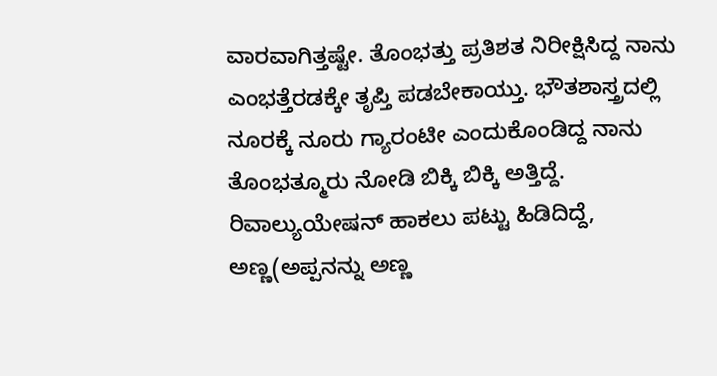ವಾರವಾಗಿತ್ತಷ್ಟೇ. ತೊಂಭತ್ತು ಪ್ರತಿಶತ ನಿರೀಕ್ಷಿಸಿದ್ದ ನಾನು ಎಂಭತ್ತೆರಡಕ್ಕೇ ತೃಪ್ತಿ ಪಡಬೇಕಾಯ್ತು. ಭೌತಶಾಸ್ತ್ರದಲ್ಲಿ ನೂರಕ್ಕೆ ನೂರು ಗ್ಯಾರಂಟೀ ಎಂದುಕೊಂಡಿದ್ದ ನಾನು ತೊಂಭತ್ಮೂರು ನೋಡಿ ಬಿಕ್ಕಿ ಬಿಕ್ಕಿ ಅತ್ತಿದ್ದೆ. ರಿವಾಲ್ಯುಯೇಷನ್ ಹಾಕಲು ಪಟ್ಟು ಹಿಡಿದಿದ್ದೆ, ಅಣ್ಣ(ಅಪ್ಪನನ್ನು ಅಣ್ಣ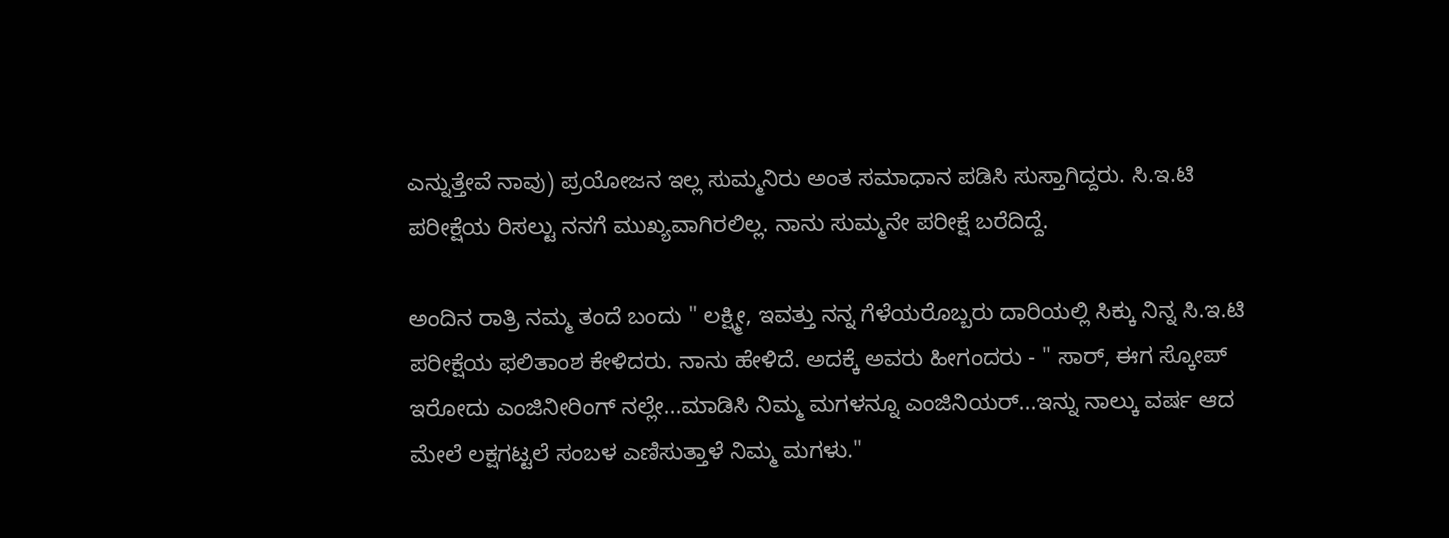ಎನ್ನುತ್ತೇವೆ ನಾವು) ಪ್ರಯೋಜನ ಇಲ್ಲ ಸುಮ್ಮನಿರು ಅಂತ ಸಮಾಧಾನ ಪಡಿಸಿ ಸುಸ್ತಾಗಿದ್ದರು. ಸಿ.ಇ.ಟಿ ಪರೀಕ್ಷೆಯ ರಿಸಲ್ಟು ನನಗೆ ಮುಖ್ಯವಾಗಿರಲಿಲ್ಲ. ನಾನು ಸುಮ್ಮನೇ ಪರೀಕ್ಷೆ ಬರೆದಿದ್ದೆ.

ಅಂದಿನ ರಾತ್ರಿ ನಮ್ಮ ತಂದೆ ಬಂದು " ಲಕ್ಷ್ಮೀ, ಇವತ್ತು ನನ್ನ ಗೆಳೆಯರೊಬ್ಬರು ದಾರಿಯಲ್ಲಿ ಸಿಕ್ಕು ನಿನ್ನ ಸಿ.ಇ.ಟಿ ಪರೀಕ್ಷೆಯ ಫಲಿತಾಂಶ ಕೇಳಿದರು. ನಾನು ಹೇಳಿದೆ. ಅದಕ್ಕೆ ಅವರು ಹೀಗಂದರು - " ಸಾರ್, ಈಗ ಸ್ಕೋಪ್ ಇರೋದು ಎಂಜಿನೀರಿಂಗ್ ನಲ್ಲೇ...ಮಾಡಿಸಿ ನಿಮ್ಮ ಮಗಳನ್ನೂ ಎಂಜಿನಿಯರ್...ಇನ್ನು ನಾಲ್ಕು ವರ್ಷ ಆದ ಮೇಲೆ ಲಕ್ಷಗಟ್ಟಲೆ ಸಂಬಳ ಎಣಿಸುತ್ತಾಳೆ ನಿಮ್ಮ ಮಗಳು."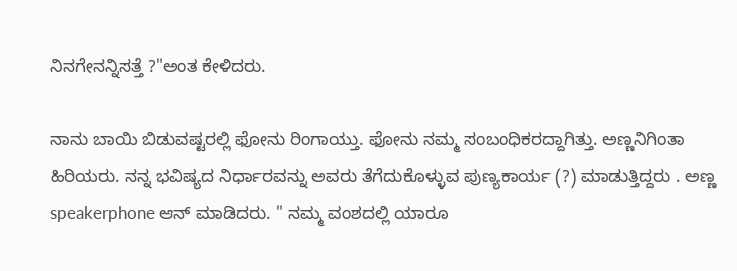ನಿನಗೇನನ್ನಿಸತ್ತೆ ?"ಅಂತ ಕೇಳಿದರು.

ನಾನು ಬಾಯಿ ಬಿಡುವಷ್ಟರಲ್ಲಿ ಫೋನು ರಿಂಗಾಯ್ತು. ಫೋನು ನಮ್ಮ ಸಂಬಂಧಿಕರದ್ದಾಗಿತ್ತು. ಅಣ್ಣನಿಗಿಂತಾ ಹಿರಿಯರು. ನನ್ನ ಭವಿಷ್ಯದ ನಿರ್ಧಾರವನ್ನು ಅವರು ತೆಗೆದುಕೊಳ್ಳುವ ಪುಣ್ಯಕಾರ್ಯ (?) ಮಾಡುತ್ತಿದ್ದರು . ಅಣ್ಣ speakerphone ಆನ್ ಮಾಡಿದರು. " ನಮ್ಮ ವಂಶದಲ್ಲಿ ಯಾರೂ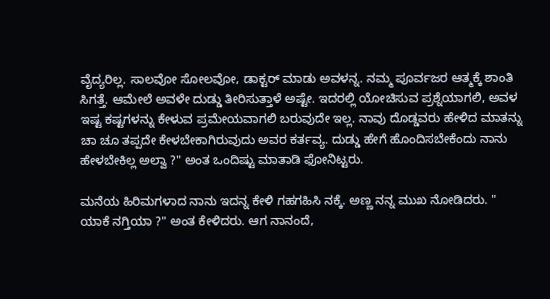ವೈದ್ಯರಿಲ್ಲ. ಸಾಲವೋ ಸೋಲವೋ, ಡಾಕ್ಟರ್ ಮಾಡು ಅವಳನ್ನ. ನಮ್ಮ ಪೂರ್ವಜರ ಆತ್ಮಕ್ಕೆ ಶಾಂತಿ ಸಿಗತ್ತೆ. ಆಮೇಲೆ ಅವಳೇ ದುಡ್ಡು ತೀರಿಸುತ್ತಾಳೆ ಅಷ್ಟೇ. ಇದರಲ್ಲಿ ಯೋಚಿಸುವ ಪ್ರಶ್ನೆಯಾಗಲಿ, ಅವಳ ಇಷ್ಟ ಕಷ್ಟಗಳನ್ನು ಕೇಳುವ ಪ್ರಮೇಯವಾಗಲಿ ಬರುವುದೇ ಇಲ್ಲ. ನಾವು ದೊಡ್ಡವರು ಹೇಳಿದ ಮಾತನ್ನು ಚಾ ಚೂ ತಪ್ಪದೇ ಕೇಳಬೇಕಾಗಿರುವುದು ಅವರ ಕರ್ತವ್ಯ. ದುಡ್ಡು ಹೇಗೆ ಹೊಂದಿಸಬೇಕೆಂದು ನಾನು ಹೇಳಬೇಕಿಲ್ಲ ಅಲ್ವಾ ?" ಅಂತ ಒಂದಿಷ್ಟು ಮಾತಾಡಿ ಫೋನಿಟ್ಟರು.

ಮನೆಯ ಹಿರಿಮಗಳಾದ ನಾನು ಇದನ್ನ ಕೇಳಿ ಗಹಗಹಿಸಿ ನಕ್ಕೆ. ಅಣ್ಣ ನನ್ನ ಮುಖ ನೋಡಿದರು. " ಯಾಕೆ ನಗ್ತಿಯಾ ?" ಅಂತ ಕೇಳಿದರು. ಆಗ ನಾನಂದೆ,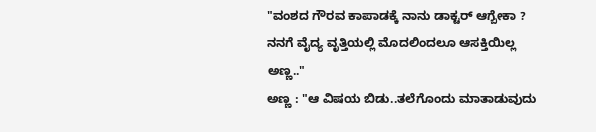"ವಂಶದ ಗೌರವ ಕಾಪಾಡಕ್ಕೆ ನಾನು ಡಾಕ್ಟರ್ ಆಗ್ಬೇಕಾ ? ನನಗೆ ವೈದ್ಯ ವೃತ್ತಿಯಲ್ಲಿ ಮೊದಲಿಂದಲೂ ಆಸಕ್ತಿಯಿಲ್ಲ ಅಣ್ಣ.."
ಅಣ್ಣ : "ಆ ವಿಷಯ ಬಿಡು..ತಲೆಗೊಂದು ಮಾತಾಡುವುದು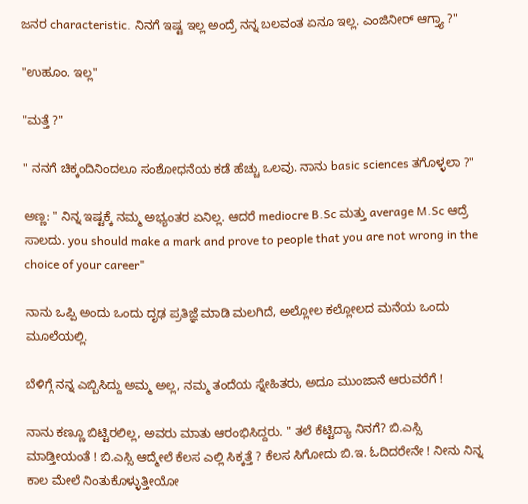ಜನರ characteristic. ನಿನಗೆ ಇಷ್ಟ ಇಲ್ಲ ಅಂದ್ರೆ ನನ್ನ ಬಲವಂತ ಏನೂ ಇಲ್ಲ. ಎಂಜಿನೀರ್ ಆಗ್ತ್ಯಾ ?"

"ಉಹೂಂ. ಇಲ್ಲ"

"ಮತ್ತೆ ?"

" ನನಗೆ ಚಿಕ್ಕಂದಿನಿಂದಲೂ ಸಂಶೋಧನೆಯ ಕಡೆ ಹೆಚ್ಚು ಒಲವು. ನಾನು basic sciences ತಗೊಳ್ಳಲಾ ?"

ಅಣ್ಣ: " ನಿನ್ನ ಇಷ್ಟಕ್ಕೆ ನಮ್ಮ ಅಭ್ಯಂತರ ಏನಿಲ್ಲ. ಆದರೆ mediocre B.Sc ಮತ್ತು average M.Sc ಆದ್ರೆ ಸಾಲದು. you should make a mark and prove to people that you are not wrong in the choice of your career"

ನಾನು ಒಪ್ಪಿ ಅಂದು ಒಂದು ದೃಢ ಪ್ರತಿಜ್ಞೆ ಮಾಡಿ ಮಲಗಿದೆ, ಅಲ್ಲೋಲ ಕಲ್ಲೋಲದ ಮನೆಯ ಒಂದು ಮೂಲೆಯಲ್ಲಿ.

ಬೆಳಿಗ್ಗೆ ನನ್ನ ಎಬ್ಬಿಸಿದ್ದು ಅಮ್ಮ ಅಲ್ಲ, ನಮ್ಮ ತಂದೆಯ ಸ್ನೇಹಿತರು, ಅದೂ ಮುಂಜಾನೆ ಆರುವರೆಗೆ !

ನಾನು ಕಣ್ಣೂ ಬಿಟ್ಟಿರಲಿಲ್ಲ, ಅವರು ಮಾತು ಆರಂಭಿಸಿದ್ದರು. " ತಲೆ ಕೆಟ್ಟಿದ್ಯಾ ನಿನಗೆ? ಬಿ.ಎಸ್ಸಿ ಮಾಡ್ತೀಯಂತೆ ! ಬಿ.ಎಸ್ಸಿ ಆದ್ಮೇಲೆ ಕೆಲಸ ಎಲ್ಲಿ ಸಿಕ್ಕತ್ತೆ ? ಕೆಲಸ ಸಿಗೋದು ಬಿ.ಇ. ಓದಿದರೇನೇ ! ನೀನು ನಿನ್ನ ಕಾಲ ಮೇಲೆ ನಿಂತುಕೊಳ್ಳುತ್ತೀಯೋ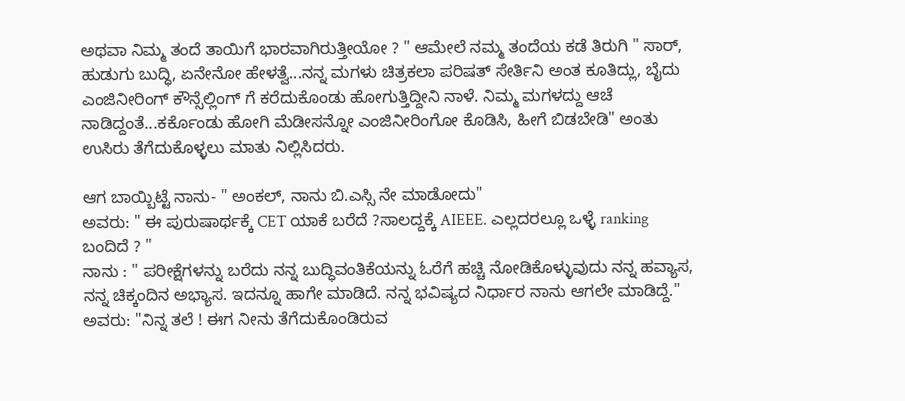ಅಥವಾ ನಿಮ್ಮ ತಂದೆ ತಾಯಿಗೆ ಭಾರವಾಗಿರುತ್ತೀಯೋ ? " ಆಮೇಲೆ ನಮ್ಮ ತಂದೆಯ ಕಡೆ ತಿರುಗಿ " ಸಾರ್, ಹುಡುಗು ಬುದ್ಧಿ, ಏನೇನೋ ಹೇಳತ್ವೆ...ನನ್ನ ಮಗಳು ಚಿತ್ರಕಲಾ ಪರಿಷತ್ ಸೇರ್ತಿನಿ ಅಂತ ಕೂತಿದ್ಲು, ಬೈದು ಎಂಜಿನೀರಿಂಗ್ ಕೌನ್ಸೆಲ್ಲಿಂಗ್ ಗೆ ಕರೆದುಕೊಂಡು ಹೋಗುತ್ತಿದ್ದೀನಿ ನಾಳೆ. ನಿಮ್ಮ ಮಗಳದ್ದು ಆಚೆ ನಾಡಿದ್ದಂತೆ...ಕರ್ಕೊಂಡು ಹೋಗಿ ಮೆಡೀಸನ್ನೋ ಎಂಜಿನೀರಿಂಗೋ ಕೊಡಿಸಿ, ಹೀಗೆ ಬಿಡಬೇಡಿ" ಅಂತು ಉಸಿರು ತೆಗೆದುಕೊಳ್ಳಲು ಮಾತು ನಿಲ್ಲಿಸಿದರು.

ಆಗ ಬಾಯ್ಬಿಟ್ಟೆ ನಾನು- " ಅಂಕಲ್, ನಾನು ಬಿ.ಎಸ್ಸಿ ನೇ ಮಾಡೋದು"
ಅವರು: " ಈ ಪುರುಷಾರ್ಥಕ್ಕೆ CET ಯಾಕೆ ಬರೆದೆ ?ಸಾಲದ್ದಕ್ಕೆ AIEEE. ಎಲ್ಲದರಲ್ಲೂ ಒಳ್ಳೆ ranking ಬಂದಿದೆ ? "
ನಾನು : " ಪರೀಕ್ಷೆಗಳನ್ನು ಬರೆದು ನನ್ನ ಬುದ್ಧಿವಂತಿಕೆಯನ್ನು ಓರೆಗೆ ಹಚ್ಚಿ ನೋಡಿಕೊಳ್ಳುವುದು ನನ್ನ ಹವ್ಯಾಸ, ನನ್ನ ಚಿಕ್ಕಂದಿನ ಅಭ್ಯಾಸ. ಇದನ್ನೂ ಹಾಗೇ ಮಾಡಿದೆ. ನನ್ನ ಭವಿಷ್ಯದ ನಿರ್ಧಾರ ನಾನು ಆಗಲೇ ಮಾಡಿದ್ದೆ."
ಅವರು: "ನಿನ್ನ ತಲೆ ! ಈಗ ನೀನು ತೆಗೆದುಕೊಂಡಿರುವ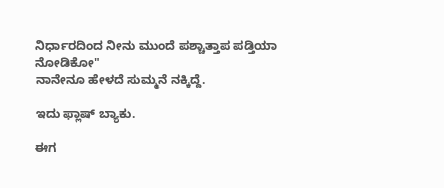ನಿರ್ಧಾರದಿಂದ ನೀನು ಮುಂದೆ ಪಶ್ಚಾತ್ತಾಪ ಪಡ್ತಿಯಾ ನೋಡಿಕೋ"
ನಾನೇನೂ ಹೇಳದೆ ಸುಮ್ಮನೆ ನಕ್ಕಿದ್ದೆ.

ಇದು ಫ್ಲಾಷ್ ಬ್ಯಾಕು.

ಈಗ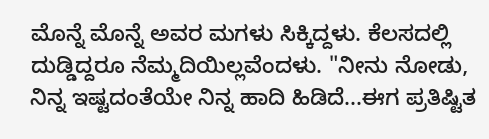ಮೊನ್ನೆ ಮೊನ್ನೆ ಅವರ ಮಗಳು ಸಿಕ್ಕಿದ್ದಳು. ಕೆಲಸದಲ್ಲಿ ದುಡ್ಡಿದ್ದರೂ ನೆಮ್ಮದಿಯಿಲ್ಲವೆಂದಳು. "ನೀನು ನೋಡು, ನಿನ್ನ ಇಷ್ಟದಂತೆಯೇ ನಿನ್ನ ಹಾದಿ ಹಿಡಿದೆ...ಈಗ ಪ್ರತಿಷ್ಟಿತ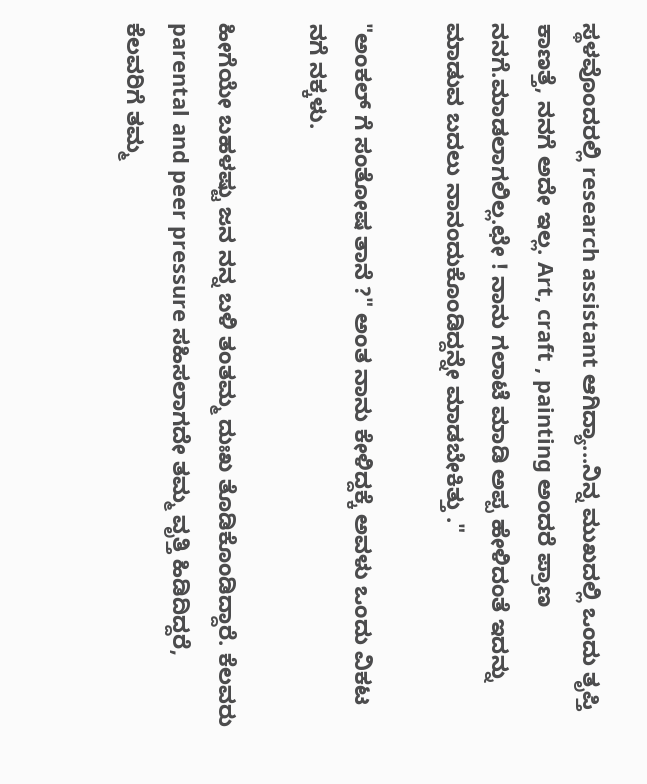ಸ್ಥಳವೊಂದರಲ್ಲಿ research assistant ಆಗಿದ್ಯಾ...ನಿನ್ನ ಮುಖದಲ್ಲಿ ಒಂದು ತೃಪ್ತಿ ಕಾಣತ್ತೆ, ನನಗೆ ಅದೇ ಇಲ್ಲ. Art, craft , painting ಅಂದರೆ ಪ್ರಾಣ ನನಗೆ.ಮಾಡಲಾಗಲಿಲ್ಲ.ಛೇ ! ನಾನು ಗಲಾಟೆ ಮಾಡಿ ಅಪ್ಪ ಹೇಳಿದಂತೆ ಇದನ್ನು ಮಾಡುವ ಬದಲು ನಾನಂದುಕೊಂಡಿದ್ದನ್ನೇ ಮಾಡಬೇಕಿತ್ತು ."

"ಅಂಕಲ್ ಗೆ ಸಂತೋಷ ತಾನೆ ?" ಅಂತ ನಾನು ಕೇಳಿದ್ದಕ್ಕೆ ಅವಳು ಒಂದು ವಿಕಟ ನಗೆ ನಕ್ಕಳು.

ಹೀಗೆಯೇ ಬಹಳಷ್ಟು ಜನ ನನ್ನ ಬಳಿ ತಂತಮ್ಮ ದುಃಖ ತೊಡಿಕೊಂಡಿದ್ದಾರೆ. ಕೆಲವರು parental and peer pressure ಸಹಿಸಲಾಗದೇ ತಮ್ಮ ವೃತ್ತಿ ಹಿಡಿದಿದ್ದರೆ, ಕೆಲವರಿಗೆ ತಮ್ಮ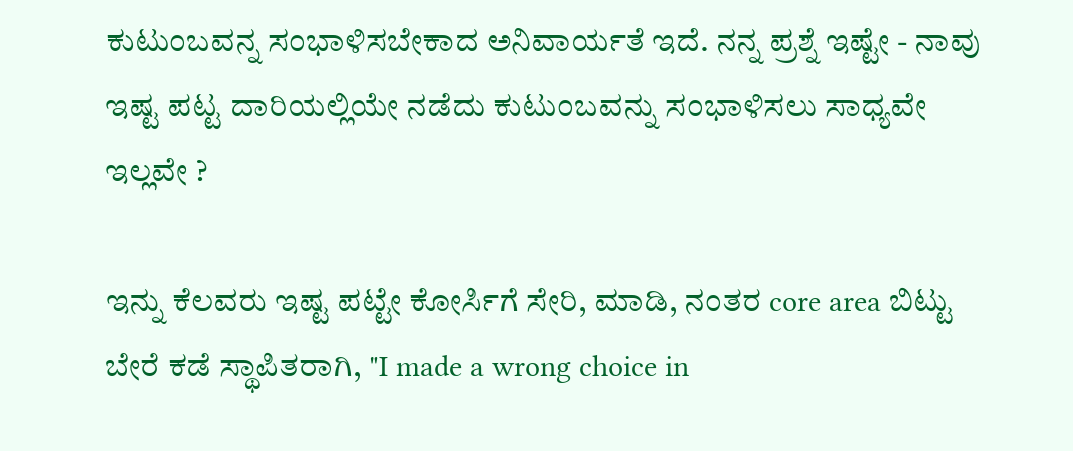ಕುಟುಂಬವನ್ನ ಸಂಭಾಳಿಸಬೇಕಾದ ಅನಿವಾರ್ಯತೆ ಇದೆ. ನನ್ನ ಪ್ರಶ್ನೆ ಇಷ್ಟೇ - ನಾವು ಇಷ್ಟ ಪಟ್ಟ ದಾರಿಯಲ್ಲಿಯೇ ನಡೆದು ಕುಟುಂಬವನ್ನು ಸಂಭಾಳಿಸಲು ಸಾಧ್ಯವೇ ಇಲ್ಲವೇ ?

ಇನ್ನು ಕೆಲವರು ಇಷ್ಟ ಪಟ್ಟೇ ಕೋರ್ಸಿಗೆ ಸೇರಿ, ಮಾಡಿ, ನಂತರ core area ಬಿಟ್ಟು ಬೇರೆ ಕಡೆ ಸ್ಥಾಪಿತರಾಗಿ, "I made a wrong choice in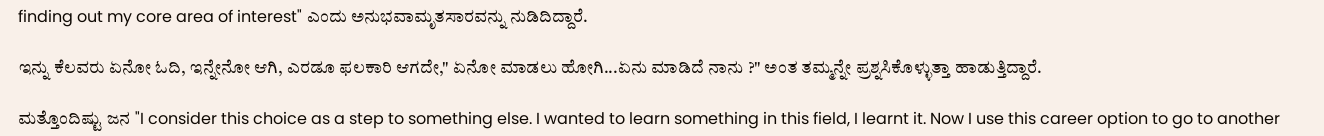finding out my core area of interest" ಎಂದು ಅನುಭವಾಮೃತಸಾರವನ್ನು ನುಡಿದಿದ್ದಾರೆ.

ಇನ್ನು ಕೆಲವರು ಏನೋ ಓದಿ, ಇನ್ನೇನೋ ಆಗಿ, ಎರಡೂ ಫಲಕಾರಿ ಆಗದೇ," ಏನೋ ಮಾಡಲು ಹೋಗಿ...ಏನು ಮಾಡಿದೆ ನಾನು ?" ಅಂತ ತಮ್ಮನ್ನೇ ಪ್ರಶ್ನಸಿಕೊಳ್ಳುತ್ತಾ ಹಾಡುತ್ತಿದ್ದಾರೆ.

ಮತ್ತೊಂದಿಷ್ಟು ಜನ "I consider this choice as a step to something else. I wanted to learn something in this field, I learnt it. Now I use this career option to go to another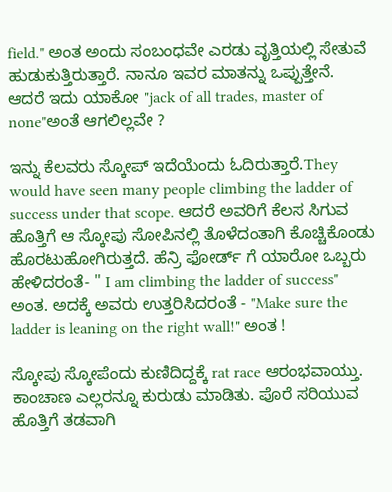field." ಅಂತ ಅಂದು ಸಂಬಂಧವೇ ಎರಡು ವೃತ್ತಿಯಲ್ಲಿ ಸೇತುವೆ ಹುಡುಕುತ್ತಿರುತ್ತಾರೆ. ನಾನೂ ಇವರ ಮಾತನ್ನು ಒಪ್ಪುತ್ತೇನೆ. ಆದರೆ ಇದು ಯಾಕೋ "jack of all trades, master of none"ಅಂತೆ ಆಗಲಿಲ್ಲವೇ ?

ಇನ್ನು ಕೆಲವರು ಸ್ಕೋಪ್ ಇದೆಯೆಂದು ಓದಿರುತ್ತಾರೆ.They would have seen many people climbing the ladder of success under that scope. ಆದರೆ ಅವರಿಗೆ ಕೆಲಸ ಸಿಗುವ ಹೊತ್ತಿಗೆ ಆ ಸ್ಕೋಪು ಸೋಪಿನಲ್ಲಿ ತೊಳೆದಂತಾಗಿ ಕೊಚ್ಚಿಕೊಂಡು ಹೊರಟುಹೋಗಿರುತ್ತದೆ. ಹೆನ್ರಿ ಫೋರ್ಡ್ ಗೆ ಯಾರೋ ಒಬ್ಬರು ಹೇಳಿದರಂತೆ- " I am climbing the ladder of success" ಅಂತ. ಅದಕ್ಕೆ ಅವರು ಉತ್ತರಿಸಿದರಂತೆ - "Make sure the ladder is leaning on the right wall!" ಅಂತ !

ಸ್ಕೋಪು ಸ್ಕೋಪೆಂದು ಕುಣಿದಿದ್ದಕ್ಕೆ rat race ಆರಂಭವಾಯ್ತು. ಕಾಂಚಾಣ ಎಲ್ಲರನ್ನೂ ಕುರುಡು ಮಾಡಿತು. ಪೊರೆ ಸರಿಯುವ ಹೊತ್ತಿಗೆ ತಡವಾಗಿ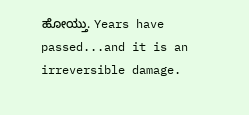ಹೋಯ್ತು. Years have passed...and it is an irreversible damage.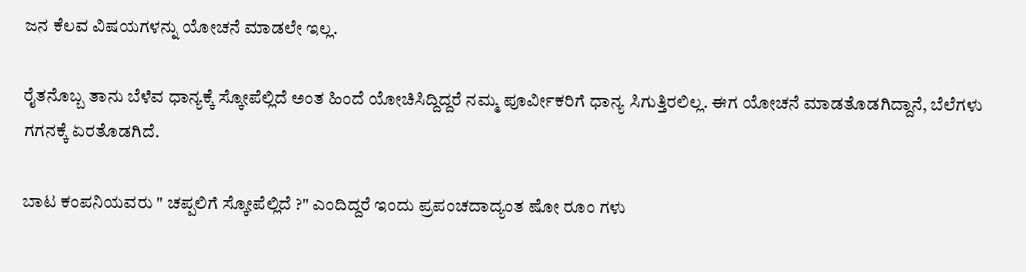ಜನ ಕೆಲವ ವಿಷಯಗಳನ್ನು ಯೋಚನೆ ಮಾಡಲೇ ಇಲ್ಲ.

ರೈತನೊಬ್ಬ ತಾನು ಬೆಳೆವ ಧಾನ್ಯಕ್ಕೆ ಸ್ಕೋಪೆಲ್ಲಿದೆ ಅಂತ ಹಿಂದೆ ಯೋಚಿಸಿದ್ದಿದ್ದರೆ ನಮ್ಮ ಪೂರ್ವೀಕರಿಗೆ ಧಾನ್ಯ ಸಿಗುತ್ತಿರಲಿಲ್ಲ. ಈಗ ಯೋಚನೆ ಮಾಡತೊಡಗಿದ್ದಾನೆ, ಬೆಲೆಗಳು ಗಗನಕ್ಕೆ ಏರತೊಡಗಿದೆ.

ಬಾಟ ಕಂಪನಿಯವರು " ಚಪ್ಪಲಿಗೆ ಸ್ಕೋಪೆಲ್ಲಿದೆ ?" ಎಂದಿದ್ದರೆ ಇಂದು ಪ್ರಪಂಚದಾದ್ಯಂತ ಷೋ ರೂಂ ಗಳು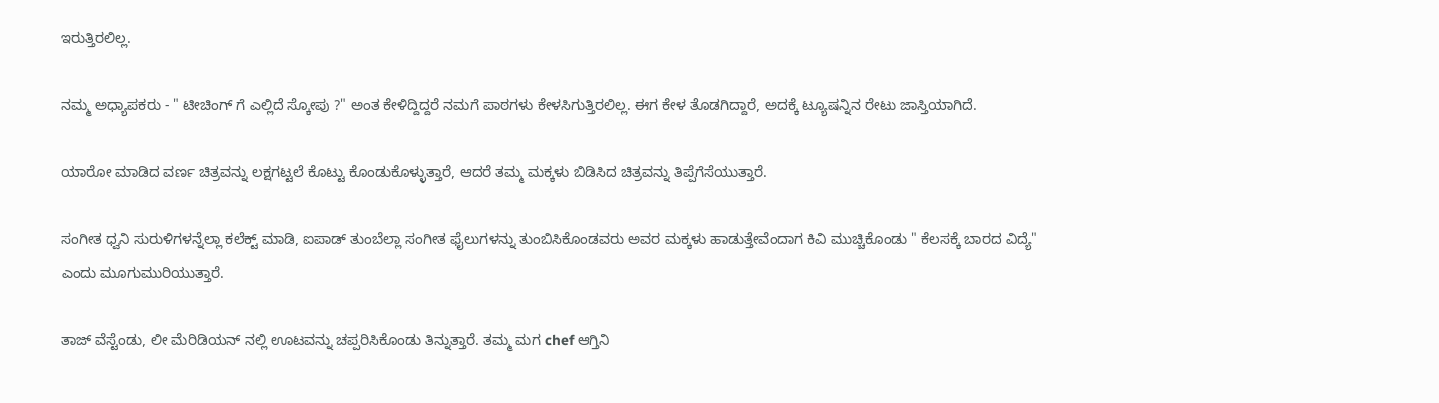ಇರುತ್ತಿರಲಿಲ್ಲ.

ನಮ್ಮ ಅಧ್ಯಾಪಕರು - " ಟೀಚಿಂಗ್ ಗೆ ಎಲ್ಲಿದೆ ಸ್ಕೋಪು ?" ಅಂತ ಕೇಳಿದ್ದಿದ್ದರೆ ನಮಗೆ ಪಾಠಗಳು ಕೇಳಸಿಗುತ್ತಿರಲಿಲ್ಲ. ಈಗ ಕೇಳ ತೊಡಗಿದ್ದಾರೆ, ಅದಕ್ಕೆ ಟ್ಯೂಷನ್ನಿನ ರೇಟು ಜಾಸ್ತಿಯಾಗಿದೆ.

ಯಾರೋ ಮಾಡಿದ ವರ್ಣ ಚಿತ್ರವನ್ನು ಲಕ್ಷಗಟ್ಟಲೆ ಕೊಟ್ಟು ಕೊಂಡುಕೊಳ್ಳುತ್ತಾರೆ, ಆದರೆ ತಮ್ಮ ಮಕ್ಕಳು ಬಿಡಿಸಿದ ಚಿತ್ರವನ್ನು ತಿಪ್ಪೆಗೆಸೆಯುತ್ತಾರೆ.

ಸಂಗೀತ ಧ್ವನಿ ಸುರುಳಿಗಳನ್ನೆಲ್ಲಾ ಕಲೆಕ್ಟ್ ಮಾಡಿ, ಐಪಾಡ್ ತುಂಬೆಲ್ಲಾ ಸಂಗೀತ ಫೈಲುಗಳನ್ನು ತುಂಬಿಸಿಕೊಂಡವರು ಅವರ ಮಕ್ಕಳು ಹಾಡುತ್ತೇವೆಂದಾಗ ಕಿವಿ ಮುಚ್ಚಿಕೊಂಡು " ಕೆಲಸಕ್ಕೆ ಬಾರದ ವಿದ್ಯೆ" ಎಂದು ಮೂಗುಮುರಿಯುತ್ತಾರೆ.

ತಾಜ್ ವೆಸ್ಟೆಂಡು, ಲೀ ಮೆರಿಡಿಯನ್ ನಲ್ಲಿ ಊಟವನ್ನು ಚಪ್ಪರಿಸಿಕೊಂಡು ತಿನ್ನುತ್ತಾರೆ. ತಮ್ಮ ಮಗ chef ಆಗ್ತಿನಿ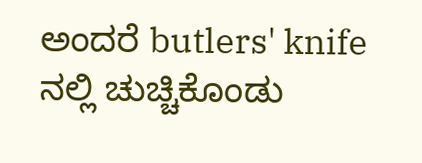ಅಂದರೆ butlers' knife ನಲ್ಲಿ ಚುಚ್ಚಿಕೊಂಡು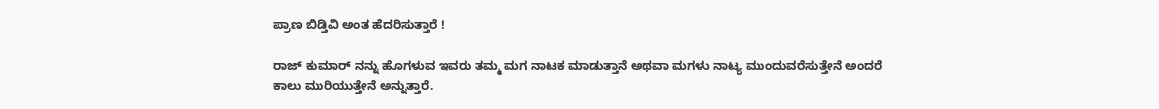ಪ್ರಾಣ ಬಿಡ್ತಿವಿ ಅಂತ ಹೆದರಿಸುತ್ತಾರೆ !

ರಾಜ್ ಕುಮಾರ್ ನನ್ನು ಹೊಗಳುವ ಇವರು ತಮ್ಮ ಮಗ ನಾಟಕ ಮಾಡುತ್ತಾನೆ ಅಥವಾ ಮಗಳು ನಾಟ್ಯ ಮುಂದುವರೆಸುತ್ತೇನೆ ಅಂದರೆ ಕಾಲು ಮುರಿಯುತ್ತೇನೆ ಅನ್ನುತ್ತಾರೆ.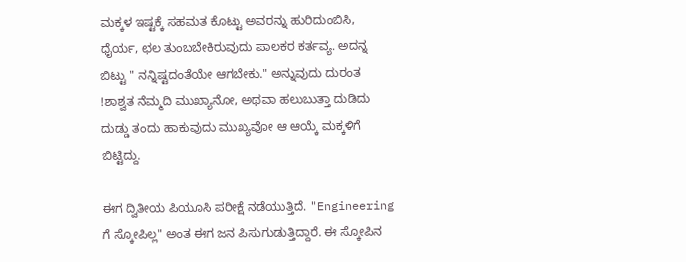ಮಕ್ಕಳ ಇಷ್ಟಕ್ಕೆ ಸಹಮತ ಕೊಟ್ಟು ಅವರನ್ನು ಹುರಿದುಂಬಿಸಿ, ಧೈರ್ಯ, ಛಲ ತುಂಬಬೇಕಿರುವುದು ಪಾಲಕರ ಕರ್ತವ್ಯ. ಅದನ್ನ ಬಿಟ್ಟು " ನನ್ನಿಷ್ಟದಂತೆಯೇ ಆಗಬೇಕು." ಅನ್ನುವುದು ದುರಂತ !ಶಾಶ್ವತ ನೆಮ್ಮದಿ ಮುಖ್ಯಾನೋ, ಅಥವಾ ಹಲುಬುತ್ತಾ ದುಡಿದು ದುಡ್ಡು ತಂದು ಹಾಕುವುದು ಮುಖ್ಯವೋ ಆ ಆಯ್ಕೆ ಮಕ್ಕಳಿಗೆ ಬಿಟ್ಟಿದ್ದು.

ಈಗ ದ್ವಿತೀಯ ಪಿಯೂಸಿ ಪರೀಕ್ಷೆ ನಡೆಯುತ್ತಿದೆ. "Engineering ಗೆ ಸ್ಕೋಪಿಲ್ಲ" ಅಂತ ಈಗ ಜನ ಪಿಸುಗುಡುತ್ತಿದ್ದಾರೆ. ಈ ಸ್ಕೋಪಿನ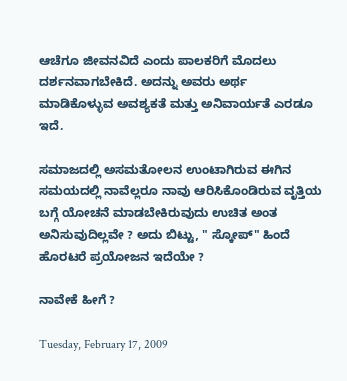ಆಚೆಗೂ ಜೀವನವಿದೆ ಎಂದು ಪಾಲಕರಿಗೆ ಮೊದಲು ದರ್ಶನವಾಗಬೇಕಿದೆ. ಅದನ್ನು ಅವರು ಅರ್ಥ ಮಾಡಿಕೊಳ್ಳುವ ಅವಶ್ಯಕತೆ ಮತ್ತು ಅನಿವಾರ್ಯತೆ ಎರಡೂ ಇದೆ.

ಸಮಾಜದಲ್ಲಿ ಅಸಮತೋಲನ ಉಂಟಾಗಿರುವ ಈಗಿನ ಸಮಯದಲ್ಲಿ ನಾವೆಲ್ಲರೂ ನಾವು ಆರಿಸಿಕೊಂಡಿರುವ ವೃತ್ತಿಯ ಬಗ್ಗೆ ಯೋಚನೆ ಮಾಡಬೇಕಿರುವುದು ಉಚಿತ ಅಂತ ಅನಿಸುವುದಿಲ್ಲವೇ ? ಅದು ಬಿಟ್ಟು, " ಸ್ಕೋಪ್" ಹಿಂದೆ ಹೊರಟರೆ ಪ್ರಯೋಜನ ಇದೆಯೇ ?

ನಾವೇಕೆ ಹೀಗೆ ?

Tuesday, February 17, 2009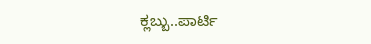ಕ್ಲಬ್ಬು..ಪಾರ್ಟಿ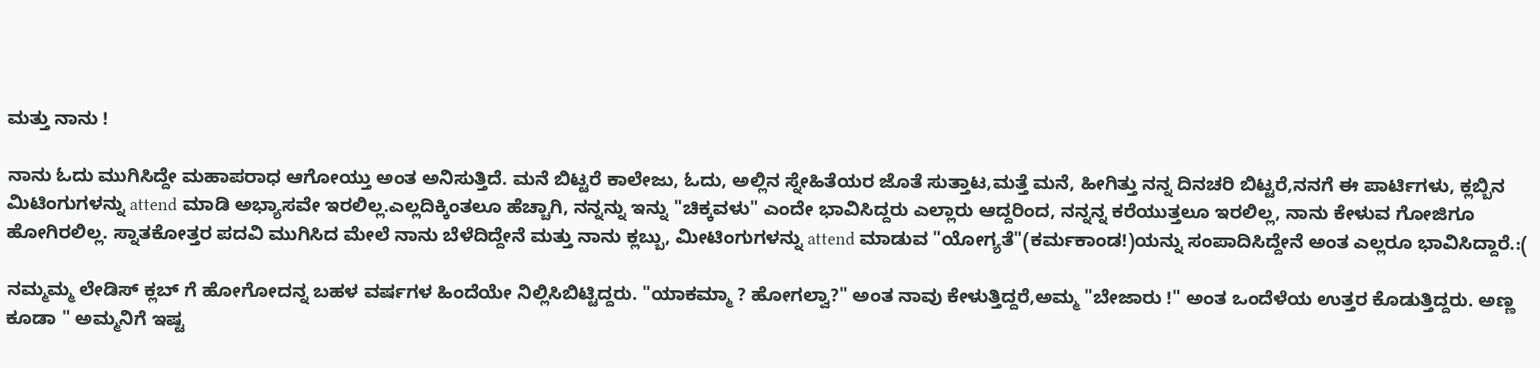ಮತ್ತು ನಾನು !

ನಾನು ಓದು ಮುಗಿಸಿದ್ದೇ ಮಹಾಪರಾಧ ಆಗೋಯ್ತು ಅಂತ ಅನಿಸುತ್ತಿದೆ. ಮನೆ ಬಿಟ್ಟರೆ ಕಾಲೇಜು, ಓದು, ಅಲ್ಲಿನ ಸ್ನೇಹಿತೆಯರ ಜೊತೆ ಸುತ್ತಾಟ,ಮತ್ತೆ ಮನೆ, ಹೀಗಿತ್ತು ನನ್ನ ದಿನಚರಿ ಬಿಟ್ಟರೆ,ನನಗೆ ಈ ಪಾರ್ಟಿಗಳು, ಕ್ಲಬ್ಬಿನ ಮಿಟಿಂಗುಗಳನ್ನು attend ಮಾಡಿ ಅಭ್ಯಾಸವೇ ಇರಲಿಲ್ಲ.ಎಲ್ಲದಿಕ್ಕಿಂತಲೂ ಹೆಚ್ಚಾಗಿ, ನನ್ನನ್ನು ಇನ್ನು "ಚಿಕ್ಕವಳು" ಎಂದೇ ಭಾವಿಸಿದ್ದರು ಎಲ್ಲಾರು ಆದ್ದರಿಂದ, ನನ್ನನ್ನ ಕರೆಯುತ್ತಲೂ ಇರಲಿಲ್ಲ, ನಾನು ಕೇಳುವ ಗೋಜಿಗೂ ಹೋಗಿರಲಿಲ್ಲ. ಸ್ನಾತಕೋತ್ತರ ಪದವಿ ಮುಗಿಸಿದ ಮೇಲೆ ನಾನು ಬೆಳೆದಿದ್ದೇನೆ ಮತ್ತು ನಾನು ಕ್ಲಬ್ಬು, ಮೀಟಿಂಗುಗಳನ್ನು attend ಮಾಡುವ "ಯೋಗ್ಯತೆ"(ಕರ್ಮಕಾಂಡ!)ಯನ್ನು ಸಂಪಾದಿಸಿದ್ದೇನೆ ಅಂತ ಎಲ್ಲರೂ ಭಾವಿಸಿದ್ದಾರೆ.:(

ನಮ್ಮಮ್ಮ ಲೇಡಿಸ್ ಕ್ಲಬ್ ಗೆ ಹೋಗೋದನ್ನ ಬಹಳ ವರ್ಷಗಳ ಹಿಂದೆಯೇ ನಿಲ್ಲಿಸಿಬಿಟ್ಟಿದ್ದರು. "ಯಾಕಮ್ಮಾ ? ಹೋಗಲ್ವಾ?" ಅಂತ ನಾವು ಕೇಳುತ್ತಿದ್ದರೆ,ಅಮ್ಮ "ಬೇಜಾರು !" ಅಂತ ಒಂದೆಳೆಯ ಉತ್ತರ ಕೊಡುತ್ತಿದ್ದರು. ಅಣ್ಣ ಕೂಡಾ " ಅಮ್ಮನಿಗೆ ಇಷ್ಟ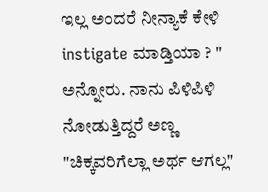ಇಲ್ಲ ಅಂದರೆ ನೀನ್ಯಾಕೆ ಕೇಳಿ instigate ಮಾಡ್ತಿಯಾ ? " ಅನ್ನೋರು. ನಾನು ಪಿಳಿಪಿಳಿ ನೋಡುತ್ತಿದ್ದರೆ ಅಣ್ಣ "ಚಿಕ್ಕವರಿಗೆಲ್ಲಾ ಅರ್ಥ ಆಗಲ್ಲ"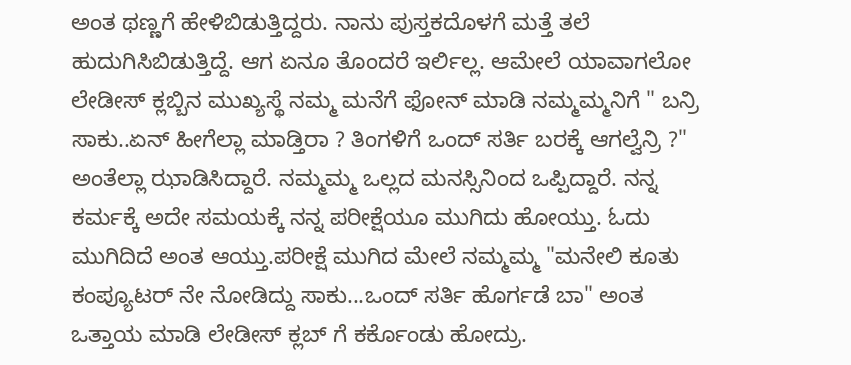ಅಂತ ಥಣ್ಣಗೆ ಹೇಳಿಬಿಡುತ್ತಿದ್ದರು. ನಾನು ಪುಸ್ತಕದೊಳಗೆ ಮತ್ತೆ ತಲೆ ಹುದುಗಿಸಿಬಿಡುತ್ತಿದ್ದೆ. ಆಗ ಏನೂ ತೊಂದರೆ ಇರ್ಲಿಲ್ಲ. ಆಮೇಲೆ ಯಾವಾಗಲೋ ಲೇಡೀಸ್ ಕ್ಲಬ್ಬಿನ ಮುಖ್ಯಸ್ಥೆ ನಮ್ಮ ಮನೆಗೆ ಫೋನ್ ಮಾಡಿ ನಮ್ಮಮ್ಮನಿಗೆ " ಬನ್ರಿ ಸಾಕು..ಏನ್ ಹೀಗೆಲ್ಲಾ ಮಾಡ್ತಿರಾ ? ತಿಂಗಳಿಗೆ ಒಂದ್ ಸರ್ತಿ ಬರಕ್ಕೆ ಆಗಲ್ವೆನ್ರಿ ?" ಅಂತೆಲ್ಲಾ ಝಾಡಿಸಿದ್ದಾರೆ. ನಮ್ಮಮ್ಮ ಒಲ್ಲದ ಮನಸ್ಸಿನಿಂದ ಒಪ್ಪಿದ್ದಾರೆ. ನನ್ನ ಕರ್ಮಕ್ಕೆ ಅದೇ ಸಮಯಕ್ಕೆ ನನ್ನ ಪರೀಕ್ಷೆಯೂ ಮುಗಿದು ಹೋಯ್ತು. ಓದು ಮುಗಿದಿದೆ ಅಂತ ಆಯ್ತು.ಪರೀಕ್ಷೆ ಮುಗಿದ ಮೇಲೆ ನಮ್ಮಮ್ಮ "ಮನೇಲಿ ಕೂತು ಕಂಪ್ಯೂಟರ್ ನೇ ನೋಡಿದ್ದು ಸಾಕು...ಒಂದ್ ಸರ್ತಿ ಹೊರ್ಗಡೆ ಬಾ" ಅಂತ ಒತ್ತಾಯ ಮಾಡಿ ಲೇಡೀಸ್ ಕ್ಲಬ್ ಗೆ ಕರ್ಕೊಂಡು ಹೋದ್ರು.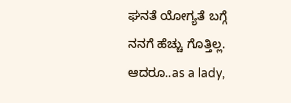ಘನತೆ ಯೋಗ್ಯತೆ ಬಗ್ಗೆ ನನಗೆ ಹೆಚ್ಚು ಗೊತ್ತಿಲ್ಲ. ಆದರೂ..as a lady,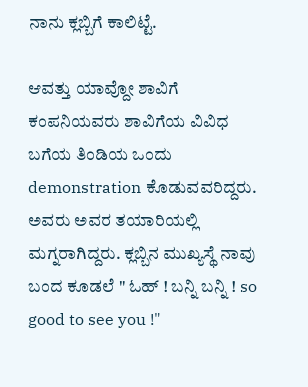ನಾನು ಕ್ಲಬ್ಬಿಗೆ ಕಾಲಿಟ್ಟೆ.

ಆವತ್ತು ಯಾವ್ದೋ ಶಾವಿಗೆ ಕಂಪನಿಯವರು ಶಾವಿಗೆಯ ವಿವಿಧ ಬಗೆಯ ತಿಂಡಿಯ ಒಂದು demonstration ಕೊಡುವವರಿದ್ದರು. ಅವರು ಅವರ ತಯಾರಿಯಲ್ಲಿ ಮಗ್ನರಾಗಿದ್ದರು. ಕ್ಲಬ್ಬಿನ ಮುಖ್ಯಸ್ಥೆ ನಾವು ಬಂದ ಕೂಡಲೆ " ಓಹ್ ! ಬನ್ನಿ ಬನ್ನಿ ! so good to see you !"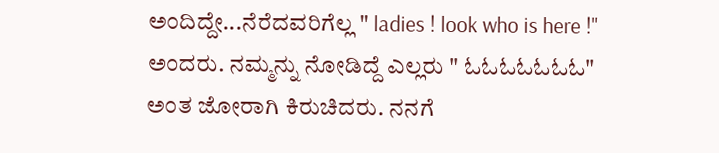ಅಂದಿದ್ದೇ...ನೆರೆದವರಿಗೆಲ್ಲ " ladies ! look who is here !" ಅಂದರು. ನಮ್ಮನ್ನು ನೋಡಿದ್ದೆ ಎಲ್ಲರು " ಓಓಓಓಓಓಓ" ಅಂತ ಜೋರಾಗಿ ಕಿರುಚಿದರು. ನನಗೆ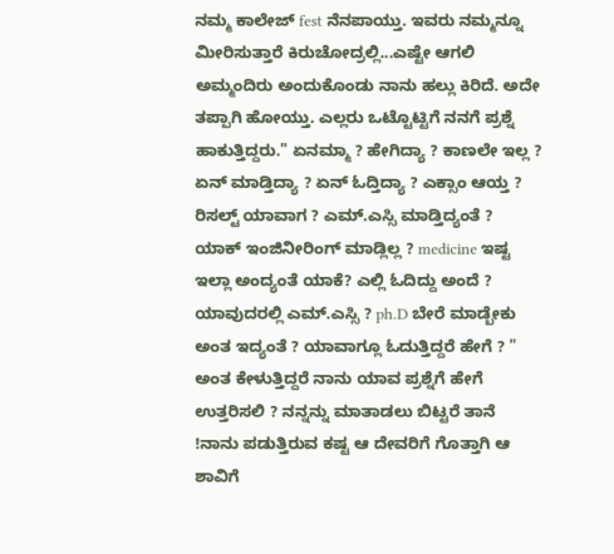ನಮ್ಮ ಕಾಲೇಜ್ fest ನೆನಪಾಯ್ತು. ಇವರು ನಮ್ಮನ್ನೂ ಮೀರಿಸುತ್ತಾರೆ ಕಿರುಚೋದ್ರಲ್ಲಿ...ಎಷ್ಟೇ ಆಗಲಿ ಅಮ್ಮಂದಿರು ಅಂದುಕೊಂಡು ನಾನು ಹಲ್ಲು ಕಿರಿದೆ. ಅದೇ ತಪ್ಪಾಗಿ ಹೋಯ್ತು. ಎಲ್ಲರು ಒಟ್ಟೊಟ್ಟಿಗೆ ನನಗೆ ಪ್ರಶ್ನೆ ಹಾಕುತ್ತಿದ್ದರು." ಏನಮ್ಮಾ ? ಹೇಗಿದ್ಯಾ ? ಕಾಣಲೇ ಇಲ್ಲ ? ಏನ್ ಮಾಡ್ತಿದ್ಯಾ ? ಏನ್ ಓದ್ತಿದ್ಯಾ ? ಎಕ್ಸಾಂ ಆಯ್ತ ? ರಿಸಲ್ಟ್ ಯಾವಾಗ ? ಎಮ್.ಎಸ್ಸಿ ಮಾಡ್ತಿದ್ಯಂತೆ ? ಯಾಕ್ ಇಂಜಿನೀರಿಂಗ್ ಮಾಡ್ಲಿಲ್ಲ ? medicine ಇಷ್ಟ ಇಲ್ಲಾ ಅಂದ್ಯಂತೆ ಯಾಕೆ? ಎಲ್ಲಿ ಓದಿದ್ದು ಅಂದೆ ? ಯಾವುದರಲ್ಲಿ ಎಮ್.ಎಸ್ಸಿ ? ph.D ಬೇರೆ ಮಾಡ್ಬೇಕು ಅಂತ ಇದ್ಯಂತೆ ? ಯಾವಾಗ್ಲೂ ಓದುತ್ತಿದ್ದರೆ ಹೇಗೆ ? " ಅಂತ ಕೇಳುತ್ತಿದ್ದರೆ ನಾನು ಯಾವ ಪ್ರಶ್ನೆಗೆ ಹೇಗೆ ಉತ್ತರಿಸಲಿ ? ನನ್ನನ್ನು ಮಾತಾಡಲು ಬಿಟ್ಟರೆ ತಾನೆ !ನಾನು ಪಡುತ್ತಿರುವ ಕಷ್ಟ ಆ ದೇವರಿಗೆ ಗೊತ್ತಾಗಿ ಆ ಶಾವಿಗೆ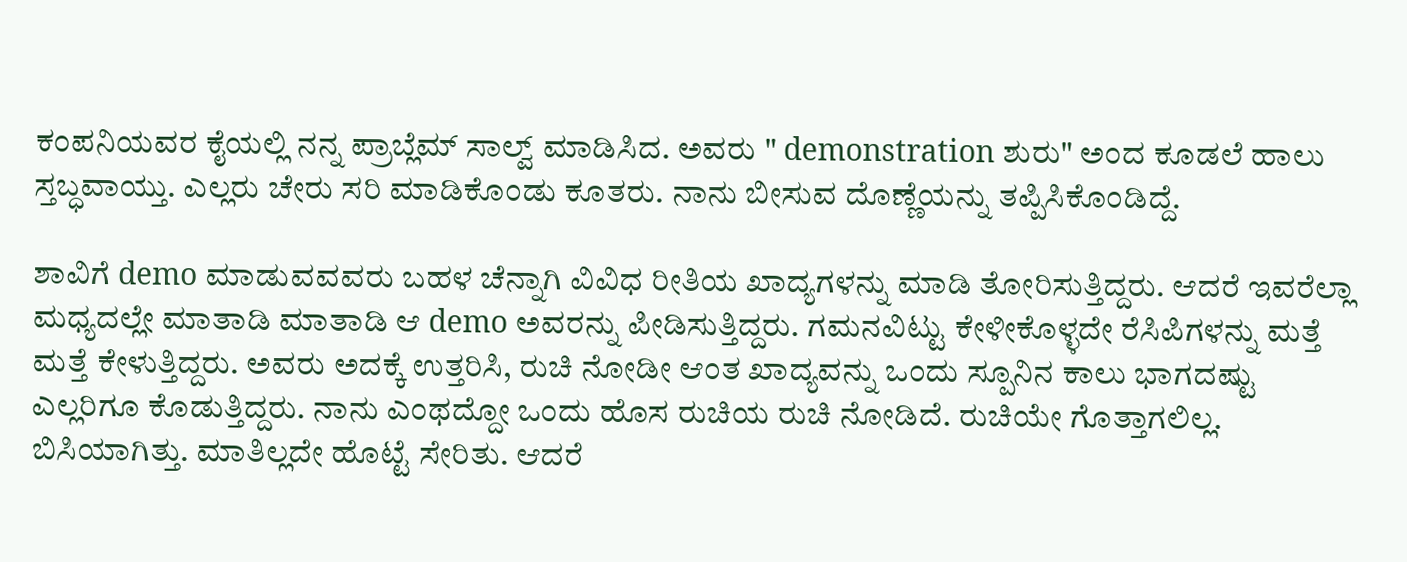ಕಂಪನಿಯವರ ಕೈಯಲ್ಲಿ ನನ್ನ ಪ್ರಾಬ್ಲೆಮ್ ಸಾಲ್ವ್ ಮಾಡಿಸಿದ. ಅವರು " demonstration ಶುರು" ಅಂದ ಕೂಡಲೆ ಹಾಲು ಸ್ತಬ್ಧವಾಯ್ತು. ಎಲ್ಲರು ಚೇರು ಸರಿ ಮಾಡಿಕೊಂಡು ಕೂತರು. ನಾನು ಬೀಸುವ ದೊಣ್ಣೆಯನ್ನು ತಪ್ಪಿಸಿಕೊಂಡಿದ್ದೆ.

ಶಾವಿಗೆ demo ಮಾಡುವವವರು ಬಹಳ ಚೆನ್ನಾಗಿ ವಿವಿಧ ರೀತಿಯ ಖಾದ್ಯಗಳನ್ನು ಮಾಡಿ ತೋರಿಸುತ್ತಿದ್ದರು. ಆದರೆ ಇವರೆಲ್ಲಾ ಮಧ್ಯದಲ್ಲೇ ಮಾತಾಡಿ ಮಾತಾಡಿ ಆ demo ಅವರನ್ನು ಪೀಡಿಸುತ್ತಿದ್ದರು. ಗಮನವಿಟ್ಟು ಕೇಳೀಕೊಳ್ಳದೇ ರೆಸಿಪಿಗಳನ್ನು ಮತ್ತೆ ಮತ್ತೆ ಕೇಳುತ್ತಿದ್ದರು. ಅವರು ಅದಕ್ಕೆ ಉತ್ತರಿಸಿ, ರುಚಿ ನೋಡೀ ಆಂತ ಖಾದ್ಯವನ್ನು ಒಂದು ಸ್ಪೂನಿನ ಕಾಲು ಭಾಗದಷ್ಟು ಎಲ್ಲರಿಗೂ ಕೊಡುತ್ತಿದ್ದರು. ನಾನು ಎಂಥದ್ದೋ ಒಂದು ಹೊಸ ರುಚಿಯ ರುಚಿ ನೋಡಿದೆ. ರುಚಿಯೇ ಗೊತ್ತಾಗಲಿಲ್ಲ. ಬಿಸಿಯಾಗಿತ್ತು. ಮಾತಿಲ್ಲದೇ ಹೊಟ್ಟೆ ಸೇರಿತು. ಆದರೆ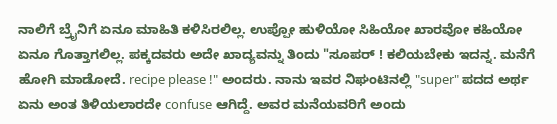ನಾಲಿಗೆ ಬ್ರೈನಿಗೆ ಏನೂ ಮಾಹಿತಿ ಕಳಿಸಿರಲಿಲ್ಲ. ಉಪ್ಪೋ ಹುಳಿಯೋ ಸಿಹಿಯೋ ಖಾರವೋ ಕಹಿಯೋ ಏನೂ ಗೊತ್ತಾಗಲಿಲ್ಲ. ಪಕ್ಕದವರು ಅದೇ ಖಾದ್ಯವನ್ನು ತಿಂದು "ಸೂಪರ್ ! ಕಲಿಯಬೇಕು ಇದನ್ನ. ಮನೆಗೆ ಹೋಗಿ ಮಾಡೋದೆ. recipe please !" ಅಂದರು. ನಾನು ಇವರ ನಿಘಂಟಿನಲ್ಲಿ "super" ಪದದ ಅರ್ಥ ಏನು ಅಂತ ತಿಳಿಯಲಾರದೇ confuse ಆಗಿದ್ದೆ. ಅವರ ಮನೆಯವರಿಗೆ ಅಂದು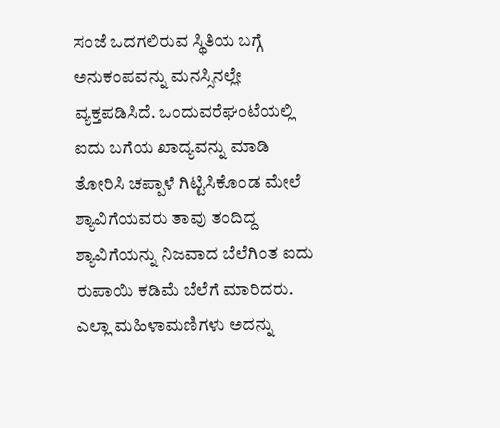ಸಂಜೆ ಒದಗಲಿರುವ ಸ್ಥಿತಿಯ ಬಗ್ಗೆ ಅನುಕಂಪವನ್ನು ಮನಸ್ಸಿನಲ್ಲೇ ವ್ಯಕ್ತಪಡಿಸಿದೆ. ಒಂದುವರೆಘಂಟೆಯಲ್ಲಿ ಐದು ಬಗೆಯ ಖಾದ್ಯವನ್ನು ಮಾಡಿ ತೋರಿಸಿ ಚಪ್ಪಾಳೆ ಗಿಟ್ಟಿಸಿಕೊಂಡ ಮೇಲೆ ಶ್ಯಾವಿಗೆಯವರು ತಾವು ತಂದಿದ್ದ ಶ್ಯಾವಿಗೆಯನ್ನು ನಿಜವಾದ ಬೆಲೆಗಿಂತ ಐದು ರುಪಾಯಿ ಕಡಿಮೆ ಬೆಲೆಗೆ ಮಾರಿದರು. ಎಲ್ಲಾ ಮಹಿಳಾಮಣಿಗಳು ಅದನ್ನು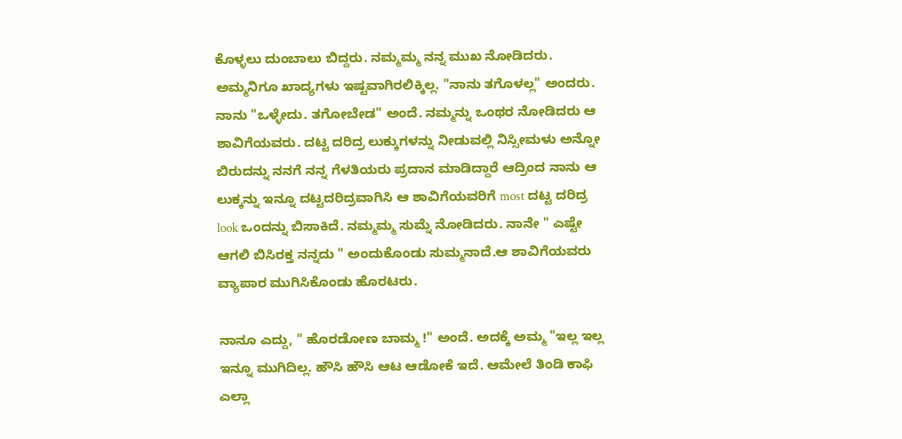ಕೊಳ್ಳಲು ದುಂಬಾಲು ಬಿದ್ದರು. ನಮ್ಮಮ್ಮ ನನ್ನ ಮುಖ ನೋಡಿದರು. ಅಮ್ಮನಿಗೂ ಖಾದ್ಯಗಳು ಇಷ್ಟವಾಗಿರಲಿಕ್ಕಿಲ್ಲ. "ನಾನು ತಗೊಳಲ್ಲ" ಅಂದರು. ನಾನು "ಒಳ್ಳೇದು. ತಗೋಬೇಡ" ಅಂದೆ. ನಮ್ಮನ್ನು ಒಂಥರ ನೋಡಿದರು ಆ ಶಾವಿಗೆಯವರು. ದಟ್ಟ ದರಿದ್ರ ಲುಕ್ಕುಗಳನ್ನು ನೀಡುವಲ್ಲಿ ನಿಸ್ಸೀಮಳು ಅನ್ನೋ ಬಿರುದನ್ನು ನನಗೆ ನನ್ನ ಗೆಳತಿಯರು ಪ್ರದಾನ ಮಾಡಿದ್ದಾರೆ ಆದ್ರಿಂದ ನಾನು ಆ ಲುಕ್ಕನ್ನು ಇನ್ನೂ ದಟ್ಟದರಿದ್ರವಾಗಿಸಿ ಆ ಶಾವಿಗೆಯವರಿಗೆ most ದಟ್ಟ ದರಿದ್ರ look ಒಂದನ್ನು ಬಿಸಾಕಿದೆ. ನಮ್ಮಮ್ಮ ಸುಮ್ನೆ ನೋಡಿದರು. ನಾನೇ " ಎಷ್ಟೇ ಆಗಲಿ ಬಿಸಿರಕ್ತ ನನ್ನದು " ಅಂದುಕೊಂಡು ಸುಮ್ಮನಾದೆ.ಆ ಶಾವಿಗೆಯವರು ವ್ಯಾಪಾರ ಮುಗಿಸಿಕೊಂಡು ಹೊರಟರು.

ನಾನೂ ಎದ್ದು, " ಹೊರಡೋಣ ಬಾಮ್ಮ !" ಅಂದೆ. ಅದಕ್ಕೆ ಅಮ್ಮ "ಇಲ್ಲ ಇಲ್ಲ ಇನ್ನೂ ಮುಗಿದಿಲ್ಲ. ಹೌಸಿ ಹೌಸಿ ಆಟ ಆಡೋಕೆ ಇದೆ. ಆಮೇಲೆ ತಿಂಡಿ ಕಾಫಿ ಎಲ್ಲಾ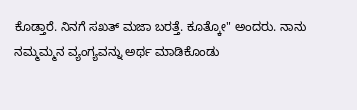ಕೊಡ್ತಾರೆ. ನಿನಗೆ ಸಖತ್ ಮಜಾ ಬರತ್ತೆ. ಕೂತ್ಕೋ" ಅಂದರು. ನಾನು ನಮ್ಮಮ್ಮನ ವ್ಯಂಗ್ಯವನ್ನು ಅರ್ಥ ಮಾಡಿಕೊಂಡು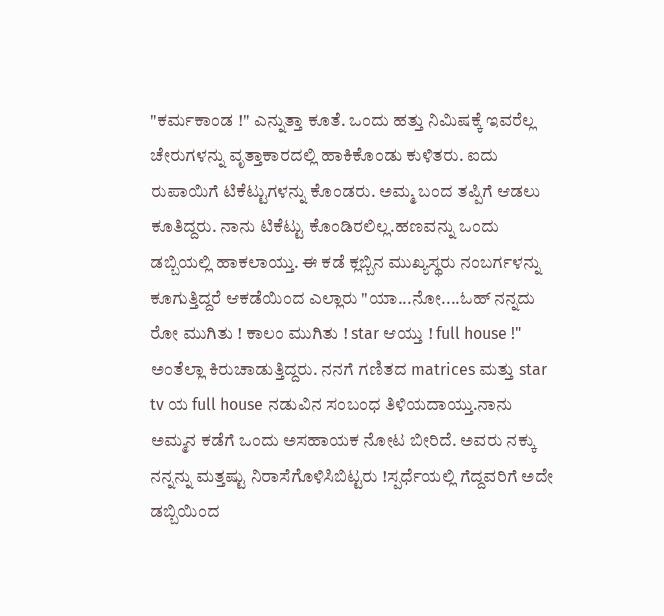"ಕರ್ಮಕಾಂಡ !" ಎನ್ನುತ್ತಾ ಕೂತೆ. ಒಂದು ಹತ್ತು ನಿಮಿಷಕ್ಕೆ ಇವರೆಲ್ಲ ಚೇರುಗಳನ್ನು ವೃತ್ತಾಕಾರದಲ್ಲಿ ಹಾಕಿಕೊಂಡು ಕುಳಿತರು. ಐದು ರುಪಾಯಿಗೆ ಟಿಕೆಟ್ಟುಗಳನ್ನು ಕೊಂಡರು. ಅಮ್ಮ ಬಂದ ತಪ್ಪಿಗೆ ಆಡಲು ಕೂತಿದ್ದರು. ನಾನು ಟಿಕೆಟ್ಟು ಕೊಂಡಿರಲಿಲ್ಲ.ಹಣವನ್ನು ಒಂದು ಡಬ್ಬಿಯಲ್ಲಿ ಹಾಕಲಾಯ್ತು. ಈ ಕಡೆ ಕ್ಲಬ್ಬಿನ ಮುಖ್ಯಸ್ಥರು ನಂಬರ್ಗಳನ್ನು ಕೂಗುತ್ತಿದ್ದರೆ ಆಕಡೆಯಿಂದ ಎಲ್ಲಾರು "ಯಾ...ನೋ....ಓಹ್ ನನ್ನದು ರೋ ಮುಗಿತು ! ಕಾಲಂ ಮುಗಿತು ! star ಆಯ್ತು ! full house !" ಅಂತೆಲ್ಲಾ ಕಿರುಚಾಡುತ್ತಿದ್ದರು. ನನಗೆ ಗಣಿತದ matrices ಮತ್ತು star tv ಯ full house ನಡುವಿನ ಸಂಬಂಧ ತಿಳಿಯದಾಯ್ತು.ನಾನು ಅಮ್ಮನ ಕಡೆಗೆ ಒಂದು ಅಸಹಾಯಕ ನೋಟ ಬೀರಿದೆ. ಅವರು ನಕ್ಕು ನನ್ನನ್ನು ಮತ್ತಷ್ಟು ನಿರಾಸೆಗೊಳಿಸಿಬಿಟ್ಟರು !ಸ್ಪರ್ಧೆಯಲ್ಲಿ ಗೆದ್ದವರಿಗೆ ಅದೇ ಡಬ್ಬಿಯಿಂದ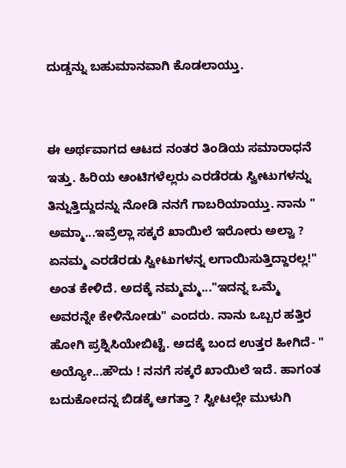ದುಡ್ಡನ್ನು ಬಹುಮಾನವಾಗಿ ಕೊಡಲಾಯ್ತು.


ಈ ಅರ್ಥವಾಗದ ಆಟದ ನಂತರ ತಿಂಡಿಯ ಸಮಾರಾಧನೆ ಇತ್ತು. ಹಿರಿಯ ಆಂಟಿಗಳೆಲ್ಲರು ಎರಡೆರಡು ಸ್ವೀಟುಗಳನ್ನು ತಿನ್ನುತ್ತಿದ್ದುದನ್ನು ನೋಡಿ ನನಗೆ ಗಾಬರಿಯಾಯ್ತು. ನಾನು " ಅಮ್ಮಾ...ಇವ್ರೆಲ್ಲಾ ಸಕ್ಕರೆ ಖಾಯಿಲೆ ಇರೋರು ಅಲ್ವಾ ? ಏನಮ್ಮ ಎರಡೆರಡು ಸ್ವೀಟುಗಳನ್ನ ಲಗಾಯಿಸುತ್ತಿದ್ದಾರಲ್ಲ!" ಅಂತ ಕೇಳಿದೆ. ಅದಕ್ಕೆ ನಮ್ಮಮ್ಮ..."ಇದನ್ನ ಒಮ್ಮೆ ಅವರನ್ನೇ ಕೇಳಿನೋಡು" ಎಂದರು. ನಾನು ಒಬ್ಬರ ಹತ್ತಿರ ಹೋಗಿ ಪ್ರಶ್ನಿಸಿಯೇಬಿಟ್ಟೆ. ಅದಕ್ಕೆ ಬಂದ ಉತ್ತರ ಹೀಗಿದೆ- " ಅಯ್ಯೋ...ಹೌದು ! ನನಗೆ ಸಕ್ಕರೆ ಖಾಯಿಲೆ ಇದೆ. ಹಾಗಂತ ಬದುಕೋದನ್ನ ಬಿಡಕ್ಕೆ ಆಗತ್ತಾ ? ಸ್ವೀಟಲ್ಲೇ ಮುಳುಗಿ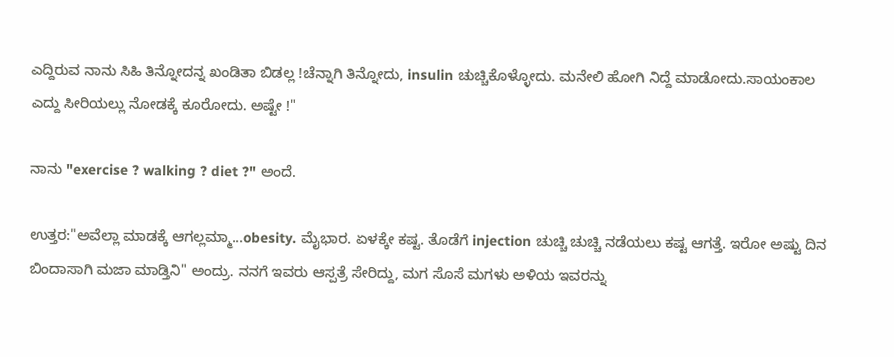ಎದ್ದಿರುವ ನಾನು ಸಿಹಿ ತಿನ್ನೋದನ್ನ ಖಂಡಿತಾ ಬಿಡಲ್ಲ !ಚೆನ್ನಾಗಿ ತಿನ್ನೋದು, insulin ಚುಚ್ಚಿಕೊಳ್ಳೋದು. ಮನೇಲಿ ಹೋಗಿ ನಿದ್ದೆ ಮಾಡೋದು.ಸಾಯಂಕಾಲ ಎದ್ದು ಸೀರಿಯಲ್ಲು ನೋಡಕ್ಕೆ ಕೂರೋದು. ಅಷ್ಟೇ !"

ನಾನು "exercise ? walking ? diet ?" ಅಂದೆ.

ಉತ್ತರ:"ಅವೆಲ್ಲಾ ಮಾಡಕ್ಕೆ ಆಗಲ್ಲಮ್ಮಾ...obesity. ಮೈಭಾರ. ಏಳಕ್ಕೇ ಕಷ್ಟ. ತೊಡೆಗೆ injection ಚುಚ್ಚಿ ಚುಚ್ಚಿ ನಡೆಯಲು ಕಷ್ಟ ಆಗತ್ತೆ. ಇರೋ ಅಷ್ಟು ದಿನ ಬಿಂದಾಸಾಗಿ ಮಜಾ ಮಾಡ್ತಿನಿ" ಅಂದ್ರು. ನನಗೆ ಇವರು ಆಸ್ಪತ್ರೆ ಸೇರಿದ್ದು, ಮಗ ಸೊಸೆ ಮಗಳು ಅಳಿಯ ಇವರನ್ನು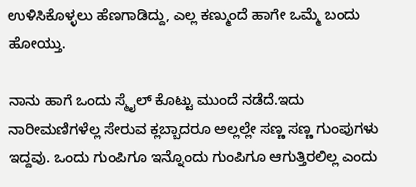ಉಳಿಸಿಕೊಳ್ಳಲು ಹೆಣಗಾಡಿದ್ದು, ಎಲ್ಲ ಕಣ್ಮುಂದೆ ಹಾಗೇ ಒಮ್ಮೆ ಬಂದು ಹೋಯ್ತು.

ನಾನು ಹಾಗೆ ಒಂದು ಸ್ಮೈಲ್ ಕೊಟ್ಟು ಮುಂದೆ ನಡೆದೆ.ಇದು ನಾರೀಮಣಿಗಳೆಲ್ಲ ಸೇರುವ ಕ್ಲಬ್ಬಾದರೂ ಅಲ್ಲಲ್ಲೇ ಸಣ್ಣ ಸಣ್ಣ ಗುಂಪುಗಳು ಇದ್ದವು. ಒಂದು ಗುಂಪಿಗೂ ಇನ್ನೊಂದು ಗುಂಪಿಗೂ ಆಗುತ್ತಿರಲಿಲ್ಲ ಎಂದು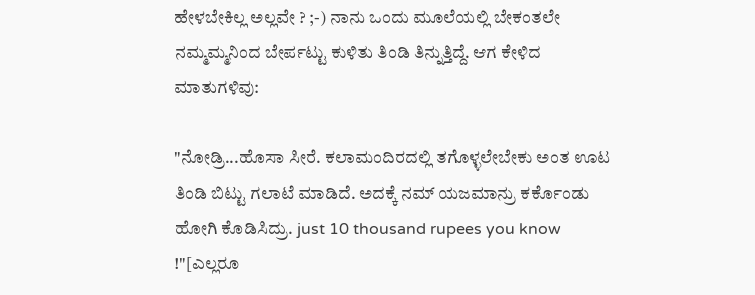ಹೇಳಬೇಕಿಲ್ಲ ಅಲ್ಲವೇ ? ;-) ನಾನು ಒಂದು ಮೂಲೆಯಲ್ಲಿ ಬೇಕಂತಲೇ ನಮ್ಮಮ್ಮನಿಂದ ಬೇರ್ಪಟ್ಟು ಕುಳಿತು ತಿಂಡಿ ತಿನ್ನುತ್ತಿದ್ದೆ. ಆಗ ಕೇಳಿದ ಮಾತುಗಳಿವು:

"ನೋಡ್ರಿ...ಹೊಸಾ ಸೀರೆ. ಕಲಾಮಂದಿರದಲ್ಲಿ ತಗೊಳ್ಳಲೇಬೇಕು ಅಂತ ಊಟ ತಿಂಡಿ ಬಿಟ್ಟು ಗಲಾಟೆ ಮಾಡಿದೆ. ಅದಕ್ಕೆ ನಮ್ ಯಜಮಾನ್ರು ಕರ್ಕೊಂಡು ಹೋಗಿ ಕೊಡಿಸಿದ್ರು. just 10 thousand rupees you know !"[ಎಲ್ಲರೂ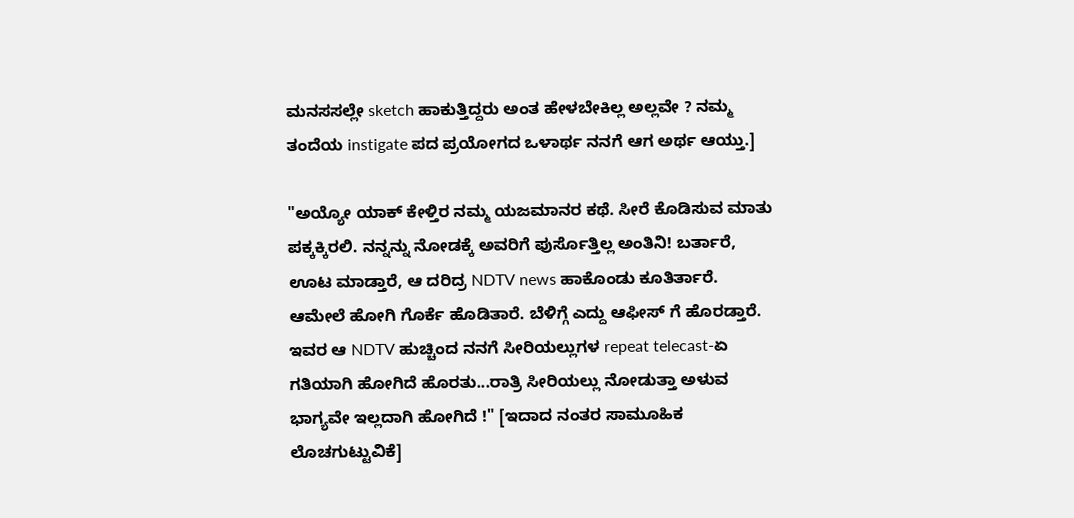ಮನಸಸಲ್ಲೇ sketch ಹಾಕುತ್ತಿದ್ದರು ಅಂತ ಹೇಳಬೇಕಿಲ್ಲ ಅಲ್ಲವೇ ? ನಮ್ಮ ತಂದೆಯ instigate ಪದ ಪ್ರಯೋಗದ ಒಳಾರ್ಥ ನನಗೆ ಆಗ ಅರ್ಥ ಆಯ್ತು.]

"ಅಯ್ಯೋ ಯಾಕ್ ಕೇಳ್ತಿರ ನಮ್ಮ ಯಜಮಾನರ ಕಥೆ. ಸೀರೆ ಕೊಡಿಸುವ ಮಾತು ಪಕ್ಕಕ್ಕಿರಲಿ. ನನ್ನನ್ನು ನೋಡಕ್ಕೆ ಅವರಿಗೆ ಪುರ್ಸೊತ್ತಿಲ್ಲ ಅಂತಿನಿ! ಬರ್ತಾರೆ, ಊಟ ಮಾಡ್ತಾರೆ, ಆ ದರಿದ್ರ NDTV news ಹಾಕೊಂಡು ಕೂತಿರ್ತಾರೆ. ಆಮೇಲೆ ಹೋಗಿ ಗೊರ್ಕೆ ಹೊಡಿತಾರೆ. ಬೆಳಿಗ್ಗೆ ಎದ್ದು ಆಫೀಸ್ ಗೆ ಹೊರಡ್ತಾರೆ. ಇವರ ಆ NDTV ಹುಚ್ಚಿಂದ ನನಗೆ ಸೀರಿಯಲ್ಲುಗಳ repeat telecast-ಏ ಗತಿಯಾಗಿ ಹೋಗಿದೆ ಹೊರತು...ರಾತ್ರಿ ಸೀರಿಯಲ್ಲು ನೋಡುತ್ತಾ ಅಳುವ ಭಾಗ್ಯವೇ ಇಲ್ಲದಾಗಿ ಹೋಗಿದೆ !" [ಇದಾದ ನಂತರ ಸಾಮೂಹಿಕ ಲೊಚಗುಟ್ಟುವಿಕೆ]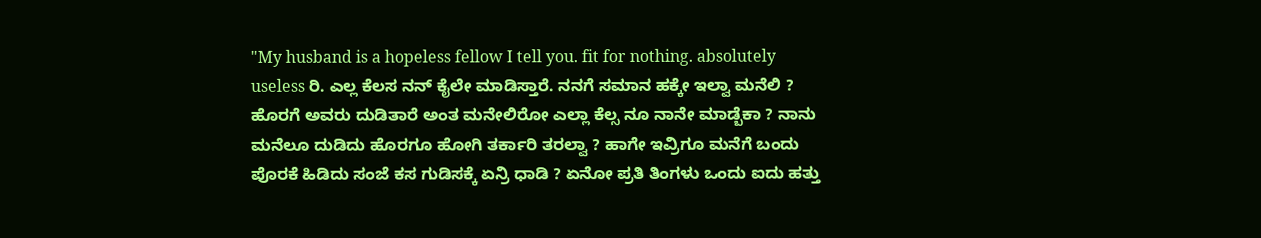"My husband is a hopeless fellow I tell you. fit for nothing. absolutely useless ರಿ. ಎಲ್ಲ ಕೆಲಸ ನನ್ ಕೈಲೇ ಮಾಡಿಸ್ತಾರೆ. ನನಗೆ ಸಮಾನ ಹಕ್ಕೇ ಇಲ್ವಾ ಮನೆಲಿ ? ಹೊರಗೆ ಅವರು ದುಡಿತಾರೆ ಅಂತ ಮನೇಲಿರೋ ಎಲ್ಲಾ ಕೆಲ್ಸ ನೂ ನಾನೇ ಮಾಡ್ಬೆಕಾ ? ನಾನು ಮನೆಲೂ ದುಡಿದು ಹೊರಗೂ ಹೋಗಿ ತರ್ಕಾರಿ ತರಲ್ವಾ ? ಹಾಗೇ ಇವ್ರಿಗೂ ಮನೆಗೆ ಬಂದು ಪೊರಕೆ ಹಿಡಿದು ಸಂಜೆ ಕಸ ಗುಡಿಸಕ್ಕೆ ಏನ್ರಿ ಧಾಡಿ ? ಏನೋ ಪ್ರತಿ ತಿಂಗಳು ಒಂದು ಐದು ಹತ್ತು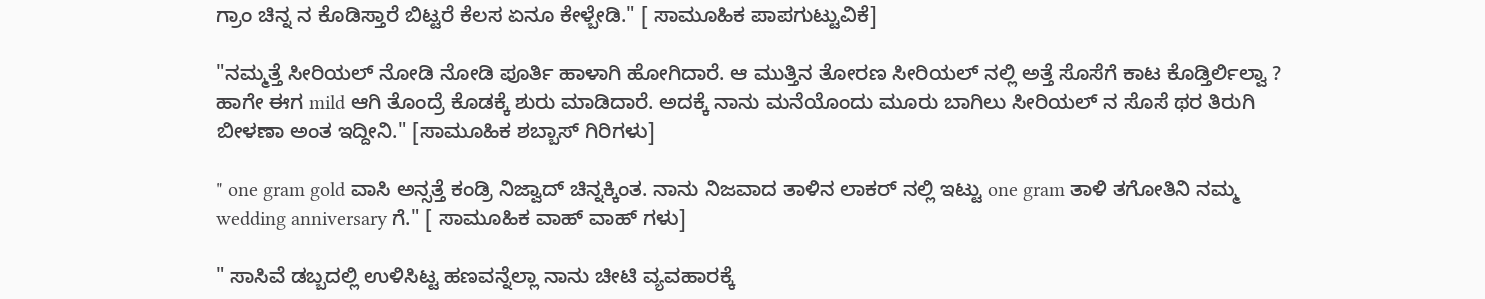ಗ್ರಾಂ ಚಿನ್ನ ನ ಕೊಡಿಸ್ತಾರೆ ಬಿಟ್ಟರೆ ಕೆಲಸ ಏನೂ ಕೇಳ್ಬೇಡಿ." [ ಸಾಮೂಹಿಕ ಪಾಪಗುಟ್ಟುವಿಕೆ]

"ನಮ್ಮತ್ತೆ ಸೀರಿಯಲ್ ನೋಡಿ ನೋಡಿ ಪೂರ್ತಿ ಹಾಳಾಗಿ ಹೋಗಿದಾರೆ. ಆ ಮುತ್ತಿನ ತೋರಣ ಸೀರಿಯಲ್ ನಲ್ಲಿ ಅತ್ತೆ ಸೊಸೆಗೆ ಕಾಟ ಕೊಡ್ತಿರ್ಲಿಲ್ವಾ ? ಹಾಗೇ ಈಗ mild ಆಗಿ ತೊಂದ್ರೆ ಕೊಡಕ್ಕೆ ಶುರು ಮಾಡಿದಾರೆ. ಅದಕ್ಕೆ ನಾನು ಮನೆಯೊಂದು ಮೂರು ಬಾಗಿಲು ಸೀರಿಯಲ್ ನ ಸೊಸೆ ಥರ ತಿರುಗಿ ಬೀಳಣಾ ಅಂತ ಇದ್ದೀನಿ." [ಸಾಮೂಹಿಕ ಶಬ್ಬಾಸ್ ಗಿರಿಗಳು]

" one gram gold ವಾಸಿ ಅನ್ಸತ್ತೆ ಕಂಡ್ರಿ ನಿಜ್ವಾದ್ ಚಿನ್ನಕ್ಕಿಂತ. ನಾನು ನಿಜವಾದ ತಾಳಿನ ಲಾಕರ್ ನಲ್ಲಿ ಇಟ್ಟು one gram ತಾಳಿ ತಗೋತಿನಿ ನಮ್ಮ wedding anniversary ಗೆ." [ ಸಾಮೂಹಿಕ ವಾಹ್ ವಾಹ್ ಗಳು]

" ಸಾಸಿವೆ ಡಬ್ಬದಲ್ಲಿ ಉಳಿಸಿಟ್ಟ ಹಣವನ್ನೆಲ್ಲಾ ನಾನು ಚೀಟಿ ವ್ಯವಹಾರಕ್ಕೆ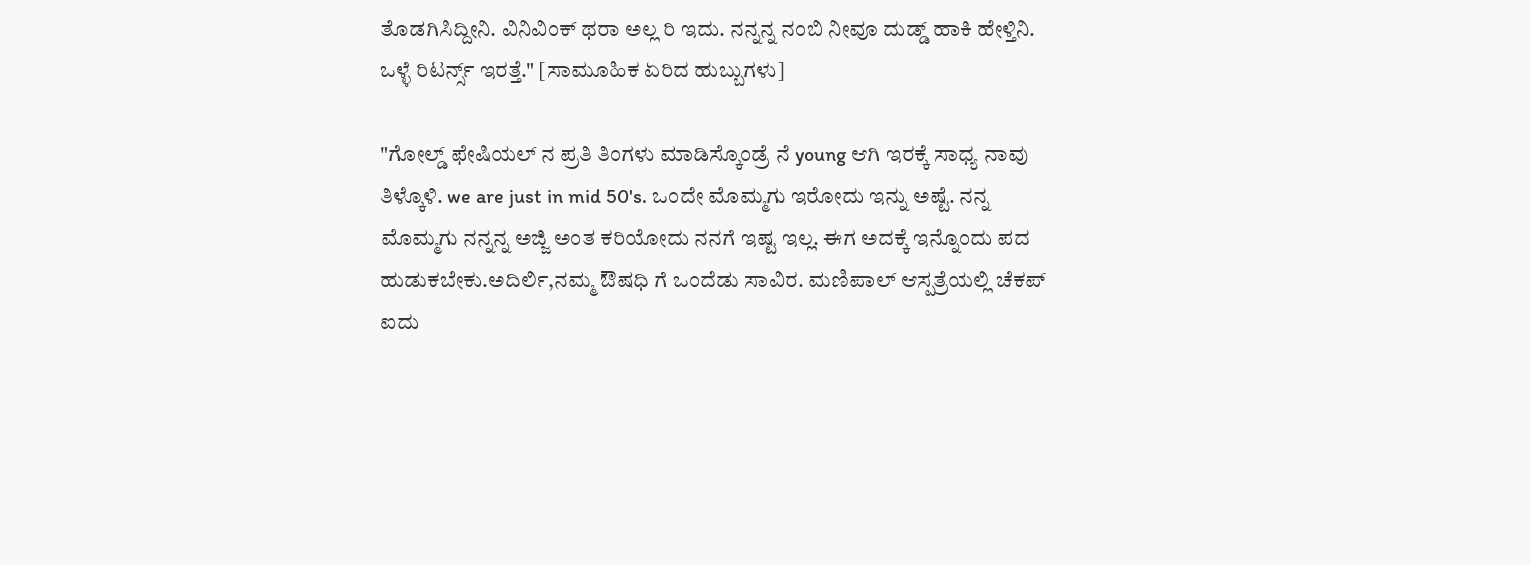ತೊಡಗಿಸಿದ್ದೀನಿ. ವಿನಿವಿಂಕ್ ಥರಾ ಅಲ್ಲ ರಿ ಇದು. ನನ್ನನ್ನ ನಂಬಿ ನೀವೂ ದುಡ್ಡ್ ಹಾಕಿ ಹೇಳ್ತಿನಿ. ಒಳ್ಳೆ ರಿಟರ್ನ್ಸ್ ಇರತ್ತೆ." [ಸಾಮೂಹಿಕ ಏರಿದ ಹುಬ್ಬುಗಳು]

"ಗೋಲ್ಡ್ ಫೇಷಿಯಲ್ ನ ಪ್ರತಿ ತಿಂಗಳು ಮಾಡಿಸ್ಕೊಂಡ್ರೆ ನೆ young ಆಗಿ ಇರಕ್ಕೆ ಸಾಧ್ಯ ನಾವು ತಿಳ್ಕೊಳಿ. we are just in mid 50's. ಒಂದೇ ಮೊಮ್ಮಗು ಇರೋದು ಇನ್ನು ಅಷ್ಟೆ. ನನ್ನ ಮೊಮ್ಮಗು ನನ್ನನ್ನ ಅಜ್ಜಿ ಅಂತ ಕರಿಯೋದು ನನಗೆ ಇಷ್ಟ ಇಲ್ಲ. ಈಗ ಅದಕ್ಕೆ ಇನ್ನೊಂದು ಪದ ಹುಡುಕಬೇಕು.ಅದಿರ್ಲಿ,ನಮ್ಮ ಔಷಧಿ ಗೆ ಒಂದೆಡು ಸಾವಿರ. ಮಣಿಪಾಲ್ ಆಸ್ಪತ್ರೆಯಲ್ಲಿ ಚೆಕಪ್ ಐದು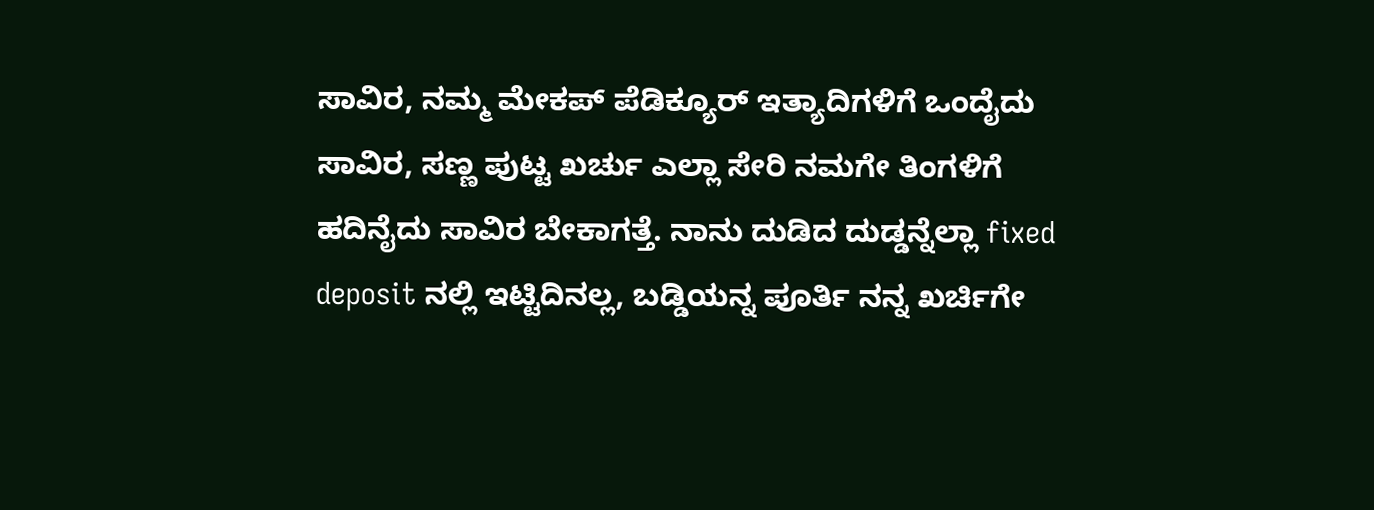ಸಾವಿರ, ನಮ್ಮ ಮೇಕಪ್ ಪೆಡಿಕ್ಯೂರ್ ಇತ್ಯಾದಿಗಳಿಗೆ ಒಂದೈದು ಸಾವಿರ, ಸಣ್ಣ ಪುಟ್ಟ ಖರ್ಚು ಎಲ್ಲಾ ಸೇರಿ ನಮಗೇ ತಿಂಗಳಿಗೆ ಹದಿನೈದು ಸಾವಿರ ಬೇಕಾಗತ್ತೆ. ನಾನು ದುಡಿದ ದುಡ್ಡನ್ನೆಲ್ಲಾ fixed deposit ನಲ್ಲಿ ಇಟ್ಟಿದಿನಲ್ಲ, ಬಡ್ಡಿಯನ್ನ ಪೂರ್ತಿ ನನ್ನ ಖರ್ಚಿಗೇ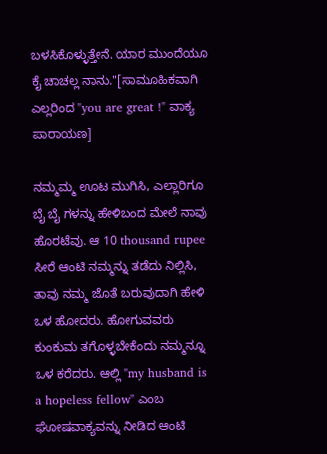ಬಳಸಿಕೊಳ್ಳುತ್ತೇನೆ. ಯಾರ ಮುಂದೆಯೂ ಕೈ ಚಾಚಲ್ಲ ನಾನು."[ಸಾಮೂಹಿಕವಾಗಿ ಎಲ್ಲರಿಂದ "you are great !" ವಾಕ್ಯ ಪಾರಾಯಣ]

ನಮ್ಮಮ್ಮ ಊಟ ಮುಗಿಸಿ, ಎಲ್ಲಾರಿಗೂ ಬೈ ಬೈ ಗಳನ್ನು ಹೇಳಿಬಂದ ಮೇಲೆ ನಾವು ಹೊರಟೆವು. ಆ 10 thousand rupee ಸೀರೆ ಆಂಟಿ ನಮ್ಮನ್ನು ತಡೆದು ನಿಲ್ಲಿಸಿ, ತಾವು ನಮ್ಮ ಜೊತೆ ಬರುವುದಾಗಿ ಹೇಳಿ ಒಳ ಹೋದರು. ಹೋಗುವವರು ಕುಂಕುಮ ತಗೊಳ್ಳಬೇಕೆಂದು ನಮ್ಮನ್ನೂ ಒಳ ಕರೆದರು. ಆಲ್ಲಿ "my husband is a hopeless fellow" ಎಂಬ ಘೋಷವಾಕ್ಯವನ್ನು ನೀಡಿದ ಆಂಟಿ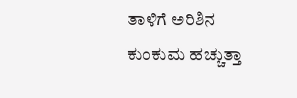ತಾಳಿಗೆ ಅರಿಶಿನ ಕುಂಕುಮ ಹಚ್ಚುತ್ತಾ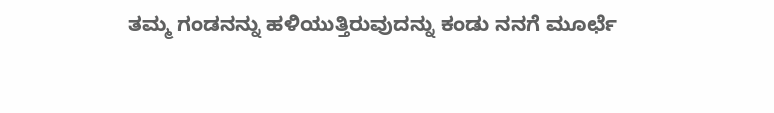ತಮ್ಮ ಗಂಡನನ್ನು ಹಳಿಯುತ್ತಿರುವುದನ್ನು ಕಂಡು ನನಗೆ ಮೂರ್ಛೆ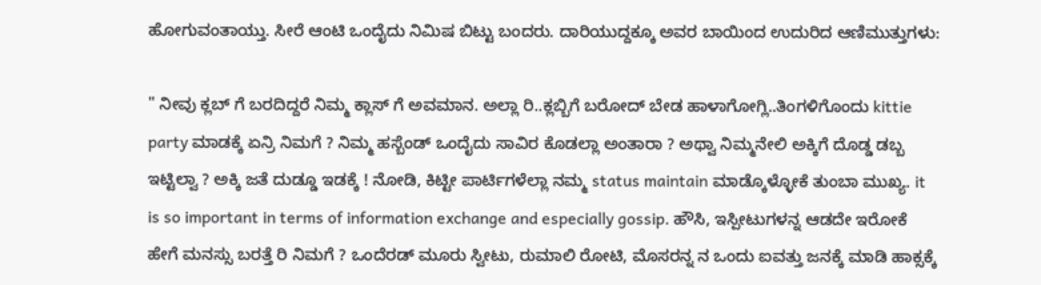ಹೋಗುವಂತಾಯ್ತು. ಸೀರೆ ಆಂಟಿ ಒಂದೈದು ನಿಮಿಷ ಬಿಟ್ಟು ಬಂದರು. ದಾರಿಯುದ್ದಕ್ಕೂ ಅವರ ಬಾಯಿಂದ ಉದುರಿದ ಆಣಿಮುತ್ತುಗಳು:

" ನೀವು ಕ್ಲಬ್ ಗೆ ಬರದಿದ್ದರೆ ನಿಮ್ಮ ಕ್ಲಾಸ್ ಗೆ ಅವಮಾನ. ಅಲ್ಲಾ ರಿ..ಕ್ಲಬ್ಬಿಗೆ ಬರೋದ್ ಬೇಡ ಹಾಳಾಗೋಗ್ಲಿ..ತಿಂಗಳಿಗೊಂದು kittie party ಮಾಡಕ್ಕೆ ಏನ್ರಿ ನಿಮಗೆ ? ನಿಮ್ಮ ಹಸ್ಬೆಂಡ್ ಒಂದೈದು ಸಾವಿರ ಕೊಡಲ್ಲಾ ಅಂತಾರಾ ? ಅಥ್ವಾ ನಿಮ್ಮನೇಲಿ ಅಕ್ಕಿಗೆ ದೊಡ್ಡ ಡಬ್ಬ ಇಟ್ಟಿಲ್ವಾ ? ಅಕ್ಕಿ ಜತೆ ದುಡ್ಡೂ ಇಡಕ್ಕೆ ! ನೋಡಿ, ಕಿಟ್ಟೀ ಪಾರ್ಟಿಗಳೆಲ್ಲಾ ನಮ್ಮ status maintain ಮಾಡ್ಕೊಳ್ಳೋಕೆ ತುಂಬಾ ಮುಖ್ಯ. it is so important in terms of information exchange and especially gossip. ಹೌಸಿ, ಇಸ್ಪೀಟುಗಳನ್ನ ಆಡದೇ ಇರೋಕೆ ಹೇಗೆ ಮನಸ್ಸು ಬರತ್ತೆ ರಿ ನಿಮಗೆ ? ಒಂದೆರಡ್ ಮೂರು ಸ್ವೀಟು, ರುಮಾಲಿ ರೋಟಿ, ಮೊಸರನ್ನ ನ ಒಂದು ಐವತ್ತು ಜನಕ್ಕೆ ಮಾಡಿ ಹಾಕ್ಸಕ್ಕೆ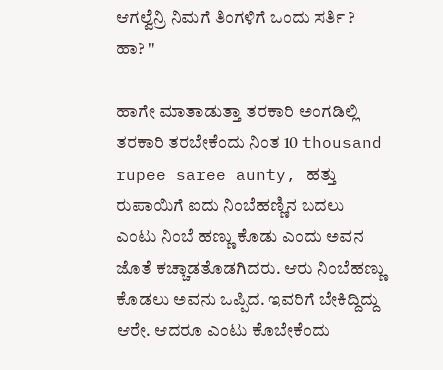ಆಗಲ್ವೆನ್ರಿ ನಿಮಗೆ ತಿಂಗಳಿಗೆ ಒಂದು ಸರ್ತಿ ? ಹಾ? "

ಹಾಗೇ ಮಾತಾಡುತ್ತಾ ತರಕಾರಿ ಅಂಗಡಿಲ್ಲಿ ತರಕಾರಿ ತರಬೇಕೆಂದು ನಿಂತ 10 thousand rupee saree aunty, ಹತ್ತು ರುಪಾಯಿಗೆ ಐದು ನಿಂಬೆಹಣ್ಣಿನ ಬದಲು ಎಂಟು ನಿಂಬೆ ಹಣ್ಣು ಕೊಡು ಎಂದು ಅವನ ಜೊತೆ ಕಚ್ಚಾಡತೊಡಗಿದರು. ಆರು ನಿಂಬೆಹಣ್ಣು ಕೊಡಲು ಅವನು ಒಪ್ಪಿದ. ಇವರಿಗೆ ಬೇಕಿದ್ದಿದ್ದು ಆರೇ. ಆದರೂ ಎಂಟು ಕೊಬೇಕೆಂದು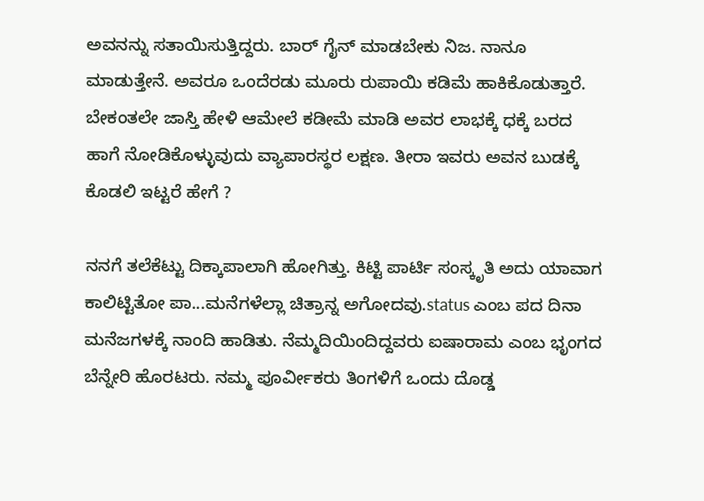ಅವನನ್ನು ಸತಾಯಿಸುತ್ತಿದ್ದರು. ಬಾರ್ ಗೈನ್ ಮಾಡಬೇಕು ನಿಜ. ನಾನೂ ಮಾಡುತ್ತೇನೆ. ಅವರೂ ಒಂದೆರಡು ಮೂರು ರುಪಾಯಿ ಕಡಿಮೆ ಹಾಕಿಕೊಡುತ್ತಾರೆ. ಬೇಕಂತಲೇ ಜಾಸ್ತಿ ಹೇಳಿ ಆಮೇಲೆ ಕಡೀಮೆ ಮಾಡಿ ಅವರ ಲಾಭಕ್ಕೆ ಧಕ್ಕೆ ಬರದ ಹಾಗೆ ನೋಡಿಕೊಳ್ಳುವುದು ವ್ಯಾಪಾರಸ್ಥರ ಲಕ್ಷಣ. ತೀರಾ ಇವರು ಅವನ ಬುಡಕ್ಕೆ ಕೊಡಲಿ ಇಟ್ಟರೆ ಹೇಗೆ ?

ನನಗೆ ತಲೆಕೆಟ್ಟು ದಿಕ್ಕಾಪಾಲಾಗಿ ಹೋಗಿತ್ತು. ಕಿಟ್ಟಿ ಪಾರ್ಟಿ ಸಂಸ್ಕೃತಿ ಅದು ಯಾವಾಗ ಕಾಲಿಟ್ಟಿತೋ ಪಾ...ಮನೆಗಳೆಲ್ಲಾ ಚಿತ್ರಾನ್ನ ಅಗೋದವು.status ಎಂಬ ಪದ ದಿನಾ ಮನೆಜಗಳಕ್ಕೆ ನಾಂದಿ ಹಾಡಿತು. ನೆಮ್ಮದಿಯಿಂದಿದ್ದವರು ಐಷಾರಾಮ ಎಂಬ ಭೃಂಗದ ಬೆನ್ನೇರಿ ಹೊರಟರು. ನಮ್ಮ ಪೂರ್ವೀಕರು ತಿಂಗಳಿಗೆ ಒಂದು ದೊಡ್ಡ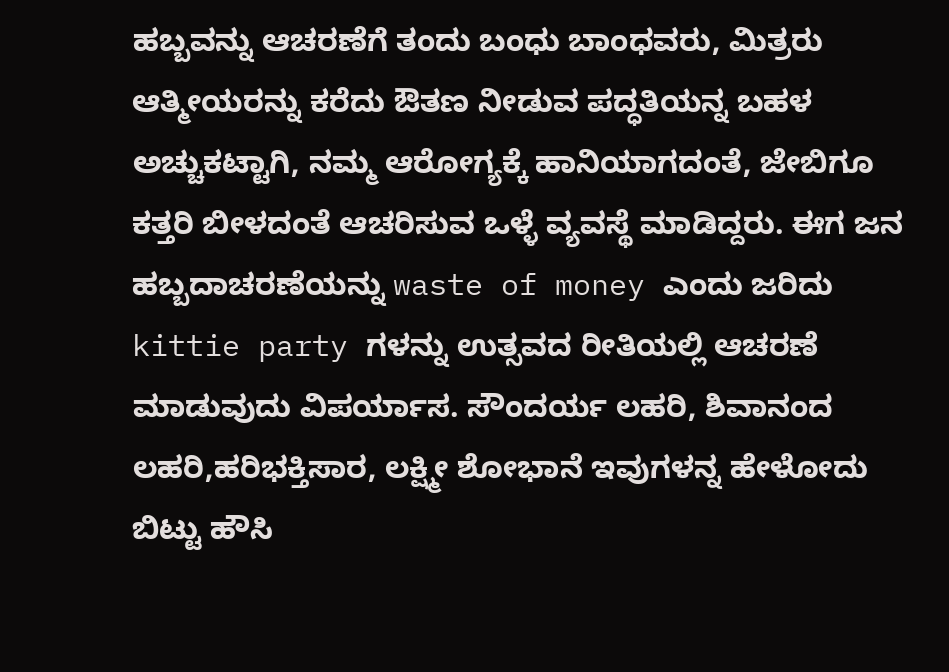ಹಬ್ಬವನ್ನು ಆಚರಣೆಗೆ ತಂದು ಬಂಧು ಬಾಂಧವರು, ಮಿತ್ರರು ಆತ್ಮೀಯರನ್ನು ಕರೆದು ಔತಣ ನೀಡುವ ಪದ್ಧತಿಯನ್ನ ಬಹಳ ಅಚ್ಚುಕಟ್ಟಾಗಿ, ನಮ್ಮ ಆರೋಗ್ಯಕ್ಕೆ ಹಾನಿಯಾಗದಂತೆ, ಜೇಬಿಗೂ ಕತ್ತರಿ ಬೀಳದಂತೆ ಆಚರಿಸುವ ಒಳ್ಳೆ ವ್ಯವಸ್ಥೆ ಮಾಡಿದ್ದರು. ಈಗ ಜನ ಹಬ್ಬದಾಚರಣೆಯನ್ನು waste of money ಎಂದು ಜರಿದು kittie party ಗಳನ್ನು ಉತ್ಸವದ ರೀತಿಯಲ್ಲಿ ಆಚರಣೆ ಮಾಡುವುದು ವಿಪರ್ಯಾಸ. ಸೌಂದರ್ಯ ಲಹರಿ, ಶಿವಾನಂದ ಲಹರಿ,ಹರಿಭಕ್ತಿಸಾರ, ಲಕ್ಷ್ಮೀ ಶೋಭಾನೆ ಇವುಗಳನ್ನ ಹೇಳೋದು ಬಿಟ್ಟು ಹೌಸಿ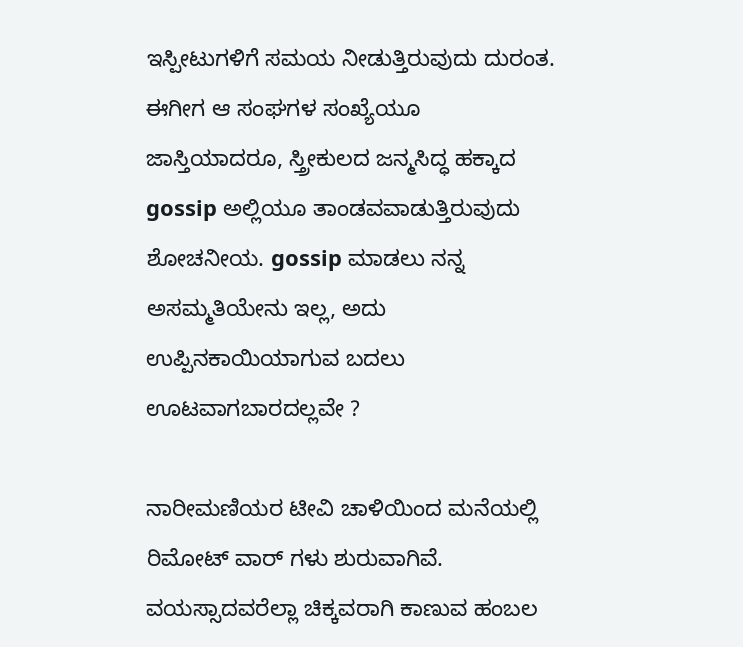ಇಸ್ಪೀಟುಗಳಿಗೆ ಸಮಯ ನೀಡುತ್ತಿರುವುದು ದುರಂತ. ಈಗೀಗ ಆ ಸಂಘಗಳ ಸಂಖ್ಯೆಯೂ ಜಾಸ್ತಿಯಾದರೂ, ಸ್ತ್ರೀಕುಲದ ಜನ್ಮಸಿದ್ಧ ಹಕ್ಕಾದ gossip ಅಲ್ಲಿಯೂ ತಾಂಡವವಾಡುತ್ತಿರುವುದು ಶೋಚನೀಯ. gossip ಮಾಡಲು ನನ್ನ ಅಸಮ್ಮತಿಯೇನು ಇಲ್ಲ, ಅದು ಉಪ್ಪಿನಕಾಯಿಯಾಗುವ ಬದಲು ಊಟವಾಗಬಾರದಲ್ಲವೇ ?

ನಾರೀಮಣಿಯರ ಟೀವಿ ಚಾಳಿಯಿಂದ ಮನೆಯಲ್ಲಿ ರಿಮೋಟ್ ವಾರ್ ಗಳು ಶುರುವಾಗಿವೆ. ವಯಸ್ಸಾದವರೆಲ್ಲಾ ಚಿಕ್ಕವರಾಗಿ ಕಾಣುವ ಹಂಬಲ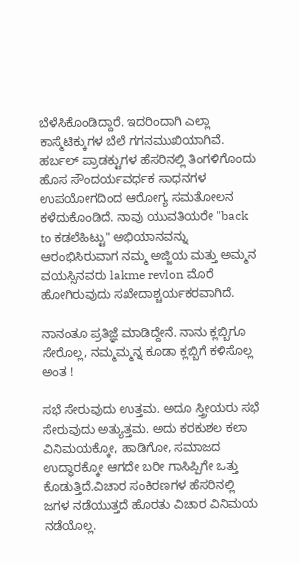ಬೆಳೆಸಿಕೊಂಡಿದ್ದಾರೆ. ಇದರಿಂದಾಗಿ ಎಲ್ಲಾ ಕಾಸ್ಮೆಟಿಕ್ಕುಗಳ ಬೆಲೆ ಗಗನಮುಖಿಯಾಗಿವೆ. ಹರ್ಬಲ್ ಪ್ರಾಡಕ್ಟುಗಳ ಹೆಸರಿನಲ್ಲಿ ತಿಂಗಳಿಗೊಂದು ಹೊಸ ಸೌಂದರ್ಯವರ್ಧಕ ಸಾಧನಗಳ ಉಪಯೋಗದಿಂದ ಆರೋಗ್ಯ ಸಮತೋಲನ ಕಳೆದುಕೊಂಡಿದೆ. ನಾವು ಯುವತಿಯರೇ "back to ಕಡಲೆಹಿಟ್ಟು" ಅಭಿಯಾನವನ್ನು ಆರಂಭಿಸಿರುವಾಗ ನಮ್ಮ ಅಜ್ಜಿಯ ಮತ್ತು ಅಮ್ಮನ ವಯಸ್ಸಿನವರು lakme revlon ಮೊರೆ ಹೋಗಿರುವುದು ಸಖೇದಾಶ್ಚರ್ಯಕರವಾಗಿದೆ.

ನಾನಂತೂ ಪ್ರತಿಜ್ಞೆ ಮಾಡಿದ್ದೇನೆ. ನಾನು ಕ್ಲಬ್ಬಿಗೂ ಸೇರೊಲ್ಲ, ನಮ್ಮಮ್ಮನ್ನ ಕೂಡಾ ಕ್ಲಬ್ಬಿಗೆ ಕಳಿಸೊಲ್ಲ ಅಂತ !

ಸಭೆ ಸೇರುವುದು ಉತ್ತಮ. ಅದೂ ಸ್ತ್ರೀಯರು ಸಭೆ ಸೇರುವುದು ಅತ್ಯುತ್ತಮ. ಅದು ಕರಕುಶಲ ಕಲಾ ವಿನಿಮಯಕ್ಕೋ, ಹಾಡಿಗೋ, ಸಮಾಜದ ಉದ್ಧಾರಕ್ಕೋ ಆಗದೇ ಬರೀ ಗಾಸಿಪ್ಪಿಗೇ ಒತ್ತು ಕೊಡುತ್ತಿದೆ.ವಿಚಾರ ಸಂಕಿರಣಗಳ ಹೆಸರಿನಲ್ಲಿ ಜಗಳ ನಡೆಯುತ್ತದೆ ಹೊರತು ವಿಚಾರ ವಿನಿಮಯ ನಡೆಯೊಲ್ಲ.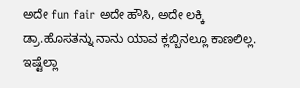ಅದೇ fun fair ಅದೇ ಹೌಸಿ, ಅದೇ ಲಕ್ಕಿ ಡ್ರಾ.ಹೊಸತನ್ನು ನಾನು ಯಾವ ಕ್ಲಬ್ಬಿನಲ್ಲೂ ಕಾಣಲಿಲ್ಲ. ಇಷ್ಟೆಲ್ಲಾ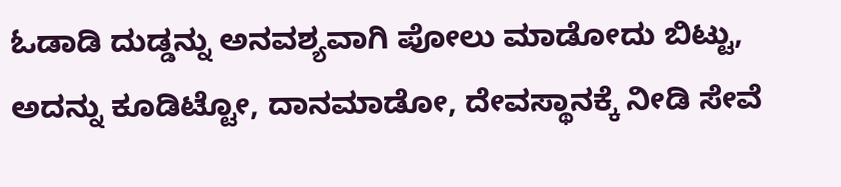ಓಡಾಡಿ ದುಡ್ಡನ್ನು ಅನವಶ್ಯವಾಗಿ ಪೋಲು ಮಾಡೋದು ಬಿಟ್ಟು, ಅದನ್ನು ಕೂಡಿಟ್ಟೋ, ದಾನಮಾಡೋ, ದೇವಸ್ಥಾನಕ್ಕೆ ನೀಡಿ ಸೇವೆ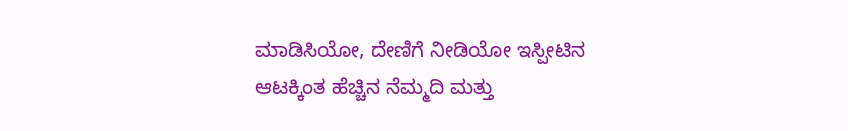ಮಾಡಿಸಿಯೋ, ದೇಣಿಗೆ ನೀಡಿಯೋ ಇಸ್ಪೀಟಿನ ಆಟಕ್ಕಿಂತ ಹೆಚ್ಚಿನ ನೆಮ್ಮದಿ ಮತ್ತು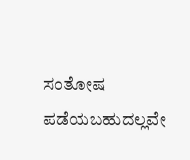ಸಂತೋಷ ಪಡೆಯಬಹುದಲ್ಲವೇ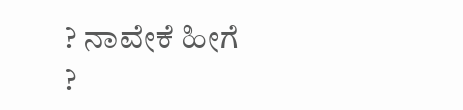? ನಾವೇಕೆ ಹೀಗೆ ?